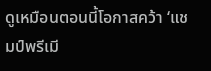ดูเหมือนตอนนี้โอกาสคว้า ‘แชมป์พรีเมี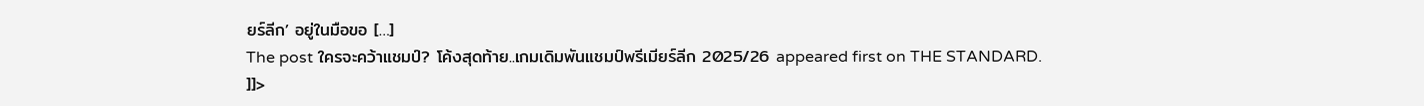ยร์ลีก’ อยู่ในมือขอ […]
The post ใครจะคว้าแชมป์? โค้งสุดท้าย..เกมเดิมพันแชมป์พรีเมียร์ลีก 2025/26 appeared first on THE STANDARD.
]]>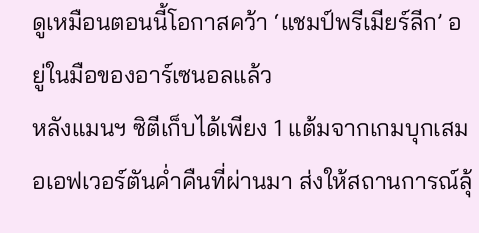ดูเหมือนตอนนี้โอกาสคว้า ‘แชมป์พรีเมียร์ลีก’ อยู่ในมือของอาร์เซนอลแล้ว
หลังแมนฯ ซิตีเก็บได้เพียง 1 แต้มจากเกมบุกเสมอเอฟเวอร์ตันค่ำคืนที่ผ่านมา ส่งให้สถานการณ์ลุ้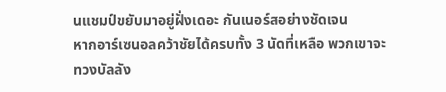นแชมป์ขยับมาอยู่ฝั่งเดอะ กันเนอร์สอย่างชัดเจน
หากอาร์เซนอลคว้าชัยได้ครบทั้ง 3 นัดที่เหลือ พวกเขาจะทวงบัลลัง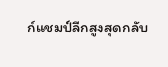ก์แชมป์ลีกสูงสุดกลับ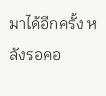มาได้อีกครั้ง หลังรอคอ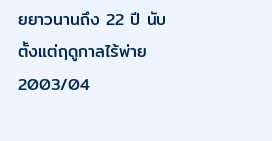ยยาวนานถึง 22 ปี นับตั้งแต่ฤดูกาลไร้พ่าย 2003/04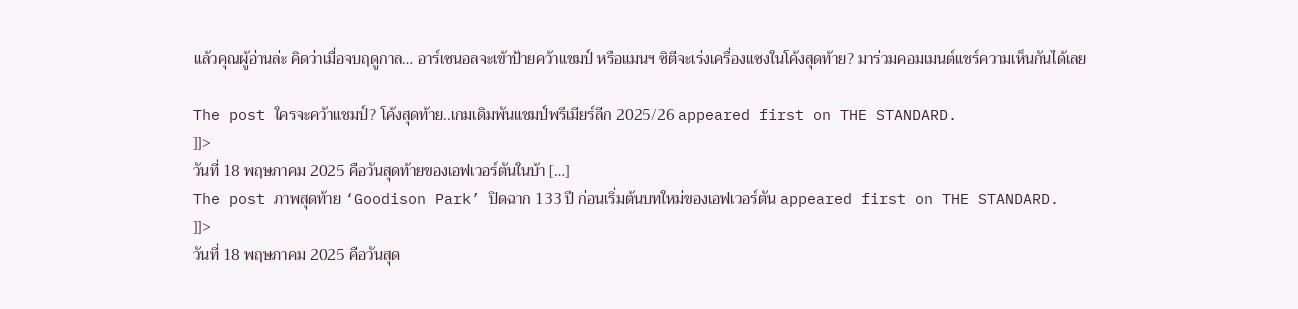แล้วคุณผู้อ่านล่ะ คิดว่าเมื่อจบฤดูกาล… อาร์เซนอลจะเข้าป้ายคว้าแชมป์ หรือแมนฯ ซิตีจะเร่งเครื่องแซงในโค้งสุดท้าย? มาร่วมคอมเมนต์แชร์ความเห็นกันได้เลย

The post ใครจะคว้าแชมป์? โค้งสุดท้าย..เกมเดิมพันแชมป์พรีเมียร์ลีก 2025/26 appeared first on THE STANDARD.
]]>
วันที่ 18 พฤษภาคม 2025 คือวันสุดท้ายของเอฟเวอร์ตันในบ้า […]
The post ภาพสุดท้าย ‘Goodison Park’ ปิดฉาก 133 ปี ก่อนเริ่มต้นบทใหม่ของเอฟเวอร์ตัน appeared first on THE STANDARD.
]]>
วันที่ 18 พฤษภาคม 2025 คือวันสุด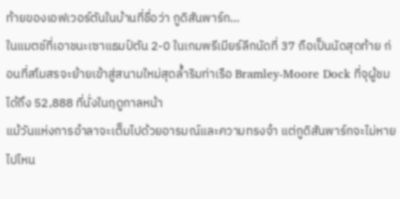ท้ายของเอฟเวอร์ตันในบ้านที่ชื่อว่า กูดิสันพาร์ก…
ในแมตช์ที่เอาชนะเซาแธมป์ตัน 2-0 ในเกมพรีเมียร์ลีกนัดที่ 37 ถือเป็นนัดสุดท้าย ก่อนที่สโมสรจะย้ายเข้าสู่สนามใหม่สุดล้ำริมท่าเรือ Bramley-Moore Dock ที่จุผู้ชมได้ถึง 52,888 ที่นั่งในฤดูกาลหน้า
แม้วันแห่งการอำลาจะเต็มไปด้วยอารมณ์และความทรงจำ แต่กูดิสันพาร์กจะไม่หายไปไหน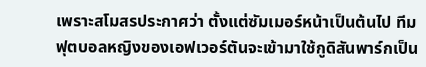เพราะสโมสรประกาศว่า ตั้งแต่ซัมเมอร์หน้าเป็นต้นไป ทีมฟุตบอลหญิงของเอฟเวอร์ตันจะเข้ามาใช้กูดิสันพาร์กเป็น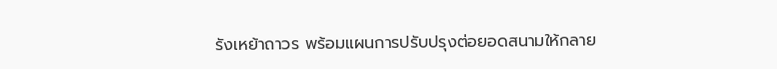รังเหย้าถาวร พร้อมแผนการปรับปรุงต่อยอดสนามให้กลาย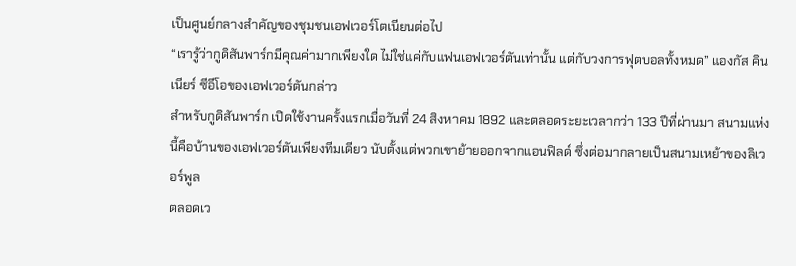เป็นศูนย์กลางสำคัญของชุมชนเอฟเวอร์โตเนียนต่อไป
“เรารู้ว่ากูดิสันพาร์กมีคุณค่ามากเพียงใด ไม่ใช่แค่กับแฟนเอฟเวอร์ตันเท่านั้น แต่กับวงการฟุตบอลทั้งหมด” แองกัส คินเนียร์ ซีอีโอของเอฟเวอร์ตันกล่าว
สำหรับกูดิสันพาร์ก เปิดใช้งานครั้งแรกเมื่อวันที่ 24 สิงหาคม 1892 และตลอดระยะเวลากว่า 133 ปีที่ผ่านมา สนามแห่งนี้คือบ้านของเอฟเวอร์ตันเพียงทีมเดียว นับตั้งแต่พวกเขาย้ายออกจากแอนฟิลด์ ซึ่งต่อมากลายเป็นสนามเหย้าของลิเวอร์พูล
ตลอดเว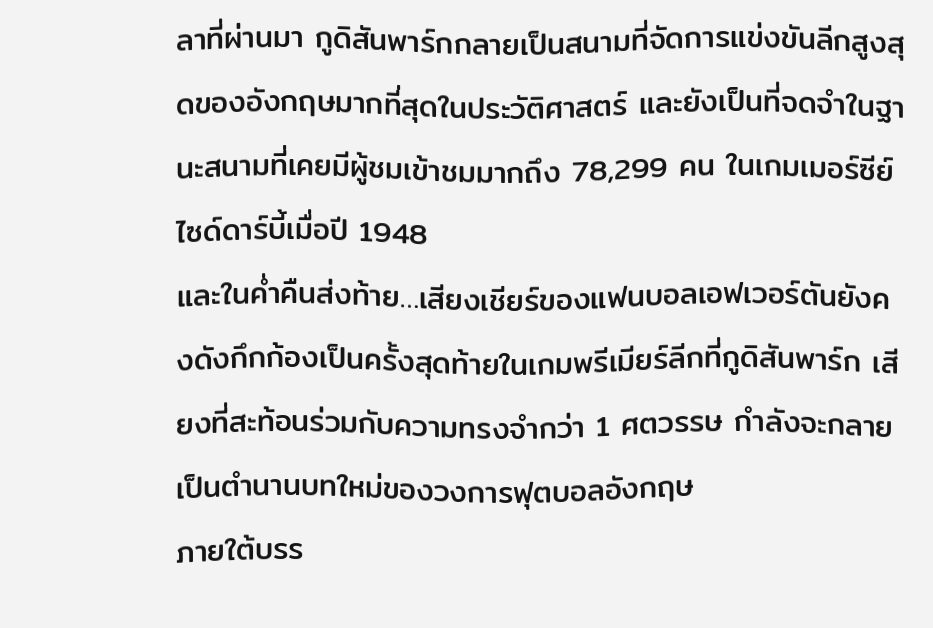ลาที่ผ่านมา กูดิสันพาร์กกลายเป็นสนามที่จัดการแข่งขันลีกสูงสุดของอังกฤษมากที่สุดในประวัติศาสตร์ และยังเป็นที่จดจำในฐานะสนามที่เคยมีผู้ชมเข้าชมมากถึง 78,299 คน ในเกมเมอร์ซีย์ไซด์ดาร์บี้เมื่อปี 1948
และในค่ำคืนส่งท้าย…เสียงเชียร์ของแฟนบอลเอฟเวอร์ตันยังคงดังกึกก้องเป็นครั้งสุดท้ายในเกมพรีเมียร์ลีกที่กูดิสันพาร์ก เสียงที่สะท้อนร่วมกับความทรงจำกว่า 1 ศตวรรษ กำลังจะกลายเป็นตำนานบทใหม่ของวงการฟุตบอลอังกฤษ
ภายใต้บรร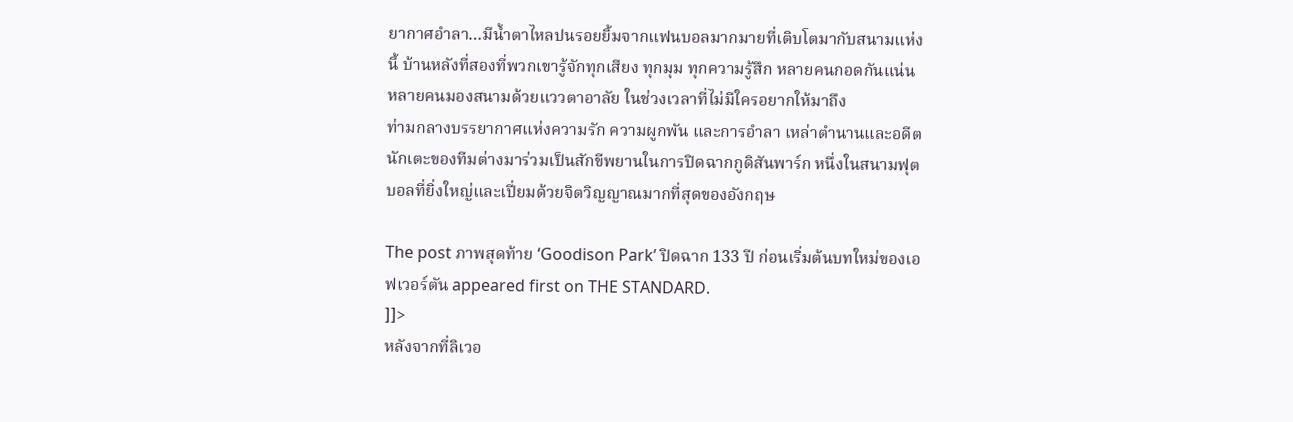ยากาศอำลา…มีน้ำตาไหลปนรอยยิ้มจากแฟนบอลมากมายที่เติบโตมากับสนามแห่งนี้ บ้านหลังที่สองที่พวกเขารู้จักทุกเสียง ทุกมุม ทุกความรู้สึก หลายคนกอดกันแน่น หลายคนมองสนามด้วยแววตาอาลัย ในช่วงเวลาที่ไม่มีใครอยากให้มาถึง
ท่ามกลางบรรยากาศแห่งความรัก ความผูกพัน และการอำลา เหล่าตำนานและอดีตนักเตะของทีมต่างมาร่วมเป็นสักขีพยานในการปิดฉากกูดิสันพาร์ก หนึ่งในสนามฟุตบอลที่ยิ่งใหญ่และเปี่ยมด้วยจิตวิญญาณมากที่สุดของอังกฤษ

The post ภาพสุดท้าย ‘Goodison Park’ ปิดฉาก 133 ปี ก่อนเริ่มต้นบทใหม่ของเอฟเวอร์ตัน appeared first on THE STANDARD.
]]>
หลังจากที่ลิเวอ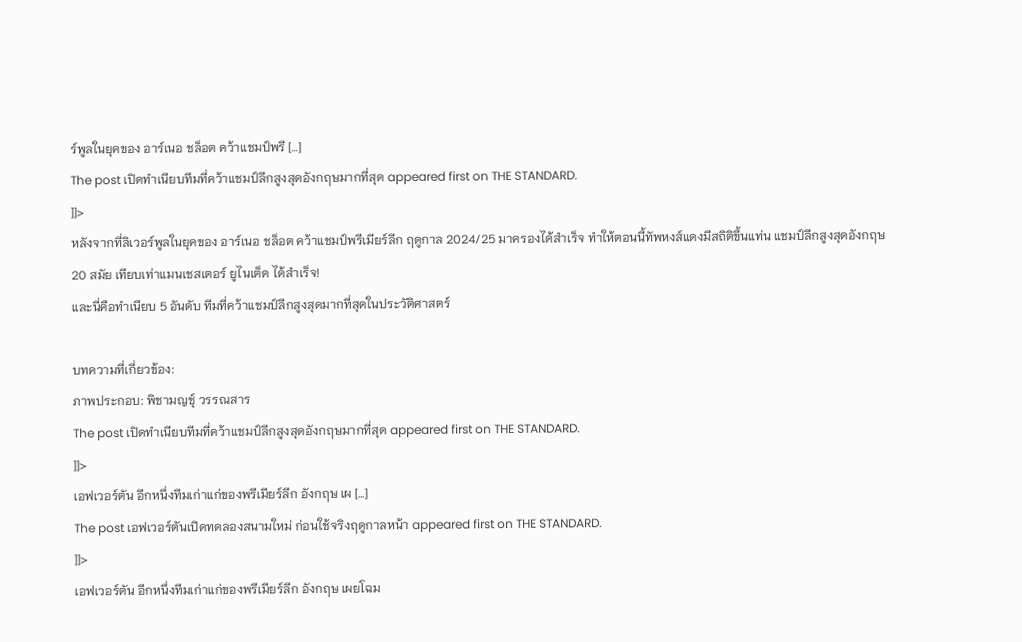ร์พูลในยุคของ อาร์เนอ ชล็อต คว้าแชมป์พรี […]
The post เปิดทำเนียบทีมที่คว้าแชมป์ลีกสูงสุดอังกฤษมากที่สุด appeared first on THE STANDARD.
]]>
หลังจากที่ลิเวอร์พูลในยุคของ อาร์เนอ ชล็อต คว้าแชมป์พรีเมียร์ลีก ฤดูกาล 2024/25 มาครองได้สำเร็จ ทำให้ตอนนี้ทัพหงส์แดงมีสถิติขึ้นแท่น แชมป์ลีกสูงสุดอังกฤษ 20 สมัย เทียบเท่าแมนเชสเตอร์ ยูไนเต็ด ได้สำเร็จ!
และนี่คือทำเนียบ 5 อันดับ ทีมที่คว้าแชมป์ลีกสูงสุดมากที่สุดในประวัติศาสตร์

บทความที่เกี่ยวข้อง:
ภาพประกอบ: พิชามญชุ์ วรรณสาร
The post เปิดทำเนียบทีมที่คว้าแชมป์ลีกสูงสุดอังกฤษมากที่สุด appeared first on THE STANDARD.
]]>
เอฟเวอร์ตัน อีกหนึ่งทีมเก่าแก่ของพรีเมียร์ลีก อังกฤษ เผ […]
The post เอฟเวอร์ตันเปิดทดลองสนามใหม่ ก่อนใช้จริงฤดูกาลหน้า appeared first on THE STANDARD.
]]>
เอฟเวอร์ตัน อีกหนึ่งทีมเก่าแก่ของพรีเมียร์ลีก อังกฤษ เผยโฉม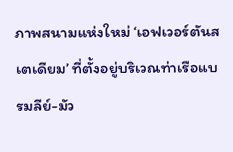ภาพสนามแห่งใหม่ ‘เอฟเวอร์ตันสเตเดียม’ ที่ตั้งอยู่บริเวณท่าเรือแบรมลีย์-มัว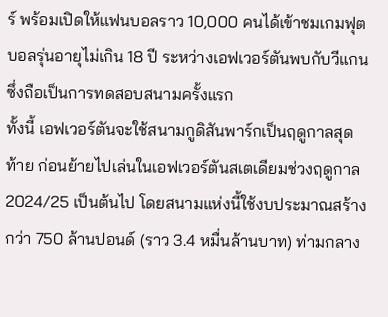ร์ พร้อมเปิดให้แฟนบอลราว 10,000 คนได้เข้าชมเกมฟุตบอลรุ่นอายุไม่เกิน 18 ปี ระหว่างเอฟเวอร์ตันพบกับวีแกน ซึ่งถือเป็นการทดสอบสนามครั้งแรก
ทั้งนี้ เอฟเวอร์ตันจะใช้สนามกูดิสันพาร์กเป็นฤดูกาลสุดท้าย ก่อนย้ายไปเล่นในเอฟเวอร์ตันสเตเดียมช่วงฤดูกาล 2024/25 เป็นต้นไป โดยสนามแห่งนี้ใช้งบประมาณสร้างกว่า 750 ล้านปอนด์ (ราว 3.4 หมื่นล้านบาท) ท่ามกลาง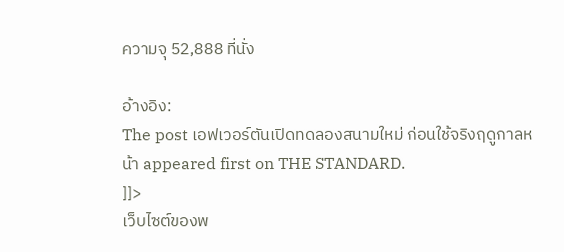ความจุ 52,888 ที่นั่ง

อ้างอิง:
The post เอฟเวอร์ตันเปิดทดลองสนามใหม่ ก่อนใช้จริงฤดูกาลหน้า appeared first on THE STANDARD.
]]>
เว็บไซต์ของพ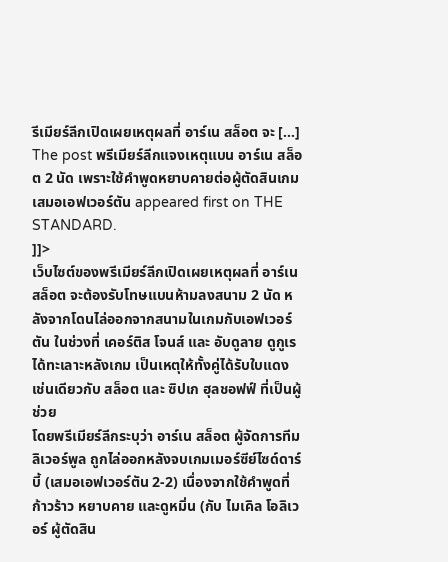รีเมียร์ลีกเปิดเผยเหตุผลที่ อาร์เน สล็อต จะ […]
The post พรีเมียร์ลีกแจงเหตุแบน อาร์เน สล็อต 2 นัด เพราะใช้คำพูดหยาบคายต่อผู้ตัดสินเกมเสมอเอฟเวอร์ตัน appeared first on THE STANDARD.
]]>
เว็บไซต์ของพรีเมียร์ลีกเปิดเผยเหตุผลที่ อาร์เน สล็อต จะต้องรับโทษแบนห้ามลงสนาม 2 นัด หลังจากโดนไล่ออกจากสนามในเกมกับเอฟเวอร์ตัน ในช่วงที่ เคอร์ติส โจนส์ และ อับดูลาย ดูกูเร ได้ทะเลาะหลังเกม เป็นเหตุให้ทั้งคู่ได้รับใบแดง เช่นเดียวกับ สล็อต และ ซิปเก ฮุลชอฟฟ์ ที่เป็นผู้ช่วย
โดยพรีเมียร์ลีกระบุว่า อาร์เน สล็อต ผู้จัดการทีมลิเวอร์พูล ถูกไล่ออกหลังจบเกมเมอร์ซีย์ไซด์ดาร์บี้ (เสมอเอฟเวอร์ตัน 2-2) เนื่องจากใช้คำพูดที่ก้าวร้าว หยาบคาย และดูหมิ่น (กับ ไมเคิล โอลิเวอร์ ผู้ตัดสิน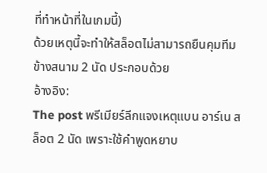ที่ทำหน้าที่ในเกมนี้)
ด้วยเหตุนี้จะทำให้สล็อตไม่สามารถยืนคุมทีมข้างสนาม 2 นัด ประกอบด้วย
อ้างอิง:
The post พรีเมียร์ลีกแจงเหตุแบน อาร์เน สล็อต 2 นัด เพราะใช้คำพูดหยาบ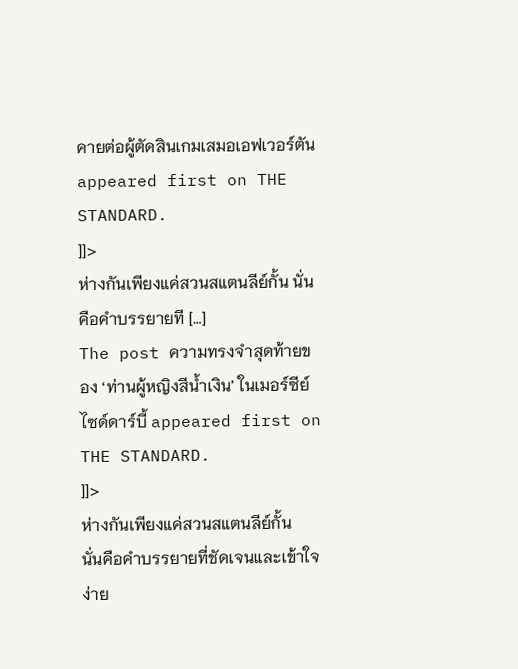คายต่อผู้ตัดสินเกมเสมอเอฟเวอร์ตัน appeared first on THE STANDARD.
]]>
ห่างกันเพียงแค่สวนสแตนลีย์กั้น นั่นคือคำบรรยายที […]
The post ความทรงจำสุดท้ายของ ‘ท่านผู้หญิงสีน้ำเงิน’ ในเมอร์ซีย์ไซด์ดาร์บี้ appeared first on THE STANDARD.
]]>
ห่างกันเพียงแค่สวนสแตนลีย์กั้น
นั่นคือคำบรรยายที่ชัดเจนและเข้าใจง่าย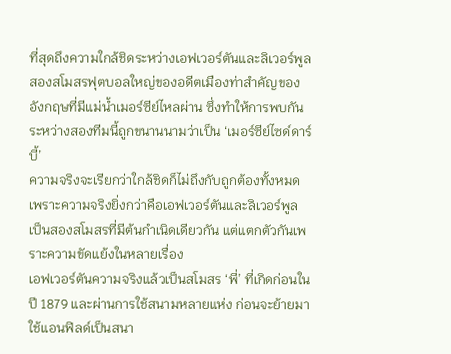ที่สุดถึงความใกล้ชิดระหว่างเอฟเวอร์ตันและลิเวอร์พูล สองสโมสรฟุตบอลใหญ่ของอดีตเมืองท่าสำคัญของอังกฤษที่มีแม่น้ำเมอร์ซีย์ไหลผ่าน ซึ่งทำให้การพบกันระหว่างสองทีมนี้ถูกขนานนามว่าเป็น ‘เมอร์ซีย์ไซด์ดาร์บี้’
ความจริงจะเรียกว่าใกล้ชิดก็ไม่ถึงกับถูกต้องทั้งหมด เพราะความจริงยิ่งกว่าคือเอฟเวอร์ตันและลิเวอร์พูล เป็นสองสโมสรที่มีต้นกำเนิดเดียวกัน แต่แตกตัวกันเพราะความขัดแย้งในหลายเรื่อง
เอฟเวอร์ตันความจริงแล้วเป็นสโมสร ‘พี่’ ที่เกิดก่อนในปี 1879 และผ่านการใช้สนามหลายแห่ง ก่อนจะย้ายมาใช้แอนฟิลด์เป็นสนา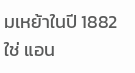มเหย้าในปี 1882
ใช่ แอน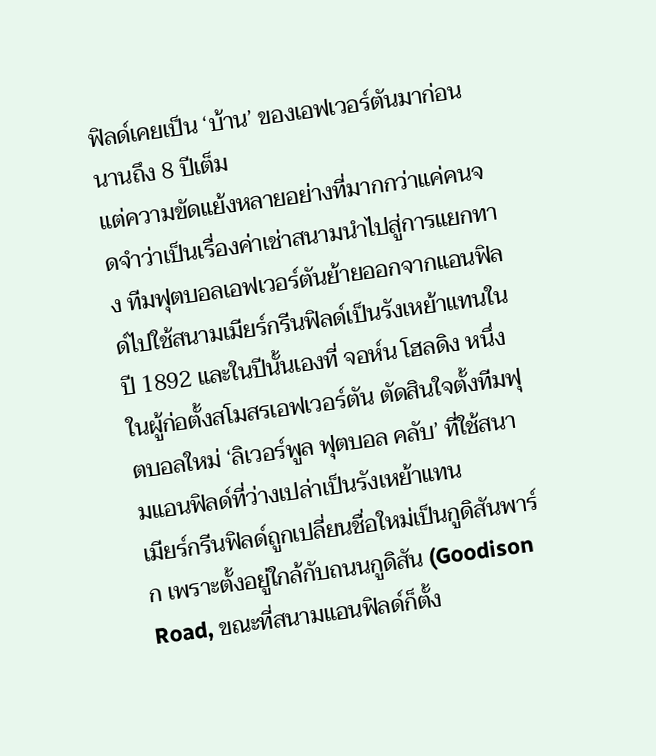ฟิลด์เคยเป็น ‘บ้าน’ ของเอฟเวอร์ตันมาก่อนนานถึง 8 ปีเต็ม
แต่ความขัดแย้งหลายอย่างที่มากกว่าแค่คนจดจำว่าเป็นเรื่องค่าเช่าสนามนำไปสู่การแยกทาง ทีมฟุตบอลเอฟเวอร์ตันย้ายออกจากแอนฟิลด์ไปใช้สนามเมียร์กรีนฟิลด์เป็นรังเหย้าแทนในปี 1892 และในปีนั้นเองที่ จอห์น โฮลดิง หนึ่งในผู้ก่อตั้งสโมสรเอฟเวอร์ตัน ตัดสินใจตั้งทีมฟุตบอลใหม่ ‘ลิเวอร์พูล ฟุตบอล คลับ’ ที่ใช้สนามแอนฟิลด์ที่ว่างเปล่าเป็นรังเหย้าแทน
เมียร์กรีนฟิลด์ถูกเปลี่ยนชื่อใหม่เป็นกูดิสันพาร์ก เพราะตั้งอยู่ใกล้กับถนนกูดิสัน (Goodison Road, ขณะที่สนามแอนฟิลด์ก็ตั้ง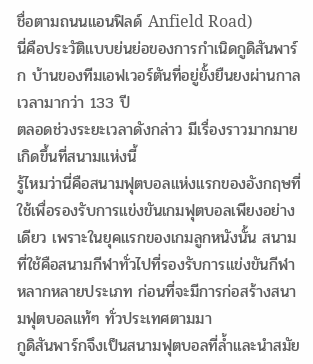ชื่อตามถนนแอนฟิลด์ Anfield Road)
นี่คือประวัติแบบย่นย่อของการกำเนิดกูดิสันพาร์ก บ้านของทีมเอฟเวอร์ตันที่อยู่ยั้งยืนยงผ่านกาลเวลามากว่า 133 ปี
ตลอดช่วงระยะเวลาดังกล่าว มีเรื่องราวมากมายเกิดขึ้นที่สนามแห่งนี้
รู้ไหมว่านี่คือสนามฟุตบอลแห่งแรกของอังกฤษที่ใช้เพื่อรองรับการแข่งขันเกมฟุตบอลเพียงอย่างเดียว เพราะในยุคแรกของเกมลูกหนังนั้น สนามที่ใช้คือสนามกีฬาทั่วไปที่รองรับการแข่งขันกีฬาหลากหลายประเภท ก่อนที่จะมีการก่อสร้างสนามฟุตบอลแท้ๆ ทั่วประเทศตามมา
กูดิสันพาร์กจึงเป็นสนามฟุตบอลที่ล้ำและนำสมัย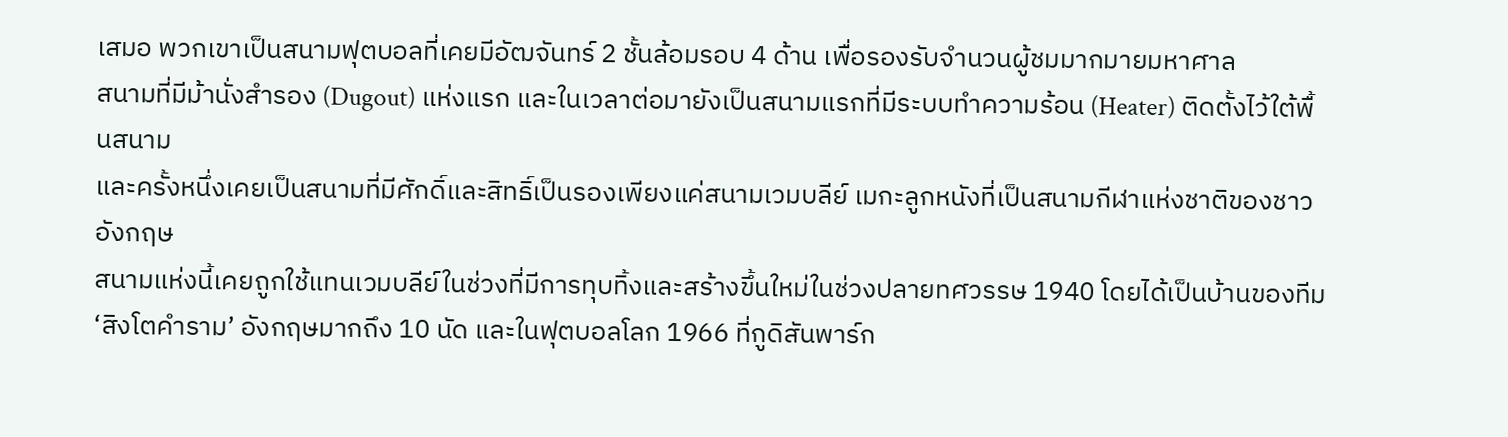เสมอ พวกเขาเป็นสนามฟุตบอลที่เคยมีอัฒจันทร์ 2 ชั้นล้อมรอบ 4 ด้าน เพื่อรองรับจำนวนผู้ชมมากมายมหาศาล
สนามที่มีม้านั่งสำรอง (Dugout) แห่งแรก และในเวลาต่อมายังเป็นสนามแรกที่มีระบบทำความร้อน (Heater) ติดตั้งไว้ใต้พื้นสนาม
และครั้งหนึ่งเคยเป็นสนามที่มีศักดิ์และสิทธิ์เป็นรองเพียงแค่สนามเวมบลีย์ เมกะลูกหนังที่เป็นสนามกีฬาแห่งชาติของชาวอังกฤษ
สนามแห่งนี้เคยถูกใช้แทนเวมบลีย์ในช่วงที่มีการทุบทิ้งและสร้างขึ้นใหม่ในช่วงปลายทศวรรษ 1940 โดยได้เป็นบ้านของทีม ‘สิงโตคำราม’ อังกฤษมากถึง 10 นัด และในฟุตบอลโลก 1966 ที่กูดิสันพาร์ก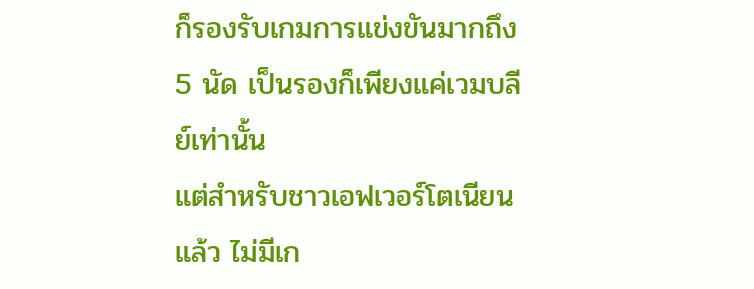ก็รองรับเกมการแข่งขันมากถึง 5 นัด เป็นรองก็เพียงแค่เวมบลีย์เท่านั้น
แต่สำหรับชาวเอฟเวอร์โตเนียนแล้ว ไม่มีเก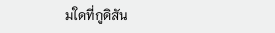มใดที่กูดิสัน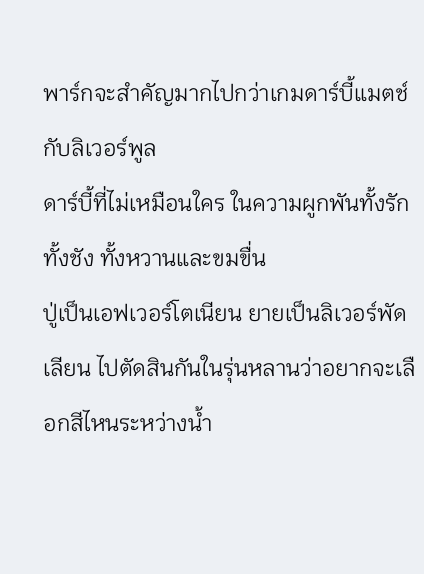พาร์กจะสำคัญมากไปกว่าเกมดาร์บี้แมตช์กับลิเวอร์พูล
ดาร์บี้ที่ไม่เหมือนใคร ในความผูกพันทั้งรักทั้งชัง ทั้งหวานและขมขื่น
ปู่เป็นเอฟเวอร์โตเนียน ยายเป็นลิเวอร์พัดเลียน ไปตัดสินกันในรุ่นหลานว่าอยากจะเลือกสีไหนระหว่างน้ำ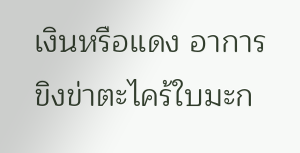เงินหรือแดง อาการขิงข่าตะไคร้ใบมะก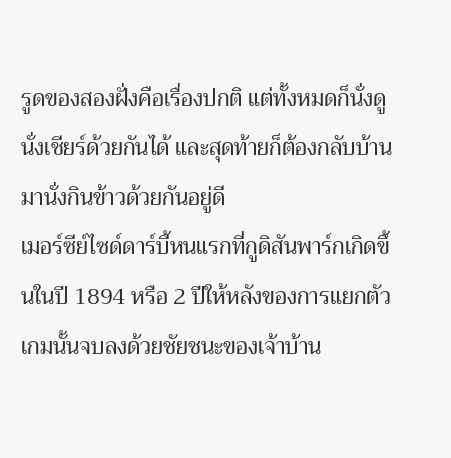รูดของสองฝั่งคือเรื่องปกติ แต่ทั้งหมดก็นั่งดูนั่งเชียร์ด้วยกันได้ และสุดท้ายก็ต้องกลับบ้านมานั่งกินข้าวด้วยกันอยู่ดี
เมอร์ซีย์ไซด์ดาร์บี้หนแรกที่กูดิสันพาร์กเกิดขึ้นในปี 1894 หรือ 2 ปีให้หลังของการแยกตัว
เกมนั้นจบลงด้วยชัยชนะของเจ้าบ้าน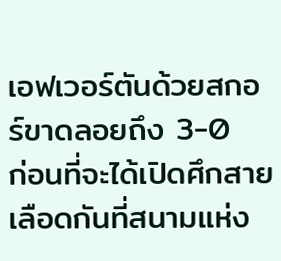เอฟเวอร์ตันด้วยสกอร์ขาดลอยถึง 3-0
ก่อนที่จะได้เปิดศึกสายเลือดกันที่สนามแห่ง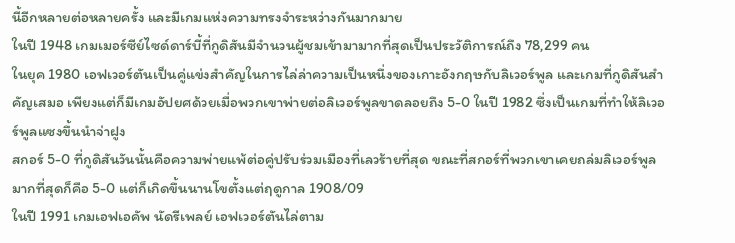นี้อีกหลายต่อหลายครั้ง และมีเกมแห่งความทรงจำระหว่างกันมากมาย
ในปี 1948 เกมเมอร์ซีย์ไซด์ดาร์บี้ที่กูดิสันมีจำนวนผู้ชมเข้ามามากที่สุดเป็นประวัติการณ์ถึง 78,299 คน
ในยุค 1980 เอฟเวอร์ตันเป็นคู่แข่งสำคัญในการไล่ล่าความเป็นหนึ่งของเกาะอังกฤษกับลิเวอร์พูล และเกมที่กูดิสันสำคัญเสมอ เพียงแต่ก็มีเกมอัปยศด้วยเมื่อพวกเขาพ่ายต่อลิเวอร์พูลขาดลอยถึง 5-0 ในปี 1982 ซึ่งเป็นเกมที่ทำให้ลิเวอร์พูลแซงขึ้นนำจ่าฝูง
สกอร์ 5-0 ที่กูดิสันวันนั้นคือความพ่ายแพ้ต่อคู่ปรับร่วมเมืองที่เลวร้ายที่สุด ขณะที่สกอร์ที่พวกเขาเคยถล่มลิเวอร์พูลมากที่สุดก็คือ 5-0 แต่ก็เกิดขึ้นนานโขตั้งแต่ฤดูกาล 1908/09
ในปี 1991 เกมเอฟเอคัพ นัดรีเพลย์ เอฟเวอร์ตันไล่ตาม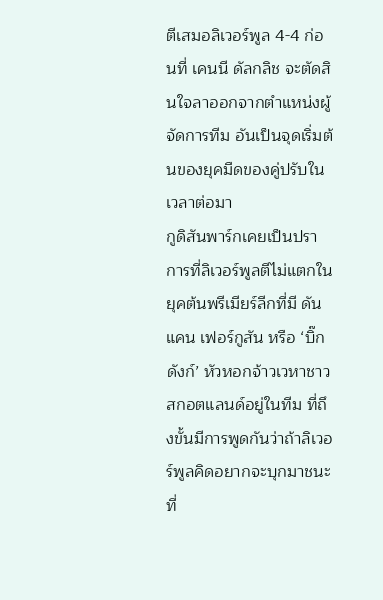ตีเสมอลิเวอร์พูล 4-4 ก่อนที่ เคนนี ดัลกลิช จะตัดสินใจลาออกจากตำแหน่งผู้จัดการทีม อันเป็นจุดเริ่มต้นของยุคมืดของคู่ปรับในเวลาต่อมา
กูดิสันพาร์กเคยเป็นปราการที่ลิเวอร์พูลตีไม่แตกในยุคต้นพรีเมียร์ลีกที่มี ดันแคน เฟอร์กูสัน หรือ ‘บิ๊กดังก์’ หัวหอกจ้าวเวหาชาวสกอตแลนด์อยู่ในทีม ที่ถึงขั้นมีการพูดกันว่าถ้าลิเวอร์พูลคิดอยากจะบุกมาชนะที่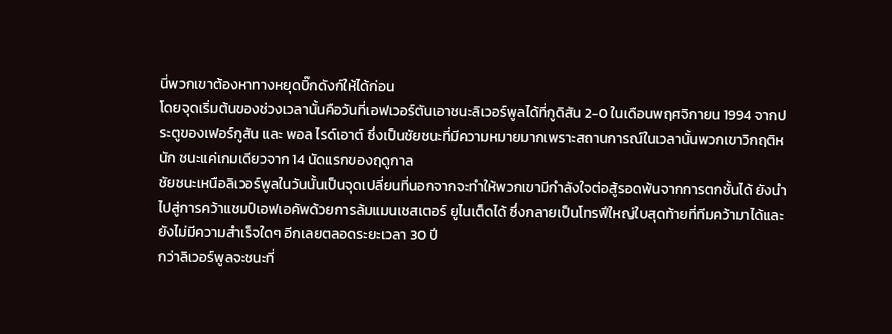นี่พวกเขาต้องหาทางหยุดบิ๊กดังก์ให้ได้ก่อน
โดยจุดเริ่มต้นของช่วงเวลานั้นคือวันที่เอฟเวอร์ตันเอาชนะลิเวอร์พูลได้ที่กูดิสัน 2-0 ในเดือนพฤศจิกายน 1994 จากประตูของเฟอร์กูสัน และ พอล ไรด์เอาต์ ซึ่งเป็นชัยชนะที่มีความหมายมากเพราะสถานการณ์ในเวลานั้นพวกเขาวิกฤติหนัก ชนะแค่เกมเดียวจาก 14 นัดแรกของฤดูกาล
ชัยชนะเหนือลิเวอร์พูลในวันนั้นเป็นจุดเปลี่ยนที่นอกจากจะทำให้พวกเขามีกำลังใจต่อสู้รอดพ้นจากการตกชั้นได้ ยังนำไปสู่การคว้าแชมป์เอฟเอคัพด้วยการล้มแมนเชสเตอร์ ยูไนเต็ดได้ ซึ่งกลายเป็นโทรฟีใหญ่ใบสุดท้ายที่ทีมคว้ามาได้และยังไม่มีความสำเร็จใดๆ อีกเลยตลอดระยะเวลา 30 ปี
กว่าลิเวอร์พูลจะชนะที่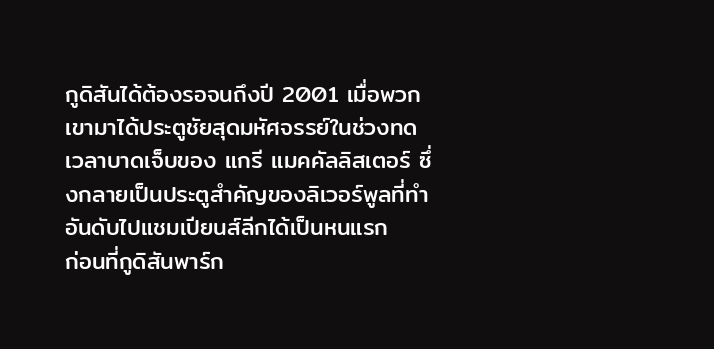กูดิสันได้ต้องรอจนถึงปี 2001 เมื่อพวกเขามาได้ประตูชัยสุดมหัศจรรย์ในช่วงทดเวลาบาดเจ็บของ แกรี แมคคัลลิสเตอร์ ซึ่งกลายเป็นประตูสำคัญของลิเวอร์พูลที่ทำอันดับไปแชมเปียนส์ลีกได้เป็นหนแรก
ก่อนที่กูดิสันพาร์ก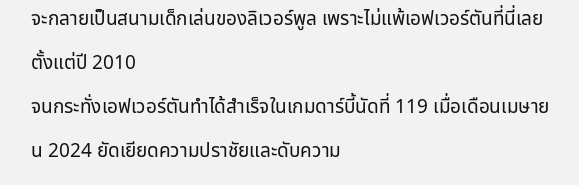จะกลายเป็นสนามเด็กเล่นของลิเวอร์พูล เพราะไม่แพ้เอฟเวอร์ตันที่นี่เลยตั้งแต่ปี 2010
จนกระทั่งเอฟเวอร์ตันทำได้สำเร็จในเกมดาร์บี้นัดที่ 119 เมื่อเดือนเมษายน 2024 ยัดเยียดความปราชัยและดับความ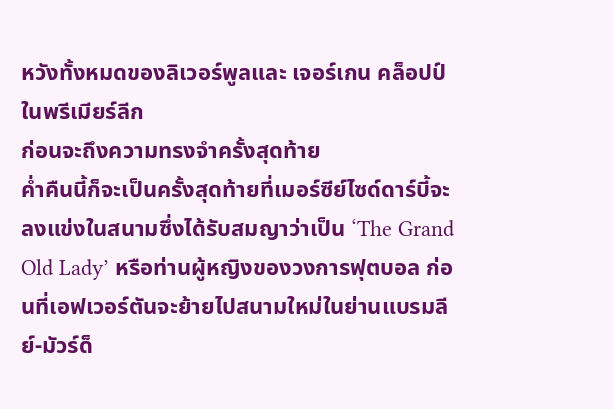หวังทั้งหมดของลิเวอร์พูลและ เจอร์เกน คล็อปป์ ในพรีเมียร์ลีก
ก่อนจะถึงความทรงจำครั้งสุดท้าย
ค่ำคืนนี้ก็จะเป็นครั้งสุดท้ายที่เมอร์ซีย์ไซด์ดาร์บี้จะลงแข่งในสนามซึ่งได้รับสมญาว่าเป็น ‘The Grand Old Lady’ หรือท่านผู้หญิงของวงการฟุตบอล ก่อนที่เอฟเวอร์ตันจะย้ายไปสนามใหม่ในย่านแบรมลีย์-มัวร์ด็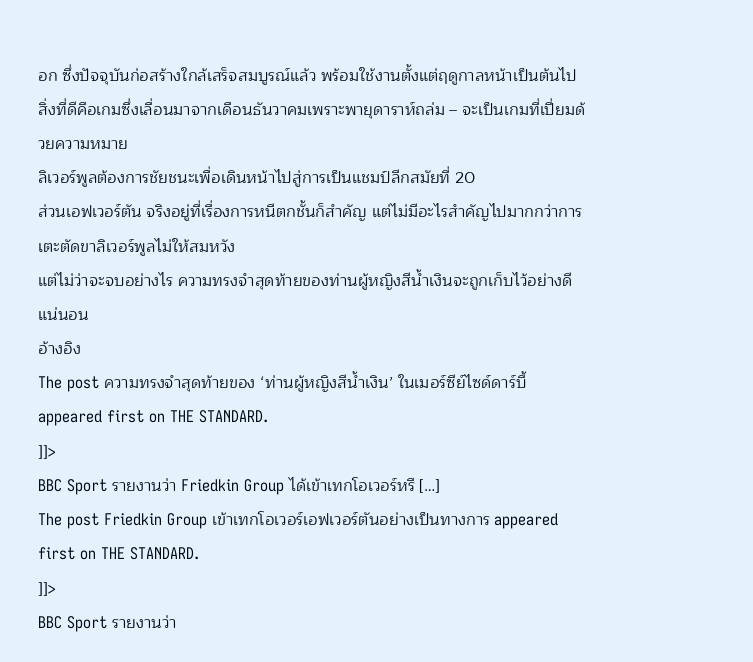อก ซึ่งปัจจุบันก่อสร้างใกล้เสร็จสมบูรณ์แล้ว พร้อมใช้งานตั้งแต่ฤดูกาลหน้าเป็นต้นไป
สิ่งที่ดีคือเกมซึ่งเลื่อนมาจากเดือนธันวาคมเพราะพายุดาราห์ถล่ม – จะเป็นเกมที่เปี่ยมด้วยความหมาย
ลิเวอร์พูลต้องการชัยชนะเพื่อเดินหน้าไปสู่การเป็นแชมป์ลีกสมัยที่ 20
ส่วนเอฟเวอร์ตัน จริงอยู่ที่เรื่องการหนีตกชั้นก็สำคัญ แต่ไม่มีอะไรสำคัญไปมากกว่าการเตะตัดขาลิเวอร์พูลไม่ให้สมหวัง
แต่ไม่ว่าจะจบอย่างไร ความทรงจำสุดท้ายของท่านผู้หญิงสีน้ำเงินจะถูกเก็บไว้อย่างดีแน่นอน
อ้างอิง
The post ความทรงจำสุดท้ายของ ‘ท่านผู้หญิงสีน้ำเงิน’ ในเมอร์ซีย์ไซด์ดาร์บี้ appeared first on THE STANDARD.
]]>
BBC Sport รายงานว่า Friedkin Group ได้เข้าเทกโอเวอร์หรื […]
The post Friedkin Group เข้าเทกโอเวอร์เอฟเวอร์ตันอย่างเป็นทางการ appeared first on THE STANDARD.
]]>
BBC Sport รายงานว่า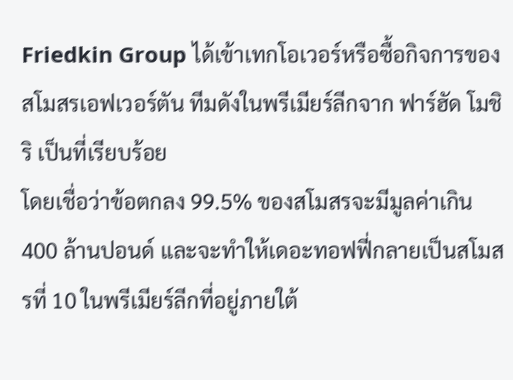Friedkin Group ได้เข้าเทกโอเวอร์หรือซื้อกิจการของสโมสรเอฟเวอร์ตัน ทีมดังในพรีเมียร์ลีกจาก ฟาร์ฮัด โมชิริ เป็นที่เรียบร้อย
โดยเชื่อว่าข้อตกลง 99.5% ของสโมสรจะมีมูลค่าเกิน 400 ล้านปอนด์ และจะทำให้เดอะทอฟฟี่กลายเป็นสโมสรที่ 10 ในพรีเมียร์ลีกที่อยู่ภายใต้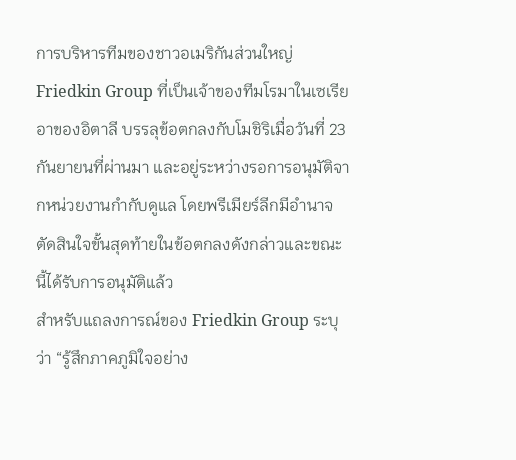การบริหารทีมของชาวอเมริกันส่วนใหญ่
Friedkin Group ที่เป็นเจ้าของทีมโรมาในเซเรียอาของอิตาลี บรรลุข้อตกลงกับโมชิริเมื่อวันที่ 23 กันยายนที่ผ่านมา และอยู่ระหว่างรอการอนุมัติจากหน่วยงานกำกับดูแล โดยพรีเมียร์ลีกมีอำนาจตัดสินใจขั้นสุดท้ายในข้อตกลงดังกล่าวและขณะนี้ได้รับการอนุมัติแล้ว
สำหรับแถลงการณ์ของ Friedkin Group ระบุว่า “รู้สึกภาคภูมิใจอย่าง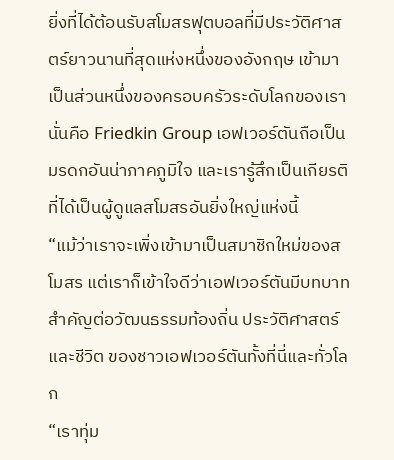ยิ่งที่ได้ต้อนรับสโมสรฟุตบอลที่มีประวัติศาสตร์ยาวนานที่สุดแห่งหนึ่งของอังกฤษ เข้ามาเป็นส่วนหนึ่งของครอบครัวระดับโลกของเรา นั่นคือ Friedkin Group เอฟเวอร์ตันถือเป็นมรดกอันน่าภาคภูมิใจ และเรารู้สึกเป็นเกียรติที่ได้เป็นผู้ดูแลสโมสรอันยิ่งใหญ่แห่งนี้
“แม้ว่าเราจะเพิ่งเข้ามาเป็นสมาชิกใหม่ของสโมสร แต่เราก็เข้าใจดีว่าเอฟเวอร์ตันมีบทบาทสำคัญต่อวัฒนธรรมท้องถิ่น ประวัติศาสตร์ และชีวิต ของชาวเอฟเวอร์ตันทั้งที่นี่และทั่วโลก
“เราทุ่ม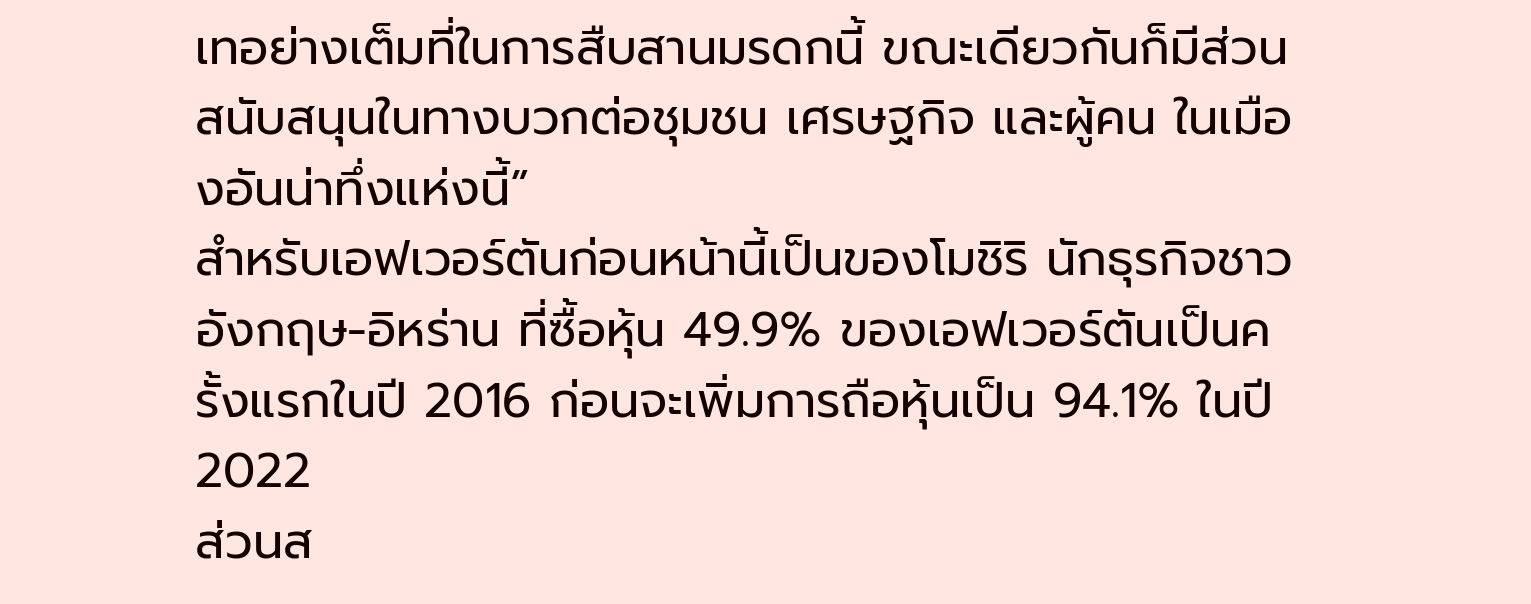เทอย่างเต็มที่ในการสืบสานมรดกนี้ ขณะเดียวกันก็มีส่วนสนับสนุนในทางบวกต่อชุมชน เศรษฐกิจ และผู้คน ในเมืองอันน่าทึ่งแห่งนี้”
สำหรับเอฟเวอร์ตันก่อนหน้านี้เป็นของโมชิริ นักธุรกิจชาวอังกฤษ-อิหร่าน ที่ซื้อหุ้น 49.9% ของเอฟเวอร์ตันเป็นครั้งแรกในปี 2016 ก่อนจะเพิ่มการถือหุ้นเป็น 94.1% ในปี 2022
ส่วนส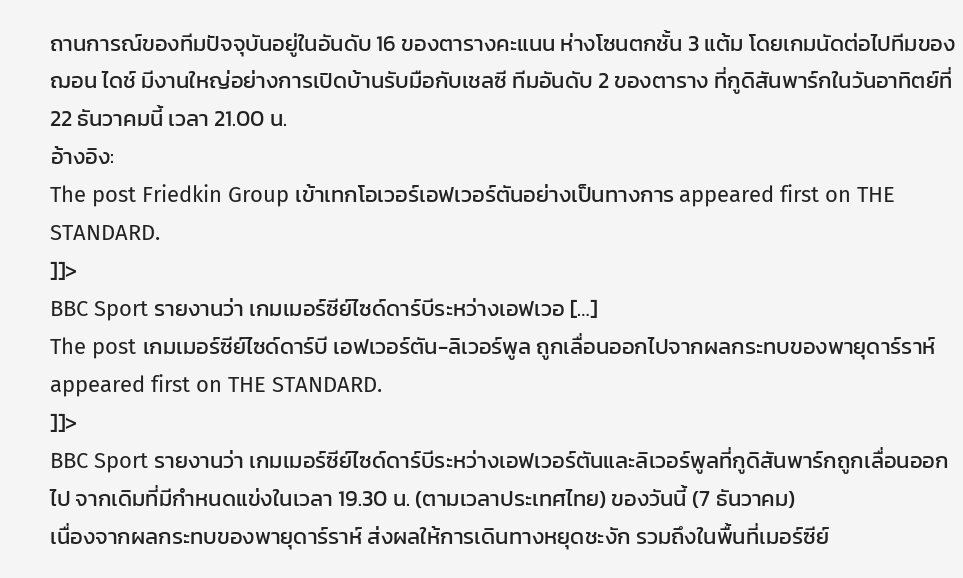ถานการณ์ของทีมปัจจุบันอยู่ในอันดับ 16 ของตารางคะแนน ห่างโซนตกชั้น 3 แต้ม โดยเกมนัดต่อไปทีมของ ฌอน ไดช์ มีงานใหญ่อย่างการเปิดบ้านรับมือกับเชลซี ทีมอันดับ 2 ของตาราง ที่กูดิสันพาร์กในวันอาทิตย์ที่ 22 ธันวาคมนี้ เวลา 21.00 น.
อ้างอิง:
The post Friedkin Group เข้าเทกโอเวอร์เอฟเวอร์ตันอย่างเป็นทางการ appeared first on THE STANDARD.
]]>
BBC Sport รายงานว่า เกมเมอร์ซีย์ไซด์ดาร์บีระหว่างเอฟเวอ […]
The post เกมเมอร์ซีย์ไซด์ดาร์บี เอฟเวอร์ตัน-ลิเวอร์พูล ถูกเลื่อนออกไปจากผลกระทบของพายุดาร์ราห์ appeared first on THE STANDARD.
]]>
BBC Sport รายงานว่า เกมเมอร์ซีย์ไซด์ดาร์บีระหว่างเอฟเวอร์ตันและลิเวอร์พูลที่กูดิสันพาร์กถูกเลื่อนออกไป จากเดิมที่มีกำหนดแข่งในเวลา 19.30 น. (ตามเวลาประเทศไทย) ของวันนี้ (7 ธันวาคม)
เนื่องจากผลกระทบของพายุดาร์ราห์ ส่งผลให้การเดินทางหยุดชะงัก รวมถึงในพื้นที่เมอร์ซีย์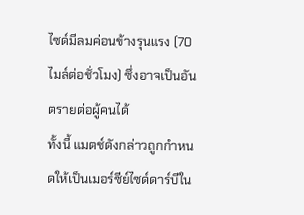ไซด์มีลมค่อนข้างรุนแรง (70 ไมล์ต่อชั่วโมง) ซึ่งอาจเป็นอันตรายต่อผู้คนได้
ทั้งนี้ แมตช์ดังกล่าวถูกกำหนดให้เป็นเมอร์ซีย์ไซด์ดาร์บีใน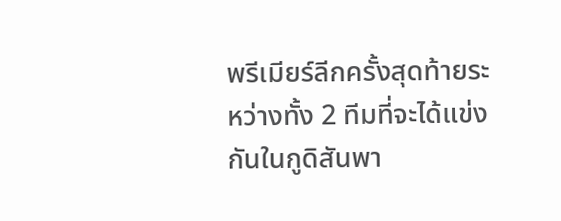พรีเมียร์ลีกครั้งสุดท้ายระหว่างทั้ง 2 ทีมที่จะได้แข่งกันในกูดิสันพา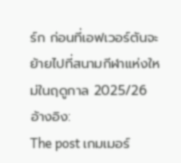ร์ก ก่อนที่เอฟเวอร์ตันจะย้ายไปที่สนามกีฬาแห่งใหม่ในฤดูกาล 2025/26
อ้างอิง:
The post เกมเมอร์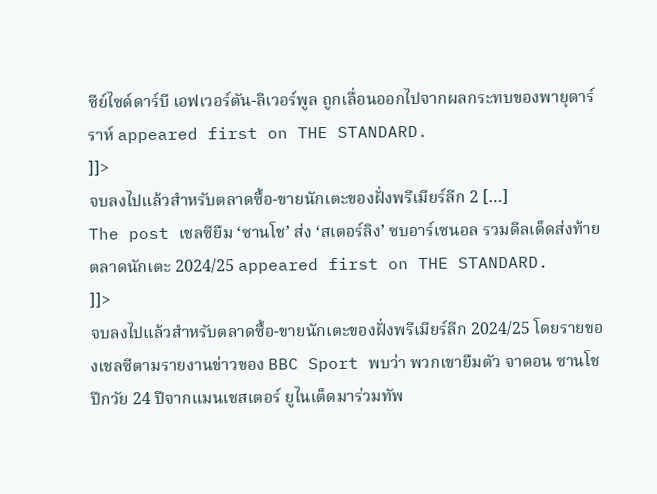ซีย์ไซด์ดาร์บี เอฟเวอร์ตัน-ลิเวอร์พูล ถูกเลื่อนออกไปจากผลกระทบของพายุดาร์ราห์ appeared first on THE STANDARD.
]]>
จบลงไปแล้วสำหรับตลาดซื้อ-ขายนักเตะของฝั่งพรีเมียร์ลีก 2 […]
The post เชลซียืม ‘ซานโช’ ส่ง ‘สเตอร์ลิง’ ซบอาร์เซนอล รวมดีลเด็ดส่งท้ายตลาดนักเตะ 2024/25 appeared first on THE STANDARD.
]]>
จบลงไปแล้วสำหรับตลาดซื้อ-ขายนักเตะของฝั่งพรีเมียร์ลีก 2024/25 โดยรายของเชลซีตามรายงานข่าวของ BBC Sport พบว่า พวกเขายืมตัว จาดอน ซานโช ปีกวัย 24 ปีจากแมนเชสเตอร์ ยูไนเต็ดมาร่วมทัพ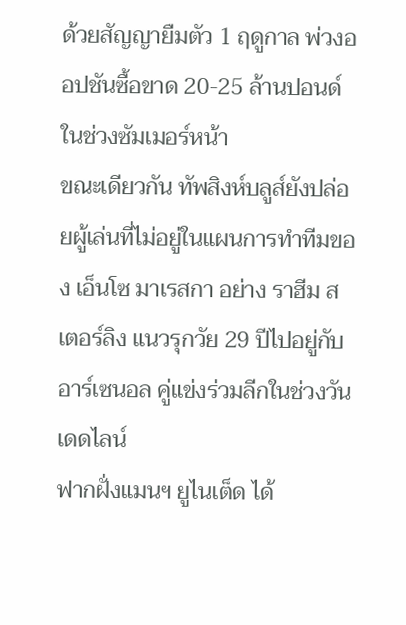ด้วยสัญญายืมตัว 1 ฤดูกาล พ่วงออปชันซื้อขาด 20-25 ล้านปอนด์ในช่วงซัมเมอร์หน้า
ขณะเดียวกัน ทัพสิงห์บลูส์ยังปล่อยผู้เล่นที่ไม่อยู่ในแผนการทำทีมของ เอ็นโซ มาเรสกา อย่าง ราฮีม สเตอร์ลิง แนวรุกวัย 29 ปีไปอยู่กับอาร์เซนอล คู่แข่งร่วมลีกในช่วงวันเดดไลน์
ฟากฝั่งแมนฯ ยูไนเต็ด ได้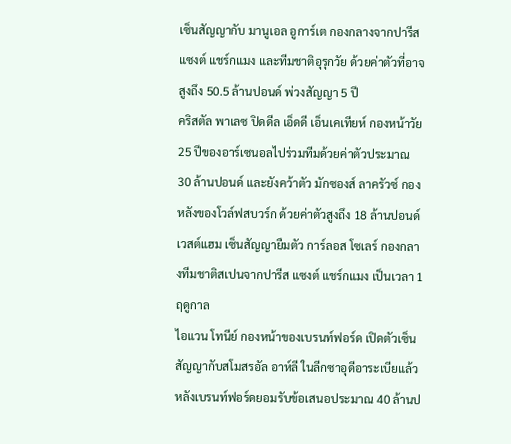เซ็นสัญญากับ มานูเอล อูการ์เต กองกลางจากปารีส แซงต์ แชร์กแมง และทีมชาติอุรุกวัย ด้วยค่าตัวที่อาจสูงถึง 50.5 ล้านปอนด์ พ่วงสัญญา 5 ปี
คริสตัล พาเลซ ปิดดีล เอ็ดดี เอ็นเคเทียห์ กองหน้าวัย 25 ปีของอาร์เซนอลไปร่วมทีมด้วยค่าตัวประมาณ 30 ล้านปอนด์ และยังคว้าตัว มักซองส์ ลาครัวซ์ กองหลังของโวล์ฟสบวร์ก ด้วยค่าตัวสูงถึง 18 ล้านปอนด์
เวสต์แฮม เซ็นสัญญายืมตัว การ์ลอส โซเลร์ กองกลางทีมชาติสเปนจากปารีส แซงต์ แชร์กแมง เป็นเวลา 1 ฤดูกาล
ไอแวน โทนีย์ กองหน้าของเบรนท์ฟอร์ด เปิดตัวเซ็นสัญญากับสโมสรอัล อาห์ลี ในลีกซาอุดีอาระเบียแล้ว หลังเบรนท์ฟอร์ดยอมรับข้อเสนอประมาณ 40 ล้านป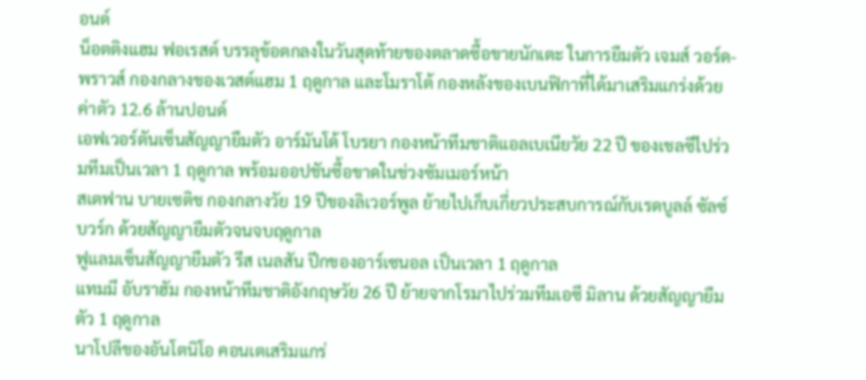อนด์
น็อตติงแฮม ฟอเรสต์ บรรลุข้อตกลงในวันสุดท้ายของตลาดซื้อขายนักเตะ ในการยืมตัว เจมส์ วอร์ด-พราวส์ กองกลางของเวสต์แฮม 1 ฤดูกาล และโมราโต้ กองหลังของเบนฟิกาที่ได้มาเสริมแกร่งด้วยค่าตัว 12.6 ล้านปอนด์
เอฟเวอร์ตันเซ็นสัญญายืมตัว อาร์มันโด้ โบรยา กองหน้าทีมชาติแอลเบเนียวัย 22 ปี ของเชลซีไปร่วมทีมเป็นเวลา 1 ฤดูกาล พร้อมออปชันซื้อขาดในช่วงซัมเมอร์หน้า
สเตฟาน บายเซติช กองกลางวัย 19 ปีของลิเวอร์พูล ย้ายไปเก็บเกี่ยวประสบการณ์กับเรดบูลล์ ซัลซ์บวร์ก ด้วยสัญญายืมตัวจนจบฤดูกาล
ฟูแลมเซ็นสัญญายืมตัว รีส เนลสัน ปีกของอาร์เซนอล เป็นเวลา 1 ฤดูกาล
แทมมี อับราฮัม กองหน้าทีมชาติอังกฤษวัย 26 ปี ย้ายจากโรมาไปร่วมทีมเอซี มิลาน ด้วยสัญญายืมตัว 1 ฤดูกาล
นาโปลีของอันโตนิโอ คอนเตเสริมแกร่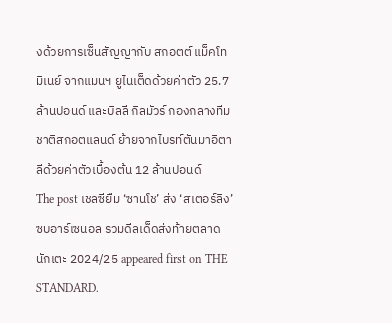งด้วยการเซ็นสัญญากับ สกอตต์ แม็คโทมิเนย์ จากแมนฯ ยูไนเต็ดด้วยค่าตัว 25.7 ล้านปอนด์ และบิลลี กิลมัวร์ กองกลางทีมชาติสกอตแลนด์ ย้ายจากไบรท์ตันมาอิตาลีด้วยค่าตัวเบื้องต้น 12 ล้านปอนด์
The post เชลซียืม ‘ซานโช’ ส่ง ‘สเตอร์ลิง’ ซบอาร์เซนอล รวมดีลเด็ดส่งท้ายตลาดนักเตะ 2024/25 appeared first on THE STANDARD.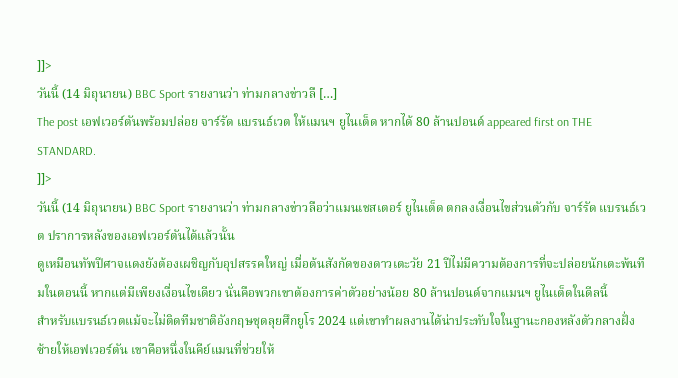]]>
วันนี้ (14 มิถุนายน) BBC Sport รายงานว่า ท่ามกลางข่าวลื […]
The post เอฟเวอร์ตันพร้อมปล่อย จาร์รัด แบรนธ์เวต ให้แมนฯ ยูไนเต็ด หากได้ 80 ล้านปอนด์ appeared first on THE STANDARD.
]]>
วันนี้ (14 มิถุนายน) BBC Sport รายงานว่า ท่ามกลางข่าวลือว่าแมนเชสเตอร์ ยูไนเต็ด ตกลงเงื่อนไขส่วนตัวกับ จาร์รัด แบรนธ์เวต ปราการหลังของเอฟเวอร์ตันได้แล้วนั้น
ดูเหมือนทัพปีศาจแดงยังต้องเผชิญกับอุปสรรคใหญ่ เมื่อต้นสังกัดของดาวเตะวัย 21 ปีไม่มีความต้องการที่จะปล่อยนักเตะพ้นทีมในตอนนี้ หากแต่มีเพียงเงื่อนไขเดียว นั่นคือพวกเขาต้องการค่าตัวอย่างน้อย 80 ล้านปอนด์จากแมนฯ ยูไนเต็ดในดีลนี้
สำหรับแบรนธ์เวตแม้จะไม่ติดทีมชาติอังกฤษชุดลุยศึกยูโร 2024 แต่เขาทำผลงานได้น่าประทับใจในฐานะกองหลังตัวกลางฝั่งซ้ายให้เอฟเวอร์ตัน เขาคือหนึ่งในคีย์แมนที่ช่วยให้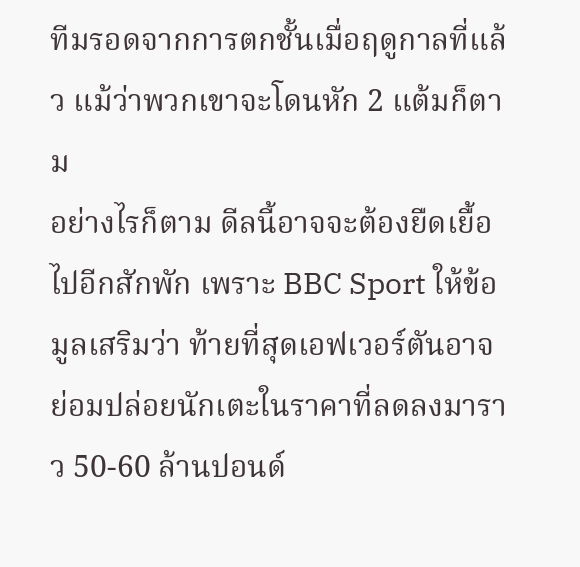ทีมรอดจากการตกชั้นเมื่อฤดูกาลที่แล้ว แม้ว่าพวกเขาจะโดนหัก 2 แต้มก็ตาม
อย่างไรก็ตาม ดีลนี้อาจจะต้องยืดเยื้อไปอีกสักพัก เพราะ BBC Sport ให้ข้อมูลเสริมว่า ท้ายที่สุดเอฟเวอร์ตันอาจย่อมปล่อยนักเตะในราคาที่ลดลงมาราว 50-60 ล้านปอนด์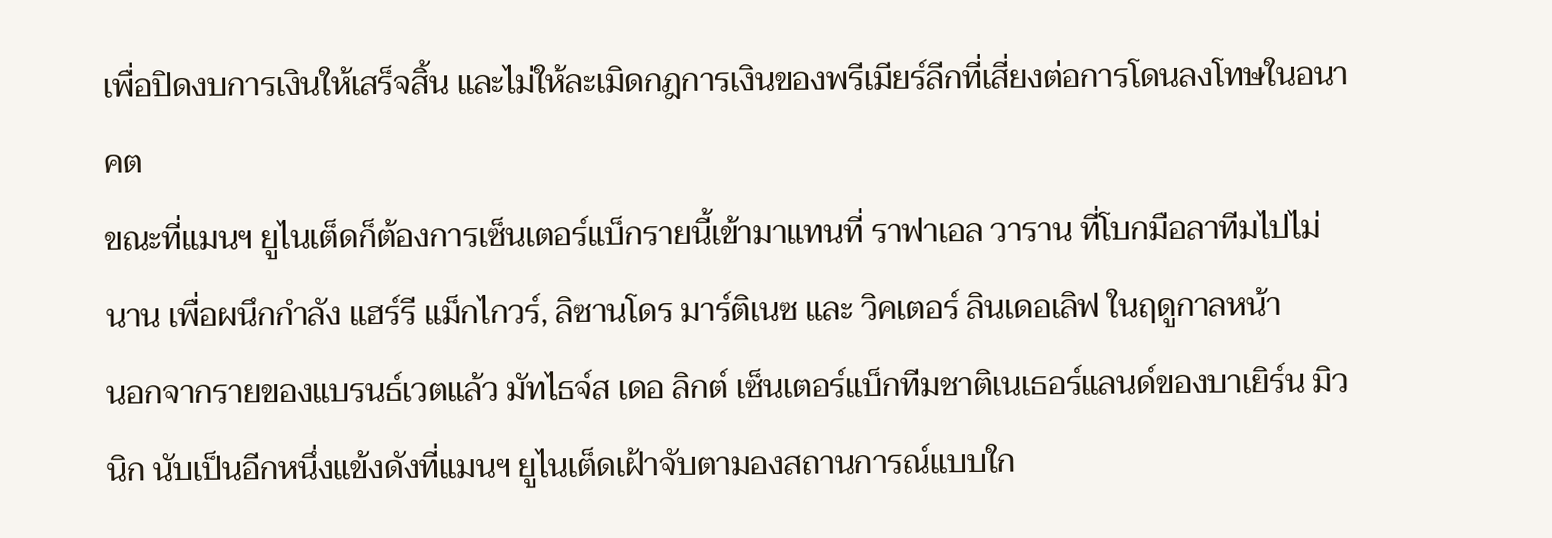เพื่อปิดงบการเงินให้เสร็จสิ้น และไม่ให้ละเมิดกฎการเงินของพรีเมียร์ลีกที่เสี่ยงต่อการโดนลงโทษในอนาคต
ขณะที่แมนฯ ยูไนเต็ดก็ต้องการเซ็นเตอร์แบ็กรายนี้เข้ามาแทนที่ ราฟาเอล วาราน ที่โบกมือลาทีมไปไม่นาน เพื่อผนึกกำลัง แฮร์รี แม็กไกวร์, ลิซานโดร มาร์ติเนซ และ วิคเตอร์ ลินเดอเลิฟ ในฤดูกาลหน้า
นอกจากรายของแบรนธ์เวตแล้ว มัทไธจ์ส เดอ ลิกต์ เซ็นเตอร์แบ็กทีมชาติเนเธอร์แลนด์ของบาเยิร์น มิวนิก นับเป็นอีกหนึ่งแข้งดังที่แมนฯ ยูไนเต็ดเฝ้าจับตามองสถานการณ์แบบใก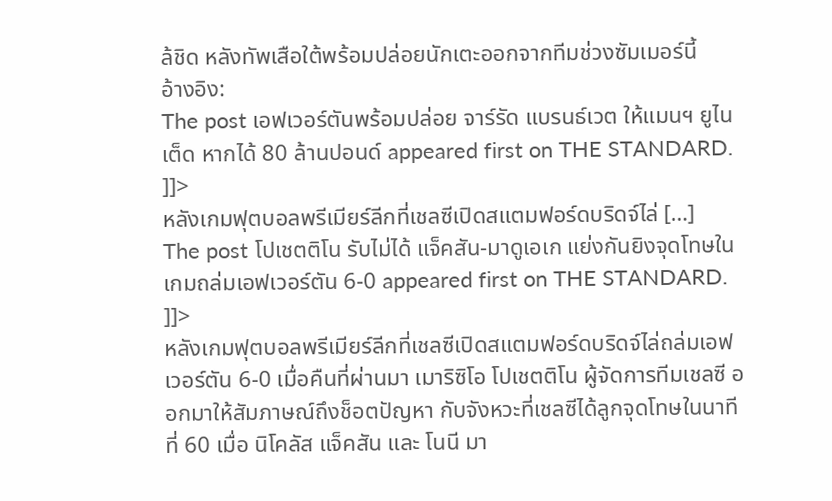ล้ชิด หลังทัพเสือใต้พร้อมปล่อยนักเตะออกจากทีมช่วงซัมเมอร์นี้
อ้างอิง:
The post เอฟเวอร์ตันพร้อมปล่อย จาร์รัด แบรนธ์เวต ให้แมนฯ ยูไนเต็ด หากได้ 80 ล้านปอนด์ appeared first on THE STANDARD.
]]>
หลังเกมฟุตบอลพรีเมียร์ลีกที่เชลซีเปิดสแตมฟอร์ดบริดจ์ไล่ […]
The post โปเชตติโน รับไม่ได้ แจ็คสัน-มาดูเอเก แย่งกันยิงจุดโทษในเกมถล่มเอฟเวอร์ตัน 6-0 appeared first on THE STANDARD.
]]>
หลังเกมฟุตบอลพรีเมียร์ลีกที่เชลซีเปิดสแตมฟอร์ดบริดจ์ไล่ถล่มเอฟเวอร์ตัน 6-0 เมื่อคืนที่ผ่านมา เมาริซิโอ โปเชตติโน ผู้จัดการทีมเชลซี ออกมาให้สัมภาษณ์ถึงช็อตปัญหา กับจังหวะที่เชลซีได้ลูกจุดโทษในนาทีที่ 60 เมื่อ นิโคลัส แจ็คสัน และ โนนี มา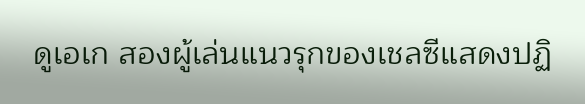ดูเอเก สองผู้เล่นแนวรุกของเชลซีแสดงปฏิ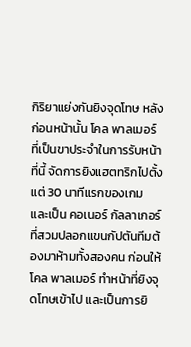กิริยาแย่งกันยิงจุดโทษ หลังก่อนหน้านั้น โคล พาลเมอร์ ที่เป็นขาประจำในการรับหน้าที่นี้ จัดการยิงแฮตทริกไปตั้งแต่ 30 นาทีแรกของเกม
และเป็น คอเนอร์ กัลลาเกอร์ ที่สวมปลอกแขนกัปตันทีมต้องมาห้ามทั้งสองคน ก่อนให้ โคล พาลเมอร์ ทำหน้าที่ยิงจุดโทษเข้าไป และเป็นการยิ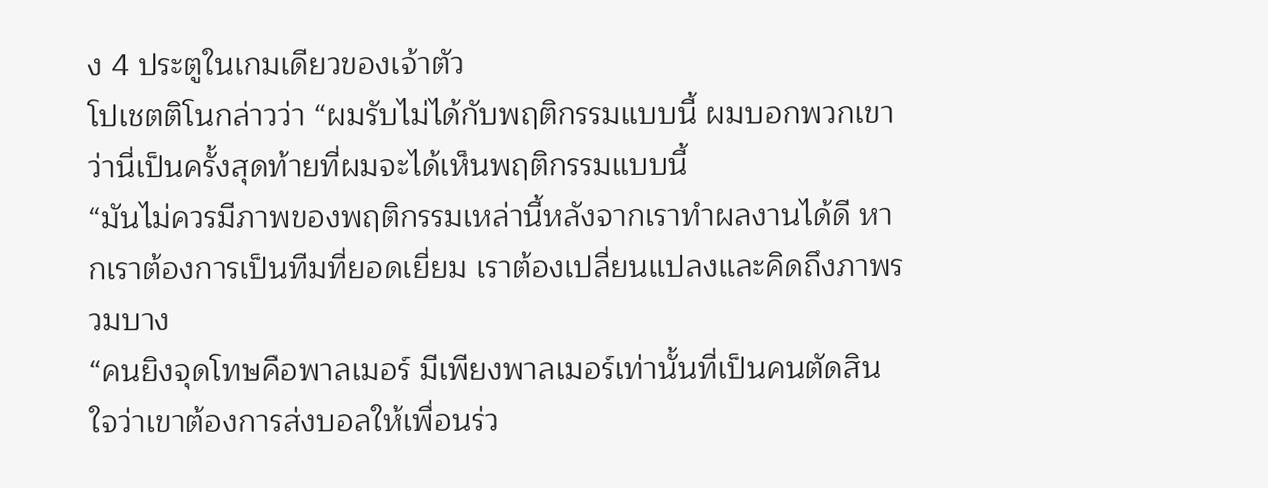ง 4 ประตูในเกมเดียวของเจ้าตัว
โปเชตติโนกล่าวว่า “ผมรับไม่ได้กับพฤติกรรมแบบนี้ ผมบอกพวกเขาว่านี่เป็นครั้งสุดท้ายที่ผมจะได้เห็นพฤติกรรมแบบนี้
“มันไม่ควรมีภาพของพฤติกรรมเหล่านี้หลังจากเราทำผลงานได้ดี หากเราต้องการเป็นทีมที่ยอดเยี่ยม เราต้องเปลี่ยนแปลงและคิดถึงภาพรวมบาง
“คนยิงจุดโทษคือพาลเมอร์ มีเพียงพาลเมอร์เท่านั้นที่เป็นคนตัดสินใจว่าเขาต้องการส่งบอลให้เพื่อนร่ว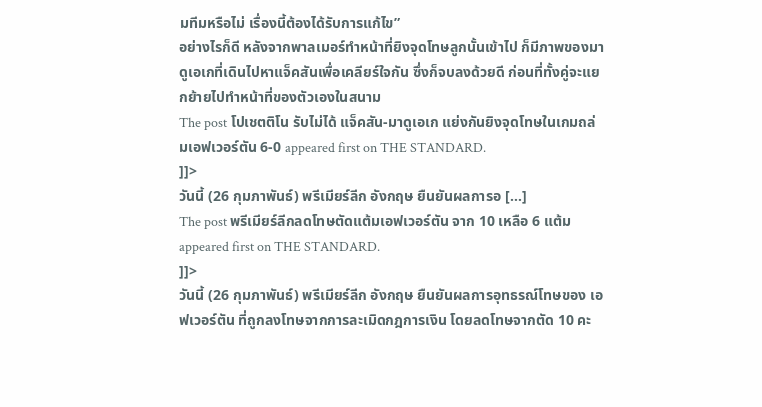มทีมหรือไม่ เรื่องนี้ต้องได้รับการแก้ไข”
อย่างไรก็ดี หลังจากพาลเมอร์ทำหน้าที่ยิงจุดโทษลูกนั้นเข้าไป ก็มีภาพของมาดูเอเกที่เดินไปหาแจ็คสันเพื่อเคลียร์ใจกัน ซึ่งก็จบลงด้วยดี ก่อนที่ทั้งคู่จะแยกย้ายไปทำหน้าที่ของตัวเองในสนาม
The post โปเชตติโน รับไม่ได้ แจ็คสัน-มาดูเอเก แย่งกันยิงจุดโทษในเกมถล่มเอฟเวอร์ตัน 6-0 appeared first on THE STANDARD.
]]>
วันนี้ (26 กุมภาพันธ์) พรีเมียร์ลีก อังกฤษ ยืนยันผลการอ […]
The post พรีเมียร์ลีกลดโทษตัดแต้มเอฟเวอร์ตัน จาก 10 เหลือ 6 แต้ม appeared first on THE STANDARD.
]]>
วันนี้ (26 กุมภาพันธ์) พรีเมียร์ลีก อังกฤษ ยืนยันผลการอุทธรณ์โทษของ เอฟเวอร์ตัน ที่ถูกลงโทษจากการละเมิดกฎการเงิน โดยลดโทษจากตัด 10 คะ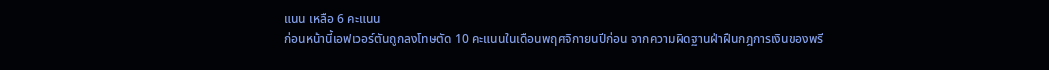แนน เหลือ 6 คะแนน
ก่อนหน้านี้เอฟเวอร์ตันถูกลงโทษตัด 10 คะแนนในเดือนพฤศจิกายนปีก่อน จากความผิดฐานฝ่าฝืนกฎการเงินของพรี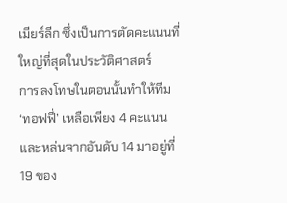เมียร์ลีก ซึ่งเป็นการตัดคะแนนที่ใหญ่ที่สุดในประวัติศาสตร์
การลงโทษในตอนนั้นทำให้ทีม ‘ทอฟฟี่’ เหลือเพียง 4 คะแนน และหล่นจากอันดับ 14 มาอยู่ที่ 19 ของ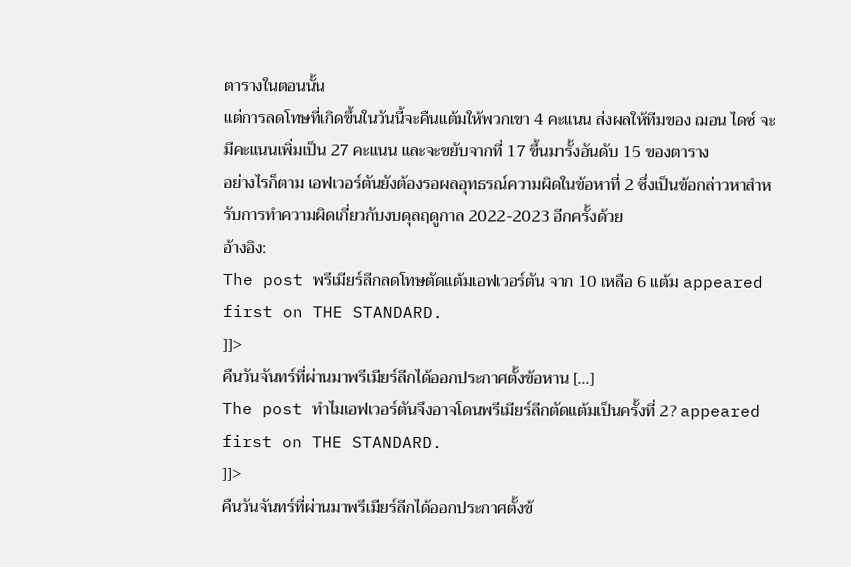ตารางในตอนนั้น
แต่การลดโทษที่เกิดขึ้นในวันนี้จะคืนแต้มให้พวกเขา 4 คะแนน ส่งผลให้ทีมของ ฌอน ไดซ์ จะมีคะแนนเพิ่มเป็น 27 คะแนน และจะขยับจากที่ 17 ขึ้นมารั้งอันดับ 15 ของตาราง
อย่างไรก็ตาม เอฟเวอร์ตันยังต้องรอผลอุทธรณ์ความผิดในข้อหาที่ 2 ซึ่งเป็นข้อกล่าวหาสำหรับการทำความผิดเกี่ยวกับงบดุลฤดูกาล 2022-2023 อีกครั้งด้วย
อ้างอิง:
The post พรีเมียร์ลีกลดโทษตัดแต้มเอฟเวอร์ตัน จาก 10 เหลือ 6 แต้ม appeared first on THE STANDARD.
]]>
คืนวันจันทร์ที่ผ่านมาพรีเมียร์ลีกได้ออกประกาศตั้งข้อหาน […]
The post ทำไมเอฟเวอร์ตันจึงอาจโดนพรีเมียร์ลีกตัดแต้มเป็นครั้งที่ 2? appeared first on THE STANDARD.
]]>
คืนวันจันทร์ที่ผ่านมาพรีเมียร์ลีกได้ออกประกาศตั้งข้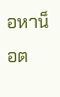อหาน็อต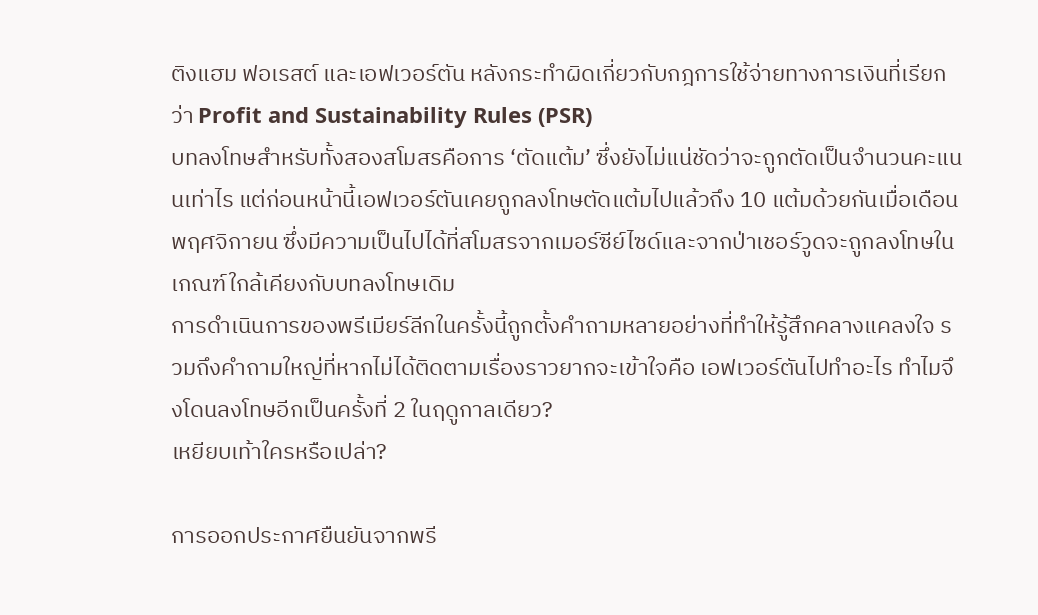ติงแฮม ฟอเรสต์ และเอฟเวอร์ตัน หลังกระทำผิดเกี่ยวกับกฎการใช้จ่ายทางการเงินที่เรียกว่า Profit and Sustainability Rules (PSR)
บทลงโทษสำหรับทั้งสองสโมสรคือการ ‘ตัดแต้ม’ ซึ่งยังไม่แน่ชัดว่าจะถูกตัดเป็นจำนวนคะแนนเท่าไร แต่ก่อนหน้านี้เอฟเวอร์ตันเคยถูกลงโทษตัดแต้มไปแล้วถึง 10 แต้มด้วยกันเมื่อเดือนพฤศจิกายน ซึ่งมีความเป็นไปได้ที่สโมสรจากเมอร์ซีย์ไซด์และจากป่าเชอร์วูดจะถูกลงโทษในเกณฑ์ใกล้เคียงกับบทลงโทษเดิม
การดำเนินการของพรีเมียร์ลีกในครั้งนี้ถูกตั้งคำถามหลายอย่างที่ทำให้รู้สึกคลางแคลงใจ รวมถึงคำถามใหญ่ที่หากไม่ได้ติดตามเรื่องราวยากจะเข้าใจคือ เอฟเวอร์ตันไปทำอะไร ทำไมจึงโดนลงโทษอีกเป็นครั้งที่ 2 ในฤดูกาลเดียว?
เหยียบเท้าใครหรือเปล่า?

การออกประกาศยืนยันจากพรี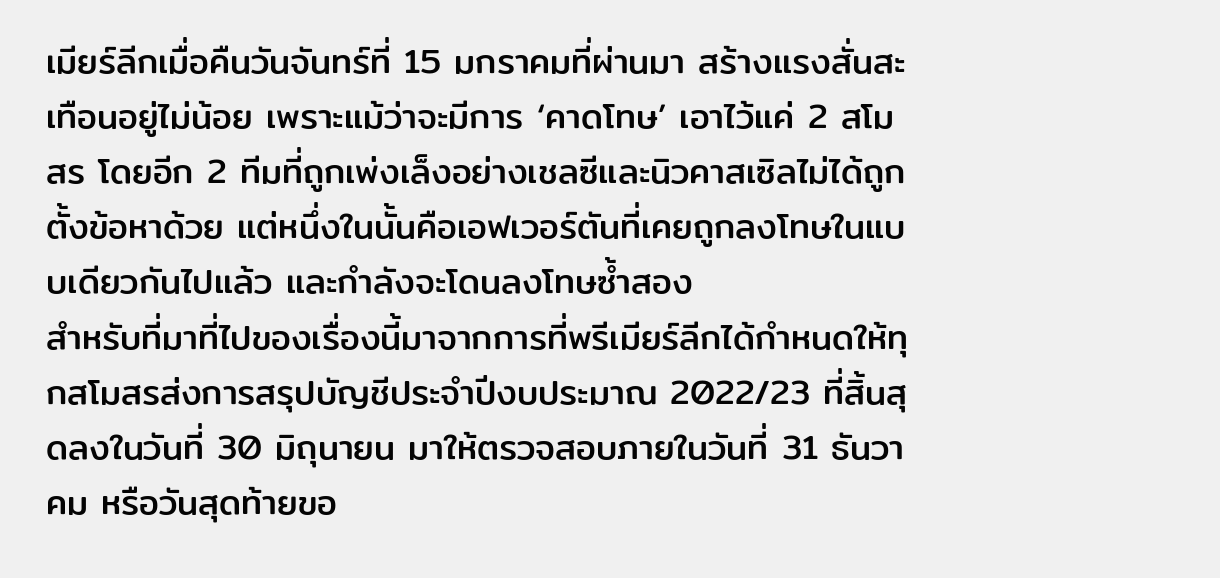เมียร์ลีกเมื่อคืนวันจันทร์ที่ 15 มกราคมที่ผ่านมา สร้างแรงสั่นสะเทือนอยู่ไม่น้อย เพราะแม้ว่าจะมีการ ‘คาดโทษ’ เอาไว้แค่ 2 สโมสร โดยอีก 2 ทีมที่ถูกเพ่งเล็งอย่างเชลซีและนิวคาสเซิลไม่ได้ถูกตั้งข้อหาด้วย แต่หนึ่งในนั้นคือเอฟเวอร์ตันที่เคยถูกลงโทษในแบบเดียวกันไปแล้ว และกำลังจะโดนลงโทษซ้ำสอง
สำหรับที่มาที่ไปของเรื่องนี้มาจากการที่พรีเมียร์ลีกได้กำหนดให้ทุกสโมสรส่งการสรุปบัญชีประจำปีงบประมาณ 2022/23 ที่สิ้นสุดลงในวันที่ 30 มิถุนายน มาให้ตรวจสอบภายในวันที่ 31 ธันวาคม หรือวันสุดท้ายขอ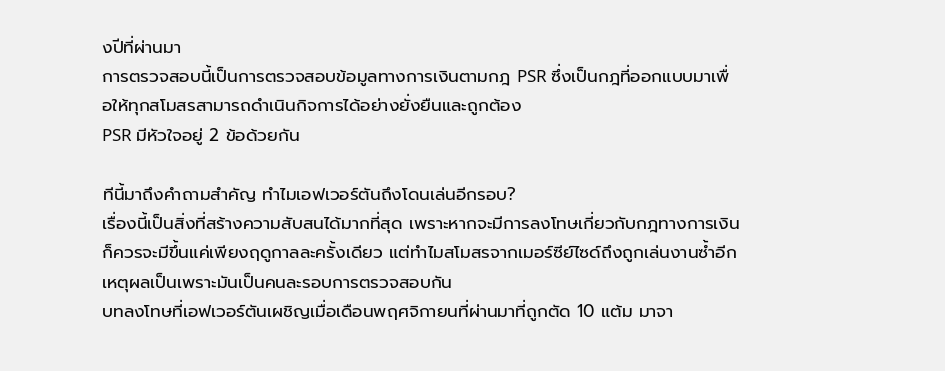งปีที่ผ่านมา
การตรวจสอบนี้เป็นการตรวจสอบข้อมูลทางการเงินตามกฎ PSR ซึ่งเป็นกฎที่ออกแบบมาเพื่อให้ทุกสโมสรสามารถดำเนินกิจการได้อย่างยั่งยืนและถูกต้อง
PSR มีหัวใจอยู่ 2 ข้อด้วยกัน

ทีนี้มาถึงคำถามสำคัญ ทำไมเอฟเวอร์ตันถึงโดนเล่นอีกรอบ?
เรื่องนี้เป็นสิ่งที่สร้างความสับสนได้มากที่สุด เพราะหากจะมีการลงโทษเกี่ยวกับกฎทางการเงินก็ควรจะมีขึ้นแค่เพียงฤดูกาลละครั้งเดียว แต่ทำไมสโมสรจากเมอร์ซีย์ไซด์ถึงถูกเล่นงานซ้ำอีก
เหตุผลเป็นเพราะมันเป็นคนละรอบการตรวจสอบกัน
บทลงโทษที่เอฟเวอร์ตันเผชิญเมื่อเดือนพฤศจิกายนที่ผ่านมาที่ถูกตัด 10 แต้ม มาจา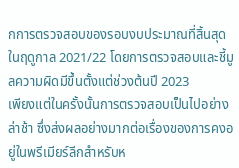กการตรวจสอบของรอบงบประมาณที่สิ้นสุดในฤดูกาล 2021/22 โดยการตรวจสอบและชี้มูลความผิดมีขึ้นตั้งแต่ช่วงต้นปี 2023
เพียงแต่ในครั้งนั้นการตรวจสอบเป็นไปอย่างล่าช้า ซึ่งส่งผลอย่างมากต่อเรื่องของการคงอยู่ในพรีเมียร์ลีกสำหรับห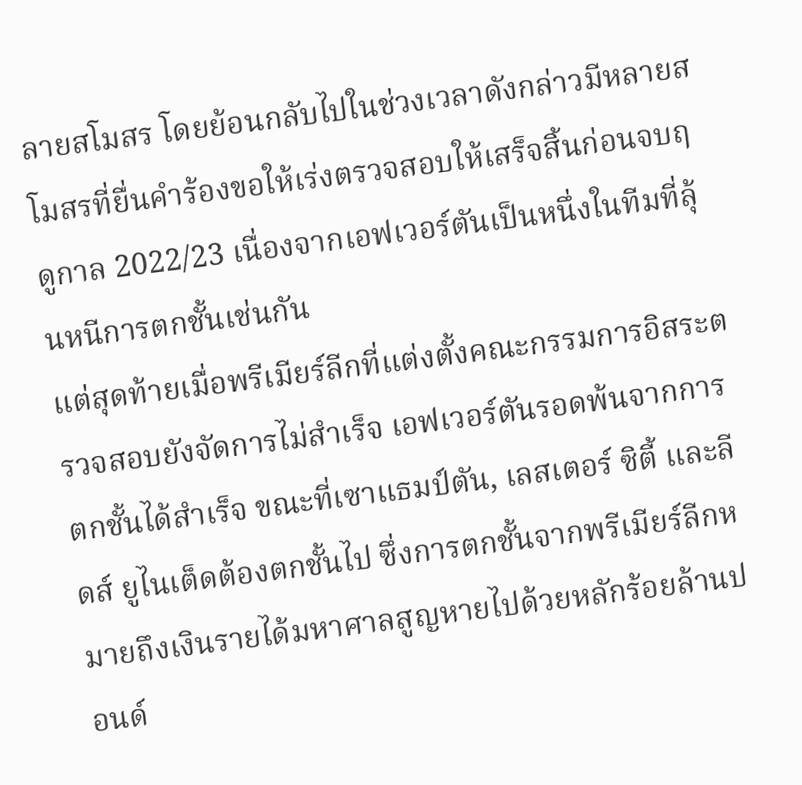ลายสโมสร โดยย้อนกลับไปในช่วงเวลาดังกล่าวมีหลายสโมสรที่ยื่นคำร้องขอให้เร่งตรวจสอบให้เสร็จสิ้นก่อนจบฤดูกาล 2022/23 เนื่องจากเอฟเวอร์ตันเป็นหนึ่งในทีมที่ลุ้นหนีการตกชั้นเช่นกัน
แต่สุดท้ายเมื่อพรีเมียร์ลีกที่แต่งตั้งคณะกรรมการอิสระตรวจสอบยังจัดการไม่สำเร็จ เอฟเวอร์ตันรอดพ้นจากการตกชั้นได้สำเร็จ ขณะที่เซาแธมป์ตัน, เลสเตอร์ ซิตี้ และลีดส์ ยูไนเต็ดต้องตกชั้นไป ซึ่งการตกชั้นจากพรีเมียร์ลีกหมายถึงเงินรายได้มหาศาลสูญหายไปด้วยหลักร้อยล้านปอนด์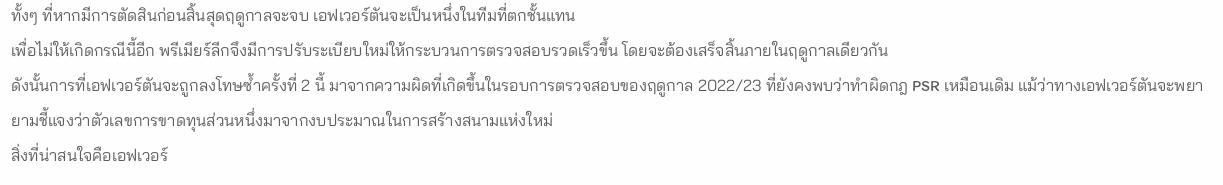ทั้งๆ ที่หากมีการตัดสินก่อนสิ้นสุดฤดูกาลจะจบ เอฟเวอร์ตันจะเป็นหนึ่งในทีมที่ตกชั้นแทน
เพื่อไม่ให้เกิดกรณีนี้อีก พรีเมียร์ลีกจึงมีการปรับระเบียบใหม่ให้กระบวนการตรวจสอบรวดเร็วขึ้น โดยจะต้องเสร็จสิ้นภายในฤดูกาลเดียวกัน
ดังนั้นการที่เอฟเวอร์ตันจะถูกลงโทษซ้ำครั้งที่ 2 นี้ มาจากความผิดที่เกิดขึ้นในรอบการตรวจสอบของฤดูกาล 2022/23 ที่ยังคงพบว่าทำผิดกฎ PSR เหมือนเดิม แม้ว่าทางเอฟเวอร์ตันจะพยายามชี้แจงว่าตัวเลขการขาดทุนส่วนหนึ่งมาจากงบประมาณในการสร้างสนามแห่งใหม่
สิ่งที่น่าสนใจคือเอฟเวอร์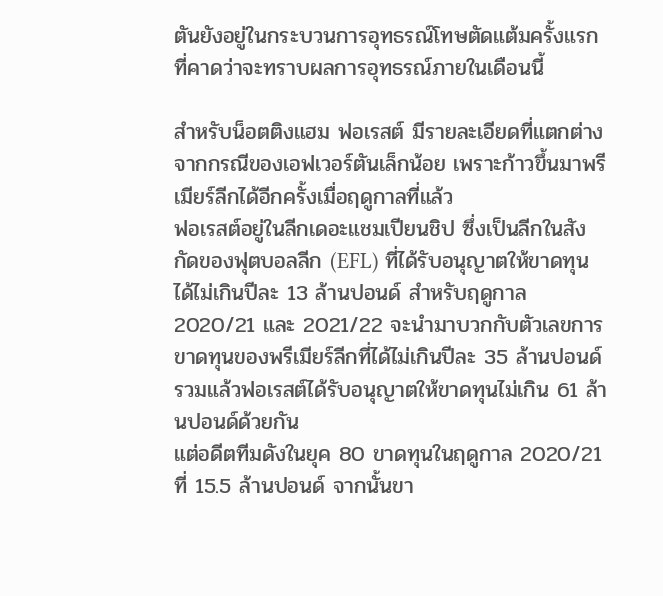ตันยังอยู่ในกระบวนการอุทธรณ์โทษตัดแต้มครั้งแรก ที่คาดว่าจะทราบผลการอุทธรณ์ภายในเดือนนี้

สำหรับน็อตติงแฮม ฟอเรสต์ มีรายละเอียดที่แตกต่างจากกรณีของเอฟเวอร์ตันเล็กน้อย เพราะก้าวขึ้นมาพรีเมียร์ลีกได้อีกครั้งเมื่อฤดูกาลที่แล้ว
ฟอเรสต์อยู่ในลีกเดอะแชมเปียนชิป ซึ่งเป็นลีกในสังกัดของฟุตบอลลีก (EFL) ที่ได้รับอนุญาตให้ขาดทุนได้ไม่เกินปีละ 13 ล้านปอนด์ สำหรับฤดูกาล 2020/21 และ 2021/22 จะนำมาบวกกับตัวเลขการขาดทุนของพรีเมียร์ลีกที่ได้ไม่เกินปีละ 35 ล้านปอนด์ รวมแล้วฟอเรสต์ได้รับอนุญาตให้ขาดทุนไม่เกิน 61 ล้านปอนด์ด้วยกัน
แต่อดีตทีมดังในยุค 80 ขาดทุนในฤดูกาล 2020/21 ที่ 15.5 ล้านปอนด์ จากนั้นขา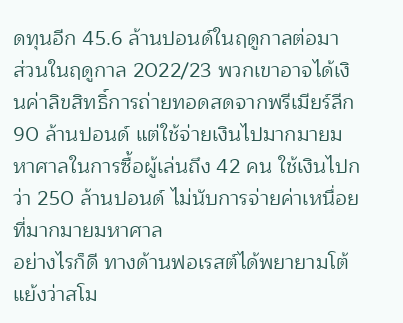ดทุนอีก 45.6 ล้านปอนด์ในฤดูกาลต่อมา
ส่วนในฤดูกาล 2022/23 พวกเขาอาจได้เงินค่าลิขสิทธิ์การถ่ายทอดสดจากพรีเมียร์ลีก 90 ล้านปอนด์ แต่ใช้จ่ายเงินไปมากมายมหาศาลในการซื้อผู้เล่นถึง 42 คน ใช้เงินไปกว่า 250 ล้านปอนด์ ไม่นับการจ่ายค่าเหนื่อยที่มากมายมหาศาล
อย่างไรก็ดี ทางด้านฟอเรสต์ได้พยายามโต้แย้งว่าสโม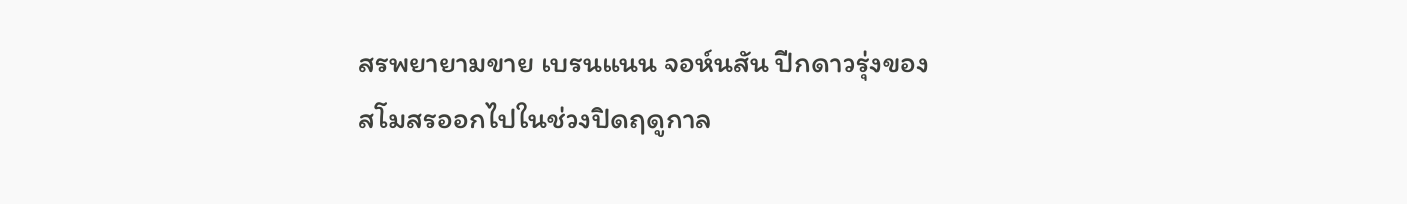สรพยายามขาย เบรนแนน จอห์นสัน ปีกดาวรุ่งของสโมสรออกไปในช่วงปิดฤดูกาล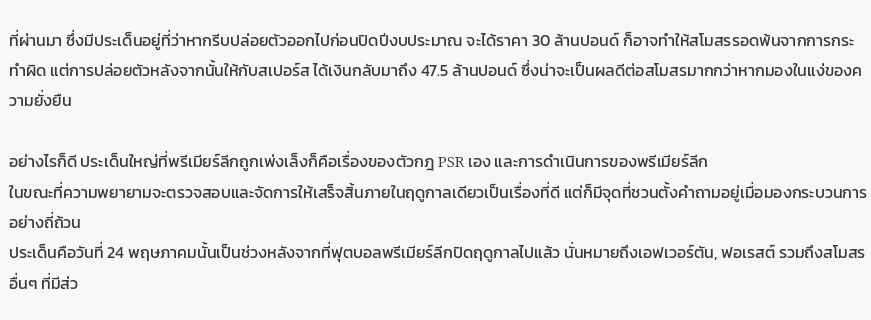ที่ผ่านมา ซึ่งมีประเด็นอยู่ที่ว่าหากรีบปล่อยตัวออกไปก่อนปิดปีงบประมาณ จะได้ราคา 30 ล้านปอนด์ ก็อาจทำให้สโมสรรอดพ้นจากการกระทำผิด แต่การปล่อยตัวหลังจากนั้นให้กับสเปอร์ส ได้เงินกลับมาถึง 47.5 ล้านปอนด์ ซึ่งน่าจะเป็นผลดีต่อสโมสรมากกว่าหากมองในแง่ของความยั่งยืน

อย่างไรก็ดี ประเด็นใหญ่ที่พรีเมียร์ลีกถูกเพ่งเล็งก็คือเรื่องของตัวกฎ PSR เอง และการดำเนินการของพรีเมียร์ลีก
ในขณะที่ความพยายามจะตรวจสอบและจัดการให้เสร็จสิ้นภายในฤดูกาลเดียวเป็นเรื่องที่ดี แต่ก็มีจุดที่ชวนตั้งคำถามอยู่เมื่อมองกระบวนการอย่างถี่ถ้วน
ประเด็นคือวันที่ 24 พฤษภาคมนั้นเป็นช่วงหลังจากที่ฟุตบอลพรีเมียร์ลีกปิดฤดูกาลไปแล้ว นั่นหมายถึงเอฟเวอร์ตัน, ฟอเรสต์ รวมถึงสโมสรอื่นๆ ที่มีส่ว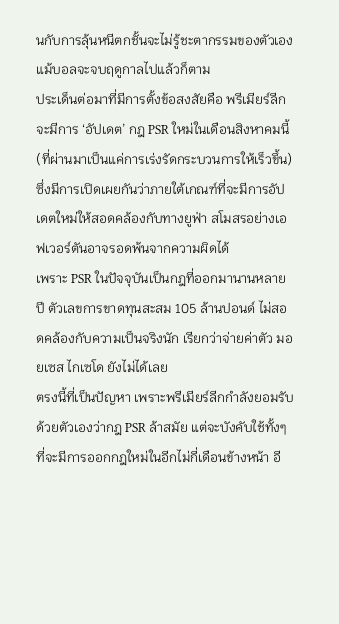นกับการลุ้นหนีตกชั้นจะไม่รู้ชะตากรรมของตัวเองแม้บอลจะจบฤดูกาลไปแล้วก็ตาม
ประเด็นต่อมาที่มีการตั้งข้อสงสัยคือ พรีเมียร์ลีกจะมีการ ‘อัปเดต’ กฎ PSR ใหม่ในเดือนสิงหาคมนี้ (ที่ผ่านมาเป็นแค่การเร่งรัดกระบวนการให้เร็วขึ้น) ซึ่งมีการเปิดเผยกันว่าภายใต้เกณฑ์ที่จะมีการอัปเดตใหม่ให้สอดคล้องกับทางยูฟ่า สโมสรอย่างเอฟเวอร์ตันอาจรอดพ้นจากความผิดได้
เพราะ PSR ในปัจจุบันเป็นกฎที่ออกมานานหลายปี ตัวเลขการขาดทุนสะสม 105 ล้านปอนด์ ไม่สอดคล้องกับความเป็นจริงนัก เรียกว่าจ่ายค่าตัว มอยเซส ไกเซโด ยังไม่ได้เลย
ตรงนี้ที่เป็นปัญหา เพราะพรีเมียร์ลีกกำลังยอมรับด้วยตัวเองว่ากฎ PSR ล้าสมัย แต่จะบังคับใช้ทั้งๆ ที่จะมีการออกกฎใหม่ในอีกไม่กี่เดือนข้างหน้า อี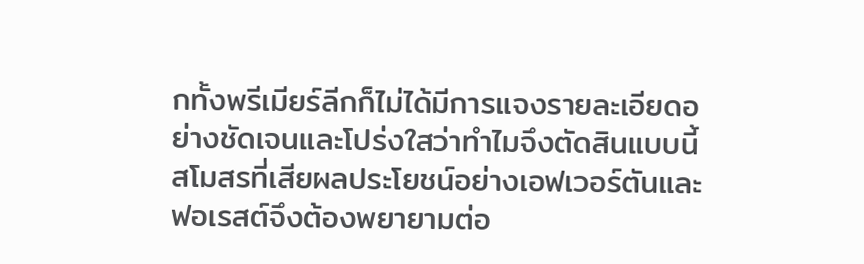กทั้งพรีเมียร์ลีกก็ไม่ได้มีการแจงรายละเอียดอย่างชัดเจนและโปร่งใสว่าทำไมจึงตัดสินแบบนี้
สโมสรที่เสียผลประโยชน์อย่างเอฟเวอร์ตันและฟอเรสต์จึงต้องพยายามต่อ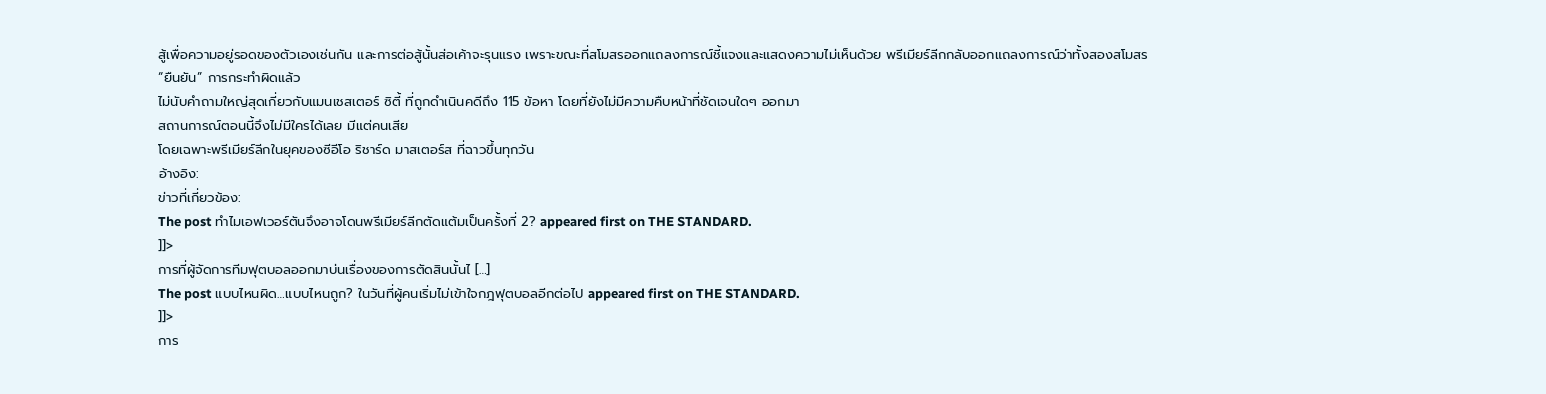สู้เพื่อความอยู่รอดของตัวเองเช่นกัน และการต่อสู้นั้นส่อเค้าจะรุนแรง เพราะขณะที่สโมสรออกแถลงการณ์ชี้แจงและแสดงความไม่เห็นด้วย พรีเมียร์ลีกกลับออกแถลงการณ์ว่าทั้งสองสโมสร “ยืนยัน” การกระทำผิดแล้ว
ไม่นับคำถามใหญ่สุดเกี่ยวกับแมนเชสเตอร์ ซิตี้ ที่ถูกดำเนินคดีถึง 115 ข้อหา โดยที่ยังไม่มีความคืบหน้าที่ชัดเจนใดๆ ออกมา
สถานการณ์ตอนนี้จึงไม่มีใครได้เลย มีแต่คนเสีย
โดยเฉพาะพรีเมียร์ลีกในยุคของซีอีโอ ริชาร์ด มาสเตอร์ส ที่ฉาวขึ้นทุกวัน
อ้างอิง:
ข่าวที่เกี่ยวข้อง:
The post ทำไมเอฟเวอร์ตันจึงอาจโดนพรีเมียร์ลีกตัดแต้มเป็นครั้งที่ 2? appeared first on THE STANDARD.
]]>
การที่ผู้จัดการทีมฟุตบอลออกมาบ่นเรื่องของการตัดสินนั้นไ […]
The post แบบไหนผิด…แบบไหนถูก? ในวันที่ผู้คนเริ่มไม่เข้าใจกฎฟุตบอลอีกต่อไป appeared first on THE STANDARD.
]]>
การ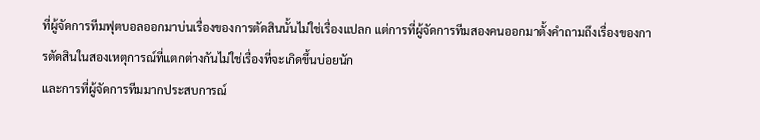ที่ผู้จัดการทีมฟุตบอลออกมาบ่นเรื่องของการตัดสินนั้นไม่ใช่เรื่องแปลก แต่การที่ผู้จัดการทีมสองคนออกมาตั้งคำถามถึงเรื่องของการตัดสินในสองเหตุการณ์ที่แตกต่างกันไม่ใช่เรื่องที่จะเกิดขึ้นบ่อยนัก
และการที่ผู้จัดการทีมมากประสบการณ์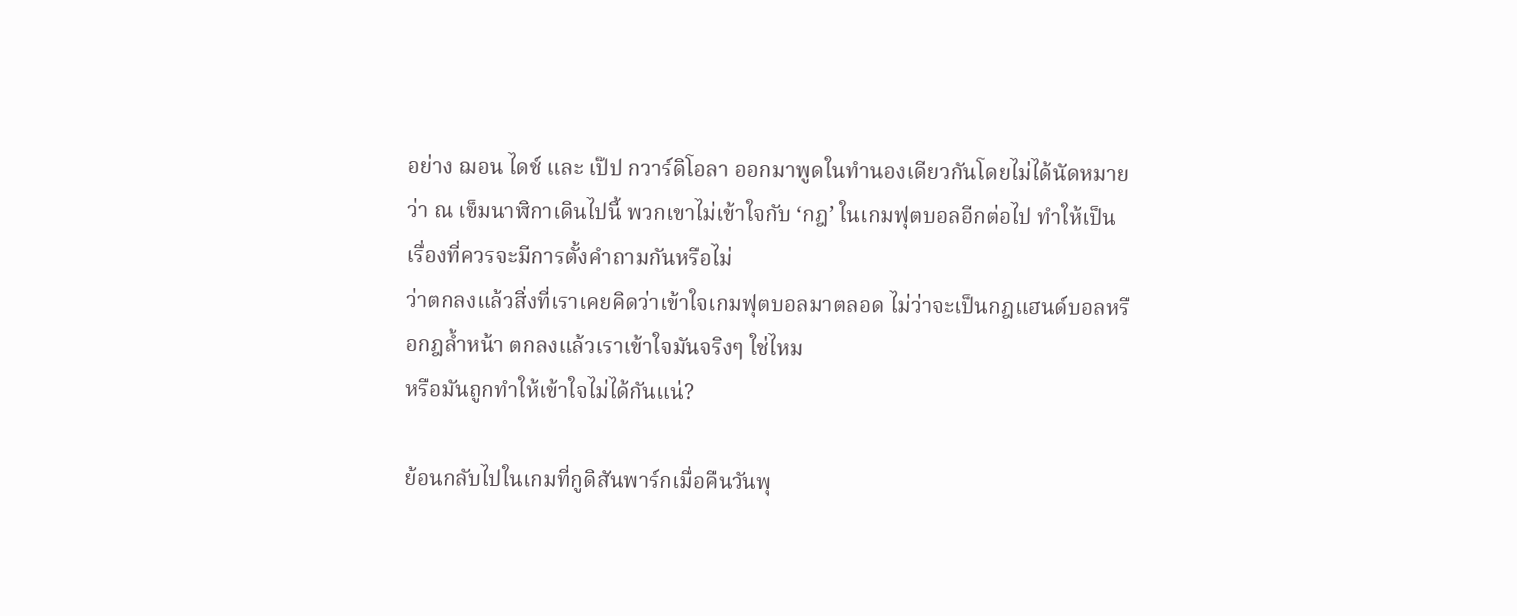อย่าง ฌอน ไดช์ และ เป๊ป กวาร์ดิโอลา ออกมาพูดในทำนองเดียวกันโดยไม่ได้นัดหมายว่า ณ เข็มนาฬิกาเดินไปนี้ พวกเขาไม่เข้าใจกับ ‘กฎ’ ในเกมฟุตบอลอีกต่อไป ทำให้เป็นเรื่องที่ควรจะมีการตั้งคำถามกันหรือไม่
ว่าตกลงแล้วสิ่งที่เราเคยคิดว่าเข้าใจเกมฟุตบอลมาตลอด ไม่ว่าจะเป็นกฎแฮนด์บอลหรือกฎล้ำหน้า ตกลงแล้วเราเข้าใจมันจริงๆ ใช่ไหม
หรือมันถูกทำให้เข้าใจไม่ได้กันแน่?

ย้อนกลับไปในเกมที่กูดิสันพาร์กเมื่อคืนวันพุ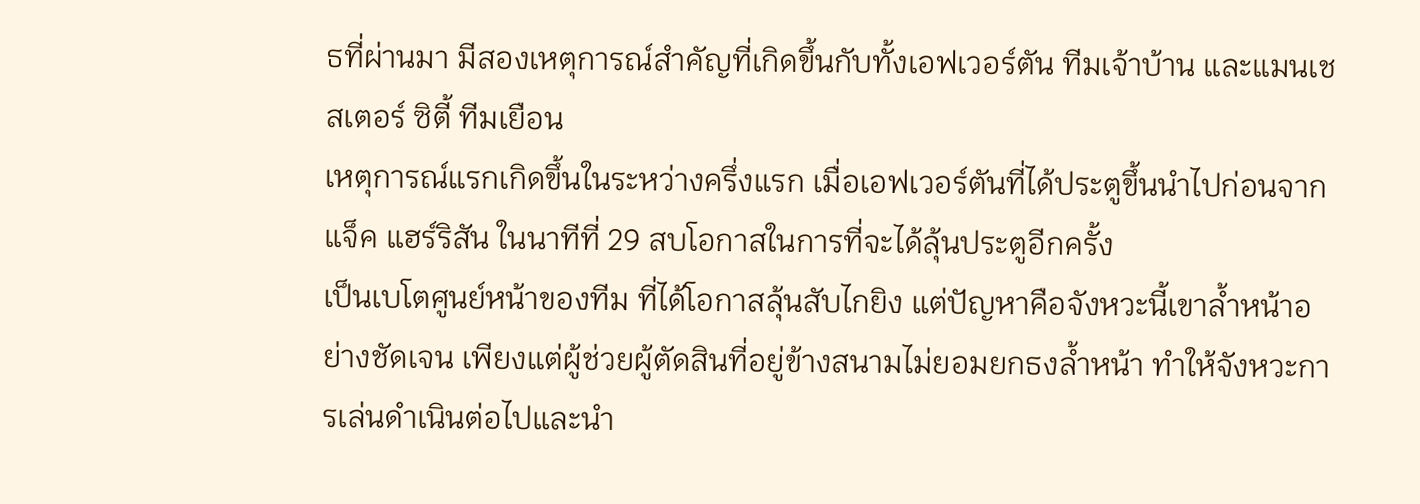ธที่ผ่านมา มีสองเหตุการณ์สำคัญที่เกิดขึ้นกับทั้งเอฟเวอร์ตัน ทีมเจ้าบ้าน และแมนเชสเตอร์ ซิตี้ ทีมเยือน
เหตุการณ์แรกเกิดขึ้นในระหว่างครึ่งแรก เมื่อเอฟเวอร์ตันที่ได้ประตูขึ้นนำไปก่อนจาก แจ็ค แฮร์ริสัน ในนาทีที่ 29 สบโอกาสในการที่จะได้ลุ้นประตูอีกครั้ง
เป็นเบโตศูนย์หน้าของทีม ที่ได้โอกาสลุ้นสับไกยิง แต่ปัญหาคือจังหวะนี้เขาล้ำหน้าอย่างชัดเจน เพียงแต่ผู้ช่วยผู้ตัดสินที่อยู่ข้างสนามไม่ยอมยกธงล้ำหน้า ทำให้จังหวะการเล่นดำเนินต่อไปและนำ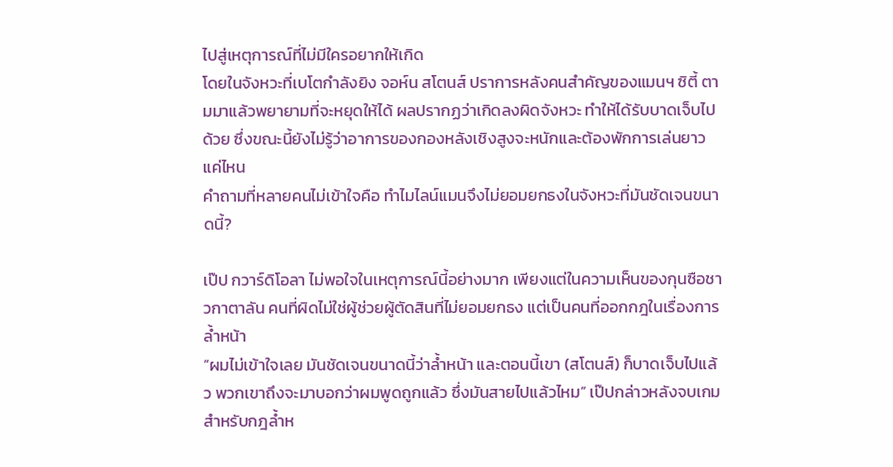ไปสู่เหตุการณ์ที่ไม่มีใครอยากให้เกิด
โดยในจังหวะที่เบโตกำลังยิง จอห์น สโตนส์ ปราการหลังคนสำคัญของแมนฯ ซิตี้ ตามมาแล้วพยายามที่จะหยุดให้ได้ ผลปรากฏว่าเกิดลงผิดจังหวะ ทำให้ได้รับบาดเจ็บไปด้วย ซึ่งขณะนี้ยังไม่รู้ว่าอาการของกองหลังเชิงสูงจะหนักและต้องพักการเล่นยาวแค่ไหน
คำถามที่หลายคนไม่เข้าใจคือ ทำไมไลน์แมนจึงไม่ยอมยกธงในจังหวะที่มันชัดเจนขนาดนี้?

เป๊ป กวาร์ดิโอลา ไม่พอใจในเหตุการณ์นี้อย่างมาก เพียงแต่ในความเห็นของกุนซือชาวกาตาลัน คนที่ผิดไม่ใช่ผู้ช่วยผู้ตัดสินที่ไม่ยอมยกธง แต่เป็นคนที่ออกกฎในเรื่องการล้ำหน้า
“ผมไม่เข้าใจเลย มันชัดเจนขนาดนี้ว่าล้ำหน้า และตอนนี้เขา (สโตนส์) ก็บาดเจ็บไปแล้ว พวกเขาถึงจะมาบอกว่าผมพูดถูกแล้ว ซึ่งมันสายไปแล้วไหม” เป๊ปกล่าวหลังจบเกม
สำหรับกฎล้ำห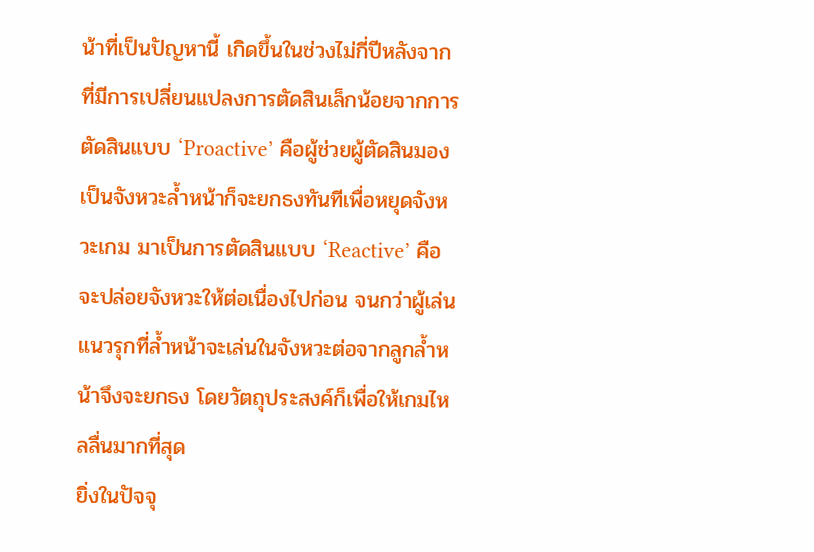น้าที่เป็นปัญหานี้ เกิดขึ้นในช่วงไม่กี่ปีหลังจากที่มีการเปลี่ยนแปลงการตัดสินเล็กน้อยจากการตัดสินแบบ ‘Proactive’ คือผู้ช่วยผู้ตัดสินมองเป็นจังหวะล้ำหน้าก็จะยกธงทันทีเพื่อหยุดจังหวะเกม มาเป็นการตัดสินแบบ ‘Reactive’ คือจะปล่อยจังหวะให้ต่อเนื่องไปก่อน จนกว่าผู้เล่นแนวรุกที่ล้ำหน้าจะเล่นในจังหวะต่อจากลูกล้ำหน้าจึงจะยกธง โดยวัตถุประสงค์ก็เพื่อให้เกมไหลลื่นมากที่สุด
ยิ่งในปัจจุ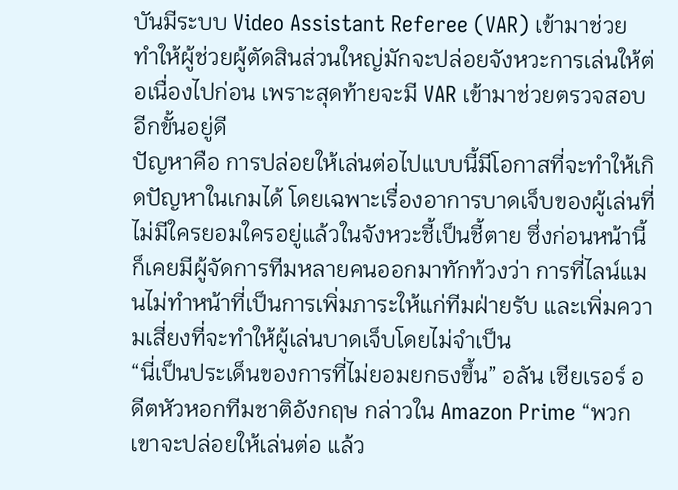บันมีระบบ Video Assistant Referee (VAR) เข้ามาช่วย ทำให้ผู้ช่วยผู้ตัดสินส่วนใหญ่มักจะปล่อยจังหวะการเล่นให้ต่อเนื่องไปก่อน เพราะสุดท้ายจะมี VAR เข้ามาช่วยตรวจสอบอีกขั้นอยู่ดี
ปัญหาคือ การปล่อยให้เล่นต่อไปแบบนี้มีโอกาสที่จะทำให้เกิดปัญหาในเกมได้ โดยเฉพาะเรื่องอาการบาดเจ็บของผู้เล่นที่ไม่มีใครยอมใครอยู่แล้วในจังหวะชี้เป็นชี้ตาย ซึ่งก่อนหน้านี้ก็เคยมีผู้จัดการทีมหลายคนออกมาทักท้วงว่า การที่ไลน์แมนไม่ทำหน้าที่เป็นการเพิ่มภาระให้แก่ทีมฝ่ายรับ และเพิ่มความเสี่ยงที่จะทำให้ผู้เล่นบาดเจ็บโดยไม่จำเป็น
“นี่เป็นประเด็นของการที่ไม่ยอมยกธงขึ้น” อลัน เชียเรอร์ อดีตหัวหอกทีมชาติอังกฤษ กล่าวใน Amazon Prime “พวกเขาจะปล่อยให้เล่นต่อ แล้ว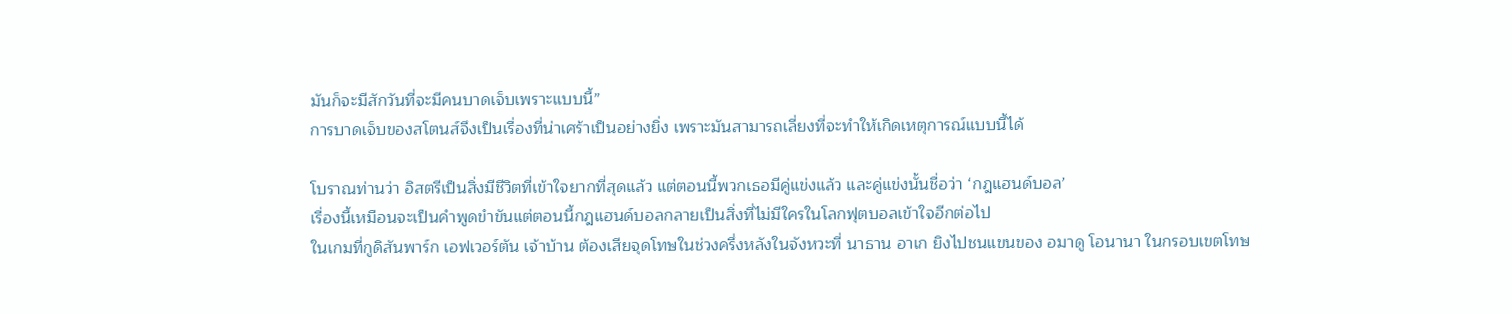มันก็จะมีสักวันที่จะมีคนบาดเจ็บเพราะแบบนี้”
การบาดเจ็บของสโตนส์จึงเป็นเรื่องที่น่าเศร้าเป็นอย่างยิ่ง เพราะมันสามารถเลี่ยงที่จะทำให้เกิดเหตุการณ์แบบนี้ได้

โบราณท่านว่า อิสตรีเป็นสิ่งมีชีวิตที่เข้าใจยากที่สุดแล้ว แต่ตอนนี้พวกเธอมีคู่แข่งแล้ว และคู่แข่งนั้นชื่อว่า ‘กฎแฮนด์บอล’
เรื่องนี้เหมือนจะเป็นคำพูดขำขันแต่ตอนนี้กฎแฮนด์บอลกลายเป็นสิ่งที่ไม่มีใครในโลกฟุตบอลเข้าใจอีกต่อไป
ในเกมที่กูดิสันพาร์ก เอฟเวอร์ตัน เจ้าบ้าน ต้องเสียจุดโทษในช่วงครึ่งหลังในจังหวะที่ นาธาน อาเก ยิงไปชนแขนของ อมาดู โอนานา ในกรอบเขตโทษ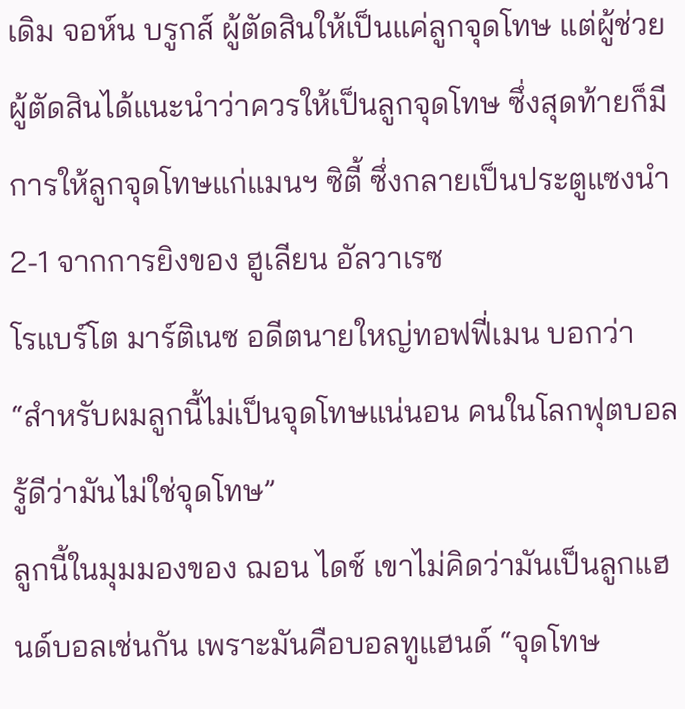เดิม จอห์น บรูกส์ ผู้ตัดสินให้เป็นแค่ลูกจุดโทษ แต่ผู้ช่วยผู้ตัดสินได้แนะนำว่าควรให้เป็นลูกจุดโทษ ซึ่งสุดท้ายก็มีการให้ลูกจุดโทษแก่แมนฯ ซิตี้ ซึ่งกลายเป็นประตูแซงนำ 2-1 จากการยิงของ ฮูเลียน อัลวาเรซ
โรแบร์โต มาร์ติเนซ อดีตนายใหญ่ทอฟฟี่เมน บอกว่า “สำหรับผมลูกนี้ไม่เป็นจุดโทษแน่นอน คนในโลกฟุตบอลรู้ดีว่ามันไม่ใช่จุดโทษ”
ลูกนี้ในมุมมองของ ฌอน ไดช์ เขาไม่คิดว่ามันเป็นลูกแฮนด์บอลเช่นกัน เพราะมันคือบอลทูแฮนด์ “จุดโทษ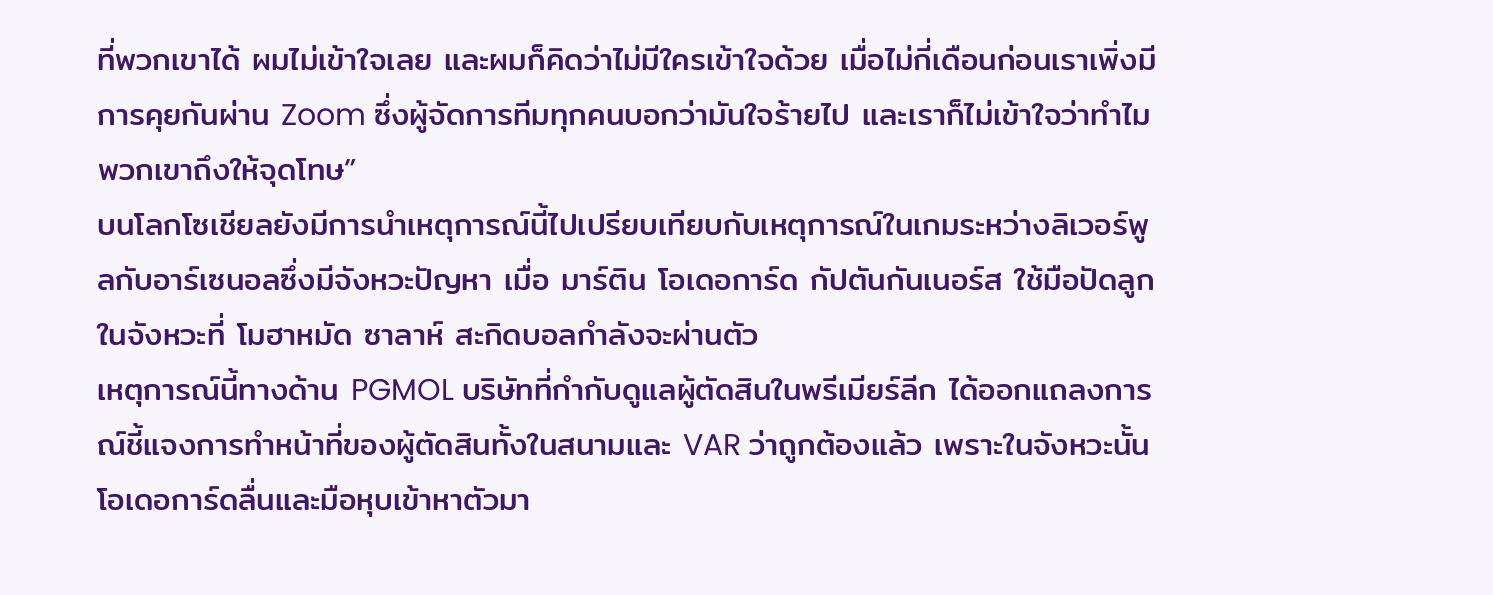ที่พวกเขาได้ ผมไม่เข้าใจเลย และผมก็คิดว่าไม่มีใครเข้าใจด้วย เมื่อไม่กี่เดือนก่อนเราเพิ่งมีการคุยกันผ่าน Zoom ซึ่งผู้จัดการทีมทุกคนบอกว่ามันใจร้ายไป และเราก็ไม่เข้าใจว่าทำไมพวกเขาถึงให้จุดโทษ”
บนโลกโซเชียลยังมีการนำเหตุการณ์นี้ไปเปรียบเทียบกับเหตุการณ์ในเกมระหว่างลิเวอร์พูลกับอาร์เซนอลซึ่งมีจังหวะปัญหา เมื่อ มาร์ติน โอเดอการ์ด กัปตันกันเนอร์ส ใช้มือปัดลูกในจังหวะที่ โมฮาหมัด ซาลาห์ สะกิดบอลกำลังจะผ่านตัว
เหตุการณ์นี้ทางด้าน PGMOL บริษัทที่กำกับดูแลผู้ตัดสินในพรีเมียร์ลีก ได้ออกแถลงการณ์ชี้แจงการทำหน้าที่ของผู้ตัดสินทั้งในสนามและ VAR ว่าถูกต้องแล้ว เพราะในจังหวะนั้นโอเดอการ์ดลื่นและมือหุบเข้าหาตัวมา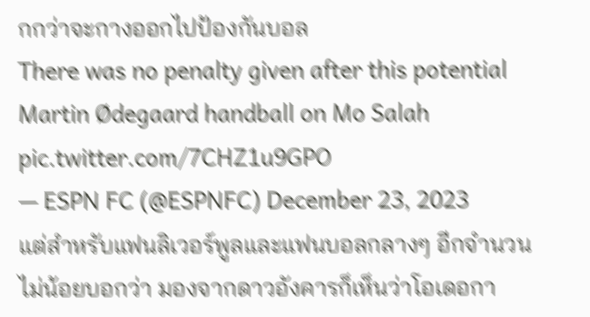กกว่าจะกางออกไปป้องกันบอล
There was no penalty given after this potential Martin Ødegaard handball on Mo Salah
pic.twitter.com/7CHZ1u9GPO
— ESPN FC (@ESPNFC) December 23, 2023
แต่สำหรับแฟนลิเวอร์พูลและแฟนบอลกลางๆ อีกจำนวนไม่น้อยบอกว่า มองจากดาวอังคารก็เห็นว่าโอเดอกา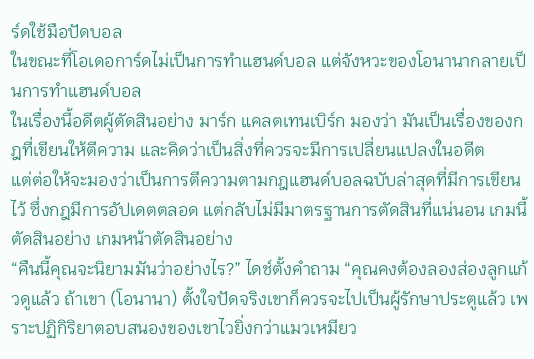ร์ดใช้มือปัดบอล
ในขณะที่โอเดอการ์ดไม่เป็นการทำแฮนด์บอล แต่จังหวะของโอนานากลายเป็นการทำแฮนด์บอล
ในเรื่องนี้อดีตผู้ตัดสินอย่าง มาร์ก แคลตเทนเบิร์ก มองว่า มันเป็นเรื่องของกฎที่เขียนให้ตีความ และคิดว่าเป็นสิ่งที่ควรจะมีการเปลี่ยนแปลงในอดีต
แต่ต่อให้จะมองว่าเป็นการตีความตามกฎแฮนด์บอลฉบับล่าสุดที่มีการเขียนไว้ ซึ่งกฎมีการอัปเดตตลอด แต่กลับไม่มีมาตรฐานการตัดสินที่แน่นอน เกมนี้ตัดสินอย่าง เกมหน้าตัดสินอย่าง
“คืนนี้คุณจะนิยามมันว่าอย่างไร?” ไดช์ตั้งคำถาม “คุณคงต้องลองส่องลูกแก้วดูแล้ว ถ้าเขา (โอนานา) ตั้งใจปัดจริงเขาก็ควรจะไปเป็นผู้รักษาประตูแล้ว เพราะปฏิกิริยาตอบสนองของเขาไวยิ่งกว่าแมวเหมียว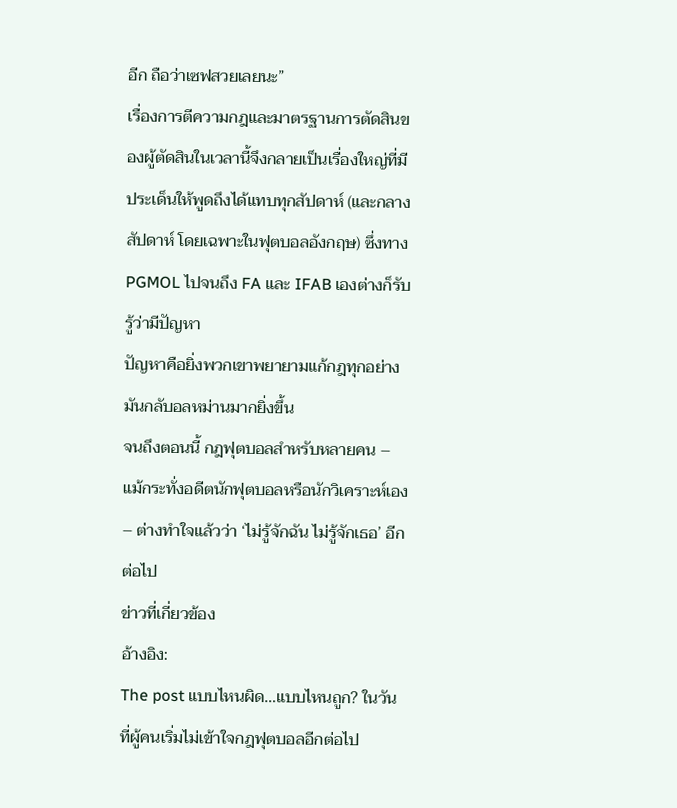อีก ถือว่าเซฟสวยเลยนะ”
เรื่องการตีความกฎและมาตรฐานการตัดสินของผู้ตัดสินในเวลานี้จึงกลายเป็นเรื่องใหญ่ที่มีประเด็นให้พูดถึงได้แทบทุกสัปดาห์ (และกลางสัปดาห์ โดยเฉพาะในฟุตบอลอังกฤษ) ซึ่งทาง PGMOL ไปจนถึง FA และ IFAB เองต่างก็รับรู้ว่ามีปัญหา
ปัญหาคือยิ่งพวกเขาพยายามแก้กฎทุกอย่าง มันกลับอลหม่านมากยิ่งขึ้น
จนถึงตอนนี้ กฎฟุตบอลสำหรับหลายคน – แม้กระทั่งอดีตนักฟุตบอลหรือนักวิเคราะห์เอง – ต่างทำใจแล้วว่า ‘ไม่รู้จักฉัน ไม่รู้จักเธอ’ อีกต่อไป
ข่าวที่เกี่ยวข้อง
อ้างอิง:
The post แบบไหนผิด…แบบไหนถูก? ในวันที่ผู้คนเริ่มไม่เข้าใจกฎฟุตบอลอีกต่อไป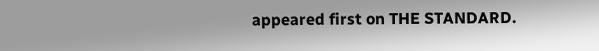appeared first on THE STANDARD.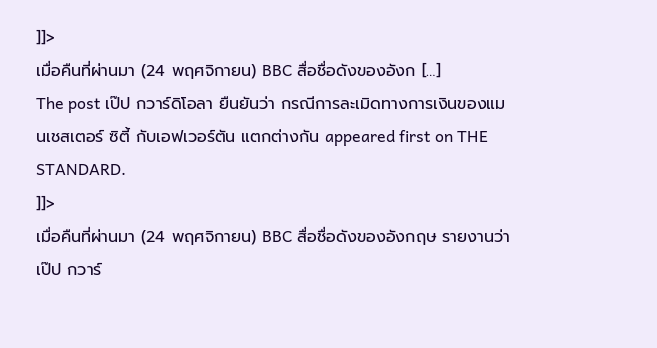]]>
เมื่อคืนที่ผ่านมา (24 พฤศจิกายน) BBC สื่อชื่อดังของอังก […]
The post เป๊ป กวาร์ดิโอลา ยืนยันว่า กรณีการละเมิดทางการเงินของแมนเชสเตอร์ ซิตี้ กับเอฟเวอร์ตัน แตกต่างกัน appeared first on THE STANDARD.
]]>
เมื่อคืนที่ผ่านมา (24 พฤศจิกายน) BBC สื่อชื่อดังของอังกฤษ รายงานว่า เป๊ป กวาร์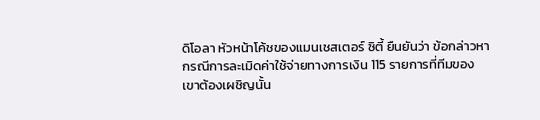ดิโอลา หัวหน้าโค้ชของแมนเชสเตอร์ ซิตี้ ยืนยันว่า ข้อกล่าวหากรณีการละเมิดค่าใช้จ่ายทางการเงิน 115 รายการที่ทีมของเขาต้องเผชิญนั้น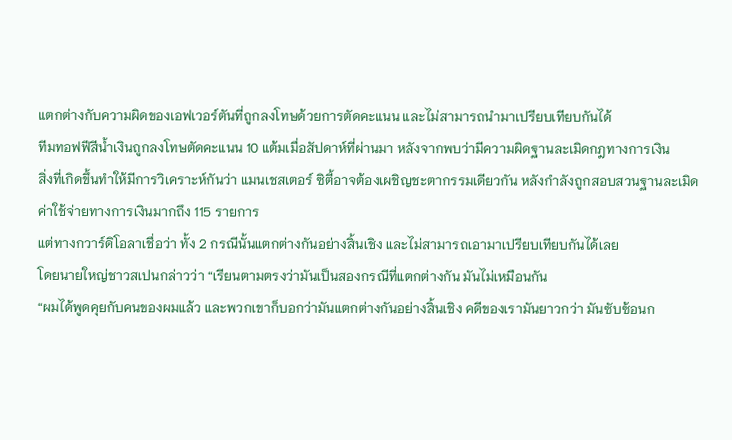แตกต่างกับความผิดของเอฟเวอร์ตันที่ถูกลงโทษด้วยการตัดคะแนน และไม่สามารถนำมาเปรียบเทียบกันได้
ทีมทอฟฟีสีน้ำเงินถูกลงโทษตัดคะแนน 10 แต้มเมื่อสัปดาห์ที่ผ่านมา หลังจากพบว่ามีความผิดฐานละเมิดกฎทางการเงิน
สิ่งที่เกิดขึ้นทำให้มีการวิเคราะห์กันว่า แมนเชสเตอร์ ซิตี้อาจต้องเผชิญชะตากรรมเดียวกัน หลังกำลังถูกสอบสวนฐานละเมิดค่าใช้จ่ายทางการเงินมากถึง 115 รายการ
แต่ทางกวาร์ดิโอลาเชื่อว่า ทั้ง 2 กรณีนั้นแตกต่างกันอย่างสิ้นเชิง และไม่สามารถเอามาเปรียบเทียบกันได้เลย
โดยนายใหญ่ชาวสเปนกล่าวว่า “เรียนตามตรงว่ามันเป็นสองกรณีที่แตกต่างกัน มันไม่เหมือนกัน
“ผมได้พูดคุยกับคนของผมแล้ว และพวกเขาก็บอกว่ามันแตกต่างกันอย่างสิ้นเชิง คดีของเรามันยาวกว่า มันซับซ้อนก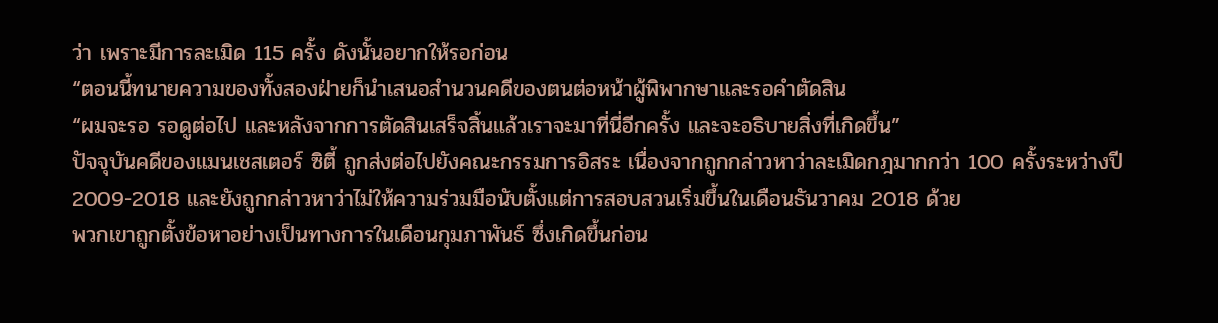ว่า เพราะมีการละเมิด 115 ครั้ง ดังนั้นอยากให้รอก่อน
“ตอนนี้ทนายความของทั้งสองฝ่ายก็นำเสนอสำนวนคดีของตนต่อหน้าผู้พิพากษาและรอคำตัดสิน
“ผมจะรอ รอดูต่อไป และหลังจากการตัดสินเสร็จสิ้นแล้วเราจะมาที่นี่อีกครั้ง และจะอธิบายสิ่งที่เกิดขึ้น”
ปัจจุบันคดีของแมนเชสเตอร์ ซิตี้ ถูกส่งต่อไปยังคณะกรรมการอิสระ เนื่องจากถูกกล่าวหาว่าละเมิดกฎมากกว่า 100 ครั้งระหว่างปี 2009-2018 และยังถูกกล่าวหาว่าไม่ให้ความร่วมมือนับตั้งแต่การสอบสวนเริ่มขึ้นในเดือนธันวาคม 2018 ด้วย
พวกเขาถูกตั้งข้อหาอย่างเป็นทางการในเดือนกุมภาพันธ์ ซึ่งเกิดขึ้นก่อน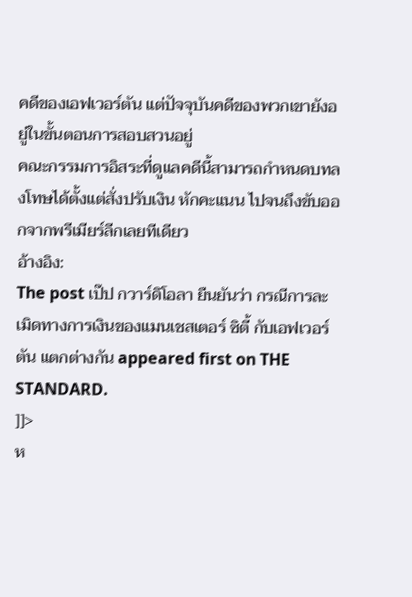คดีของเอฟเวอร์ตัน แต่ปัจจุบันคดีของพวกเขายังอยู่ในขั้นตอนการสอบสวนอยู่
คณะกรรมการอิสระที่ดูแลคดีนี้สามารถกำหนดบทลงโทษได้ตั้งแต่สั่งปรับเงิน หักคะแนน ไปจนถึงขับออกจากพรีเมียร์ลีกเลยทีเดียว
อ้างอิง:
The post เป๊ป กวาร์ดิโอลา ยืนยันว่า กรณีการละเมิดทางการเงินของแมนเชสเตอร์ ซิตี้ กับเอฟเวอร์ตัน แตกต่างกัน appeared first on THE STANDARD.
]]>
ห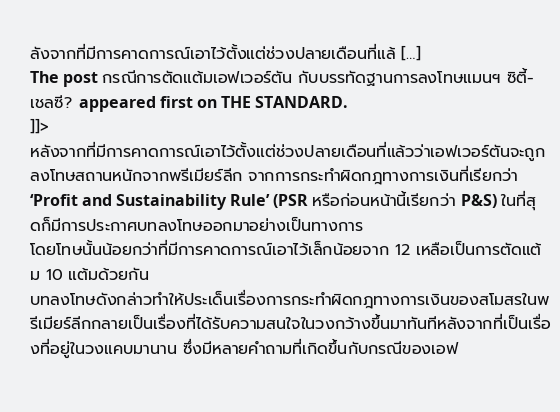ลังจากที่มีการคาดการณ์เอาไว้ตั้งแต่ช่วงปลายเดือนที่แล้ […]
The post กรณีการตัดแต้มเอฟเวอร์ตัน กับบรรทัดฐานการลงโทษแมนฯ ซิตี้-เชลซี? appeared first on THE STANDARD.
]]>
หลังจากที่มีการคาดการณ์เอาไว้ตั้งแต่ช่วงปลายเดือนที่แล้วว่าเอฟเวอร์ตันจะถูกลงโทษสถานหนักจากพรีเมียร์ลีก จากการกระทำผิดกฎทางการเงินที่เรียกว่า ‘Profit and Sustainability Rule’ (PSR หรือก่อนหน้านี้เรียกว่า P&S) ในที่สุดก็มีการประกาศบทลงโทษออกมาอย่างเป็นทางการ
โดยโทษนั้นน้อยกว่าที่มีการคาดการณ์เอาไว้เล็กน้อยจาก 12 เหลือเป็นการตัดแต้ม 10 แต้มด้วยกัน
บทลงโทษดังกล่าวทำให้ประเด็นเรื่องการกระทำผิดกฎทางการเงินของสโมสรในพรีเมียร์ลีกกลายเป็นเรื่องที่ได้รับความสนใจในวงกว้างขึ้นมาทันทีหลังจากที่เป็นเรื่องที่อยู่ในวงแคบมานาน ซึ่งมีหลายคำถามที่เกิดขึ้นกับกรณีของเอฟ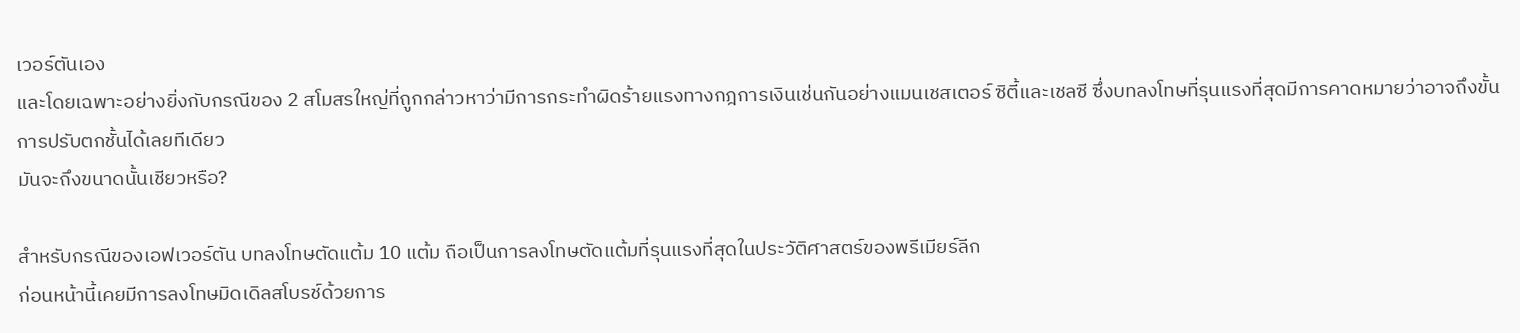เวอร์ตันเอง
และโดยเฉพาะอย่างยิ่งกับกรณีของ 2 สโมสรใหญ่ที่ถูกกล่าวหาว่ามีการกระทำผิดร้ายแรงทางกฎการเงินเช่นกันอย่างแมนเชสเตอร์ ซิตี้และเชลซี ซึ่งบทลงโทษที่รุนแรงที่สุดมีการคาดหมายว่าอาจถึงขั้นการปรับตกชั้นได้เลยทีเดียว
มันจะถึงขนาดนั้นเชียวหรือ?

สำหรับกรณีของเอฟเวอร์ตัน บทลงโทษตัดแต้ม 10 แต้ม ถือเป็นการลงโทษตัดแต้มที่รุนแรงที่สุดในประวัติศาสตร์ของพรีเมียร์ลีก
ก่อนหน้านี้เคยมีการลงโทษมิดเดิลสโบรช์ด้วยการ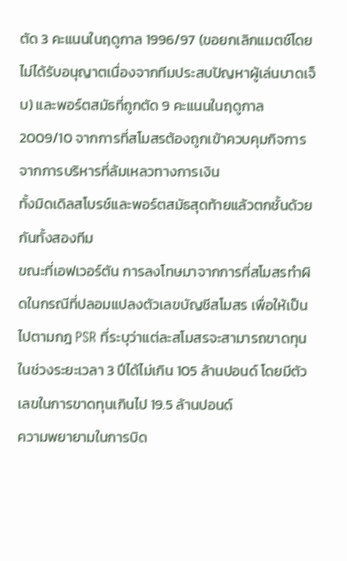ตัด 3 คะแนนในฤดูกาล 1996/97 (ขอยกเลิกแมตช์โดยไม่ได้รับอนุญาตเนื่องจากทีมประสบปัญหาผู้เล่นบาดเจ็บ) และพอร์ตสมัธที่ถูกตัด 9 คะแนนในฤดูกาล 2009/10 จากการที่สโมสรต้องถูกเข้าควบคุมกิจการจากการบริหารที่ล้มเหลวทางการเงิน
ทั้งมิดเดิลสโบรช์และพอร์ตสมัธสุดท้ายแล้วตกชั้นด้วยกันทั้งสองทีม
ขณะที่เอฟเวอร์ตัน การลงโทษมาจากการที่สโมสรทำผิดในกรณีที่ปลอมแปลงตัวเลขบัญชีสโมสร เพื่อให้เป็นไปตามกฎ PSR ที่ระบุว่าแต่ละสโมสรจะสามารถขาดทุนในช่วงระยะเวลา 3 ปีได้ไม่เกิน 105 ล้านปอนด์ โดยมีตัวเลขในการขาดทุนเกินไป 19.5 ล้านปอนด์
ความพยายามในการบิด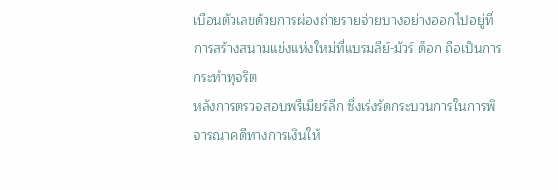เบือนตัวเลขด้วยการผ่องถ่ายรายจ่ายบางอย่างออกไปอยู่ที่การสร้างสนามแข่งแห่งใหม่ที่แบรมลีย์-มัวร์ ด็อก ถือเป็นการกระทำทุจริต
หลังการตรวจสอบพรีเมียร์ลีก ซึ่งเร่งรัดกระบวนการในการพิจารณาคดีทางการเงินให้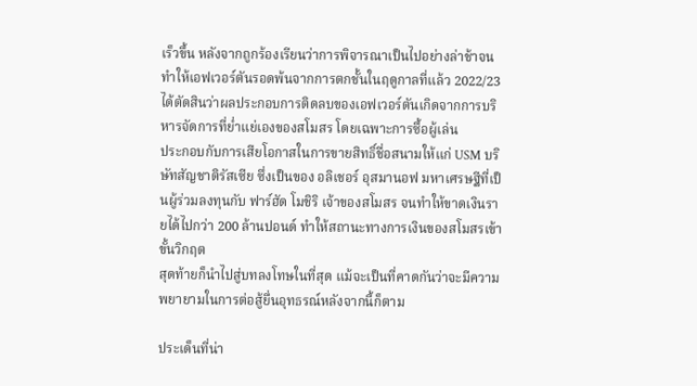เร็วขึ้น หลังจากถูกร้องเรียนว่าการพิจารณาเป็นไปอย่างล่าช้าจนทำให้เอฟเวอร์ตันรอดพ้นจากการตกชั้นในฤดูกาลที่แล้ว 2022/23 ได้ตัดสินว่าผลประกอบการติดลบของเอฟเวอร์ตันเกิดจากการบริหารจัดการที่ย่ำแย่เองของสโมสร โดยเฉพาะการซื้อผู้เล่น
ประกอบกับการเสียโอกาสในการขายสิทธิ์ชื่อสนามให้แก่ USM บริษัทสัญชาติรัสเซีย ซึ่งเป็นของ อลิเชอร์ อุสมานอฟ มหาเศรษฐีที่เป็นผู้ร่วมลงทุนกับ ฟาร์ฮัด โมชิริ เจ้าของสโมสร จนทำให้ขาดเงินรายได้ไปกว่า 200 ล้านปอนด์ ทำให้สถานะทางการเงินของสโมสรเข้าขั้นวิกฤต
สุดท้ายก็นำไปสู่บทลงโทษในที่สุด แม้จะเป็นที่คาดกันว่าจะมีความพยายามในการต่อสู้ยื่นอุทธรณ์หลังจากนี้ก็ตาม

ประเด็นที่น่า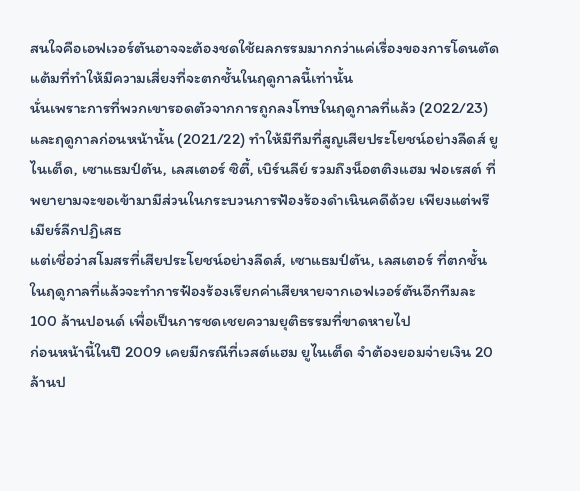สนใจคือเอฟเวอร์ตันอาจจะต้องชดใช้ผลกรรมมากกว่าแค่เรื่องของการโดนตัดแต้มที่ทำให้มีความเสี่ยงที่จะตกชั้นในฤดูกาลนี้เท่านั้น
นั่นเพราะการที่พวกเขารอดตัวจากการถูกลงโทษในฤดูกาลที่แล้ว (2022/23) และฤดูกาลก่อนหน้านั้น (2021/22) ทำให้มีทีมที่สูญเสียประโยชน์อย่างลีดส์ ยูไนเต็ด, เซาแธมป์ตัน, เลสเตอร์ ซิตี้, เบิร์นลีย์ รวมถึงน็อตติงแฮม ฟอเรสต์ ที่พยายามจะขอเข้ามามีส่วนในกระบวนการฟ้องร้องดำเนินคดีด้วย เพียงแต่พรีเมียร์ลีกปฏิเสธ
แต่เชื่อว่าสโมสรที่เสียประโยชน์อย่างลีดส์, เซาแธมป์ตัน, เลสเตอร์ ที่ตกชั้นในฤดูกาลที่แล้วจะทำการฟ้องร้องเรียกค่าเสียหายจากเอฟเวอร์ตันอีกทีมละ 100 ล้านปอนด์ เพื่อเป็นการชดเชยความยุติธรรมที่ขาดหายไป
ก่อนหน้านี้ในปี 2009 เคยมีกรณีที่เวสต์แฮม ยูไนเต็ด จำต้องยอมจ่ายเงิน 20 ล้านป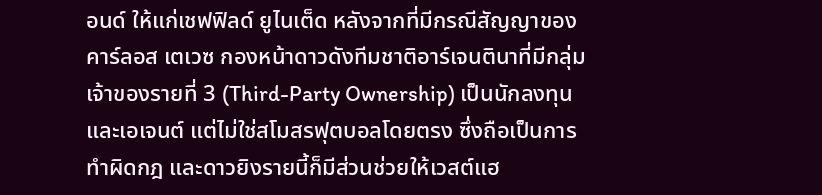อนด์ ให้แก่เชฟฟิลด์ ยูไนเต็ด หลังจากที่มีกรณีสัญญาของ คาร์ลอส เตเวซ กองหน้าดาวดังทีมชาติอาร์เจนตินาที่มีกลุ่มเจ้าของรายที่ 3 (Third-Party Ownership) เป็นนักลงทุนและเอเจนต์ แต่ไม่ใช่สโมสรฟุตบอลโดยตรง ซึ่งถือเป็นการทำผิดกฎ และดาวยิงรายนี้ก็มีส่วนช่วยให้เวสต์แฮ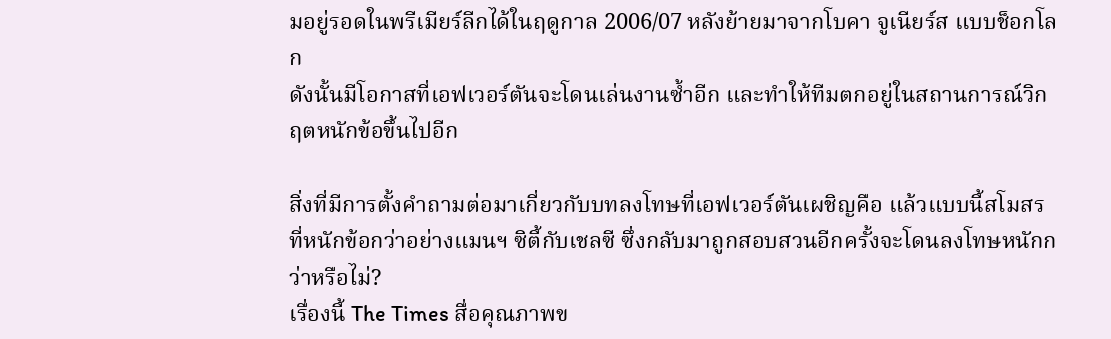มอยู่รอดในพรีเมียร์ลีกได้ในฤดูกาล 2006/07 หลังย้ายมาจากโบคา จูเนียร์ส แบบช็อกโลก
ดังนั้นมีโอกาสที่เอฟเวอร์ตันจะโดนเล่นงานซ้ำอีก และทำให้ทีมตกอยู่ในสถานการณ์วิกฤตหนักข้อขึ้นไปอีก

สิ่งที่มีการตั้งคำถามต่อมาเกี่ยวกับบทลงโทษที่เอฟเวอร์ตันเผชิญคือ แล้วแบบนี้สโมสรที่หนักข้อกว่าอย่างแมนฯ ซิตี้กับเชลซี ซึ่งกลับมาถูกสอบสวนอีกครั้งจะโดนลงโทษหนักกว่าหรือไม่?
เรื่องนี้ The Times สื่อคุณภาพข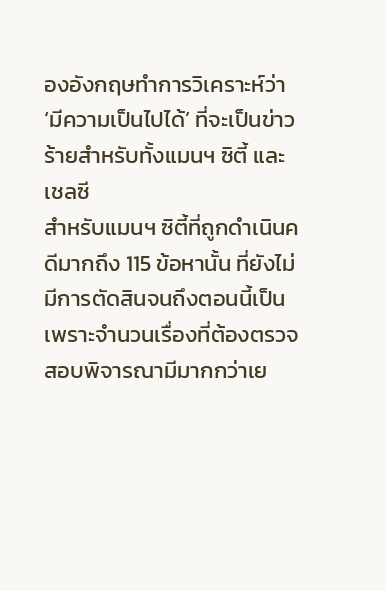องอังกฤษทำการวิเคราะห์ว่า ‘มีความเป็นไปได้’ ที่จะเป็นข่าวร้ายสำหรับทั้งแมนฯ ซิตี้ และเชลซี
สำหรับแมนฯ ซิตี้ที่ถูกดำเนินคดีมากถึง 115 ข้อหานั้น ที่ยังไม่มีการตัดสินจนถึงตอนนี้เป็นเพราะจำนวนเรื่องที่ต้องตรวจสอบพิจารณามีมากกว่าเย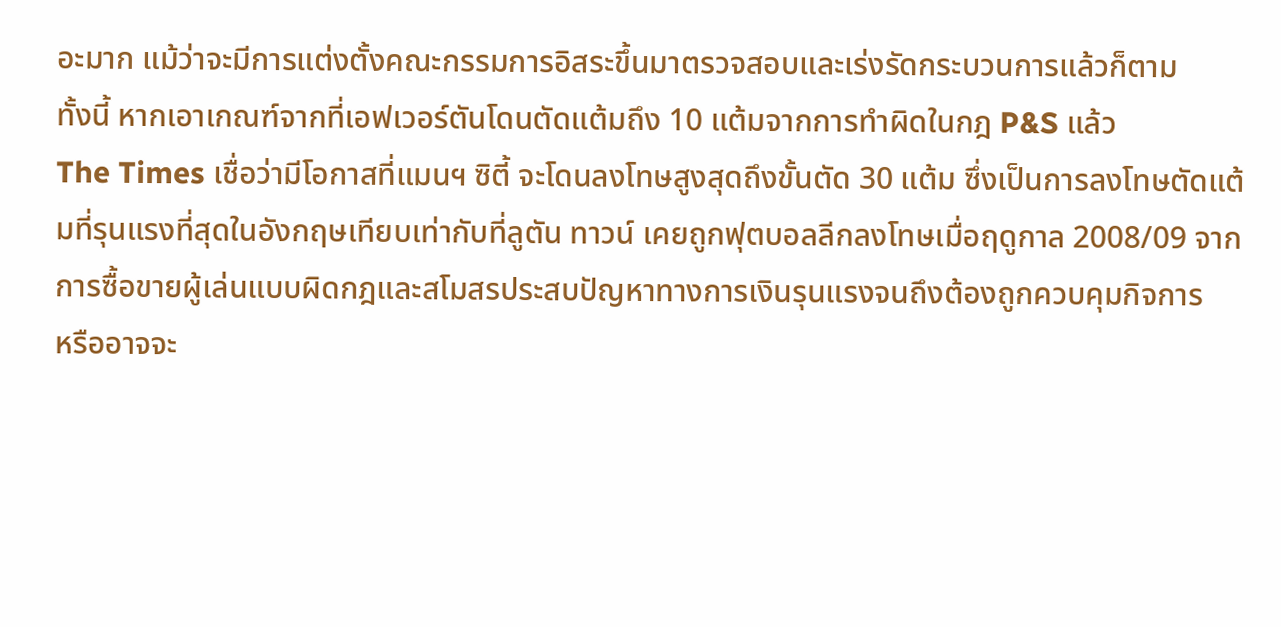อะมาก แม้ว่าจะมีการแต่งตั้งคณะกรรมการอิสระขึ้นมาตรวจสอบและเร่งรัดกระบวนการแล้วก็ตาม
ทั้งนี้ หากเอาเกณฑ์จากที่เอฟเวอร์ตันโดนตัดแต้มถึง 10 แต้มจากการทำผิดในกฎ P&S แล้ว
The Times เชื่อว่ามีโอกาสที่แมนฯ ซิตี้ จะโดนลงโทษสูงสุดถึงขั้นตัด 30 แต้ม ซึ่งเป็นการลงโทษตัดแต้มที่รุนแรงที่สุดในอังกฤษเทียบเท่ากับที่ลูตัน ทาวน์ เคยถูกฟุตบอลลีกลงโทษเมื่อฤดูกาล 2008/09 จากการซื้อขายผู้เล่นแบบผิดกฎและสโมสรประสบปัญหาทางการเงินรุนแรงจนถึงต้องถูกควบคุมกิจการ
หรืออาจจะ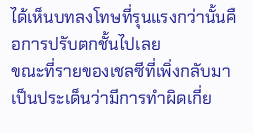ได้เห็นบทลงโทษที่รุนแรงกว่านั้นคือการปรับตกชั้นไปเลย
ขณะที่รายของเชลซีที่เพิ่งกลับมาเป็นประเด็นว่ามีการทำผิดเกี่ย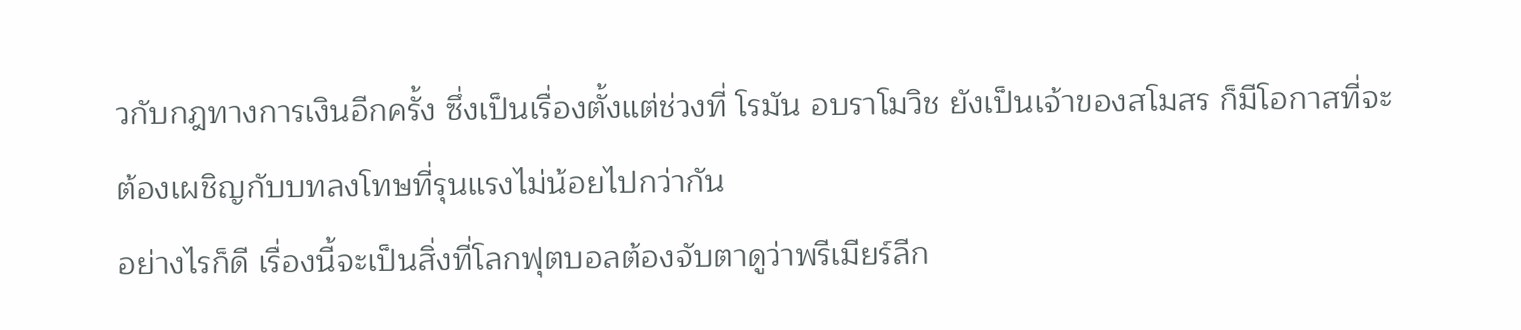วกับกฎทางการเงินอีกครั้ง ซึ่งเป็นเรื่องตั้งแต่ช่วงที่ โรมัน อบราโมวิช ยังเป็นเจ้าของสโมสร ก็มีโอกาสที่จะต้องเผชิญกับบทลงโทษที่รุนแรงไม่น้อยไปกว่ากัน
อย่างไรก็ดี เรื่องนี้จะเป็นสิ่งที่โลกฟุตบอลต้องจับตาดูว่าพรีเมียร์ลีก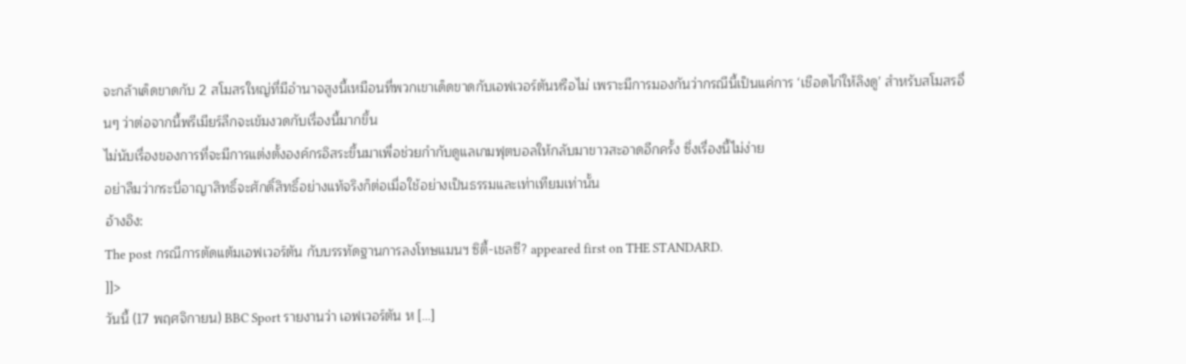จะกล้าเด็ดขาดกับ 2 สโมสรใหญ่ที่มีอำนาจสูงนี้เหมือนที่พวกเขาเด็ดขาดกับเอฟเวอร์ตันหรือไม่ เพราะมีการมองกันว่ากรณีนี้เป็นแค่การ ‘เชือดไก่ให้ลิงดู’ สำหรับสโมสรอื่นๆ ว่าต่อจากนี้พรีเมียร์ลีกจะเข้มงวดกับเรื่องนี้มากขึ้น
ไม่นับเรื่องของการที่จะมีการแต่งตั้งองค์กรอิสระขึ้นมาเพื่อช่วยกำกับดูแลเกมฟุตบอลให้กลับมาขาวสะอาดอีกครั้ง ซึ่งเรื่องนี้ไม่ง่าย
อย่าลืมว่ากระบี่อาญาสิทธิ์จะศักดิ์สิทธิ์อย่างแท้จริงก็ต่อเมื่อใช้อย่างเป็นธรรมและเท่าเทียมเท่านั้น
อ้างอิง:
The post กรณีการตัดแต้มเอฟเวอร์ตัน กับบรรทัดฐานการลงโทษแมนฯ ซิตี้-เชลซี? appeared first on THE STANDARD.
]]>
วันนี้ (17 พฤศจิกายน) BBC Sport รายงานว่า เอฟเวอร์ตัน ห […]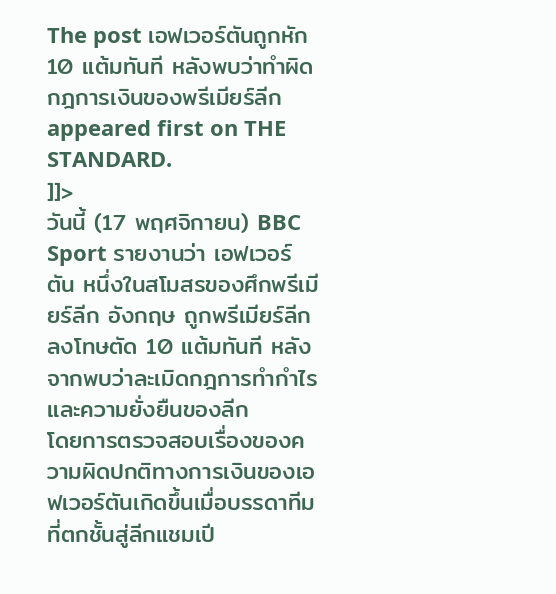The post เอฟเวอร์ตันถูกหัก 10 แต้มทันที หลังพบว่าทำผิดกฎการเงินของพรีเมียร์ลีก appeared first on THE STANDARD.
]]>
วันนี้ (17 พฤศจิกายน) BBC Sport รายงานว่า เอฟเวอร์ตัน หนึ่งในสโมสรของศึกพรีเมียร์ลีก อังกฤษ ถูกพรีเมียร์ลีกลงโทษตัด 10 แต้มทันที หลังจากพบว่าละเมิดกฎการทำกำไรและความยั่งยืนของลีก
โดยการตรวจสอบเรื่องของความผิดปกติทางการเงินของเอฟเวอร์ตันเกิดขึ้นเมื่อบรรดาทีมที่ตกชั้นสู่ลีกแชมเปี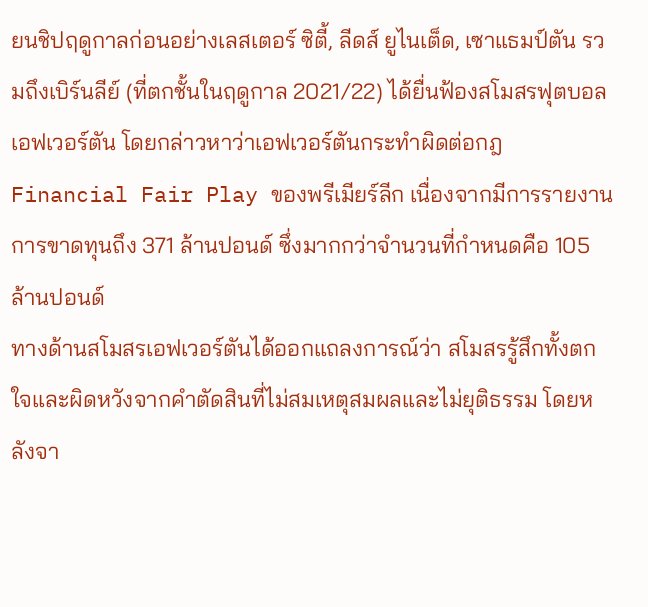ยนชิปฤดูกาลก่อนอย่างเลสเตอร์ ซิตี้, ลีดส์ ยูไนเต็ด, เซาแธมป์ตัน รวมถึงเบิร์นลีย์ (ที่ตกชั้นในฤดูกาล 2021/22) ได้ยื่นฟ้องสโมสรฟุตบอลเอฟเวอร์ตัน โดยกล่าวหาว่าเอฟเวอร์ตันกระทำผิดต่อกฎ Financial Fair Play ของพรีเมียร์ลีก เนื่องจากมีการรายงานการขาดทุนถึง 371 ล้านปอนด์ ซึ่งมากกว่าจำนวนที่กำหนดคือ 105 ล้านปอนด์
ทางด้านสโมสรเอฟเวอร์ตันได้ออกแถลงการณ์ว่า สโมสรรู้สึกทั้งตกใจและผิดหวังจากคำตัดสินที่ไม่สมเหตุสมผลและไม่ยุติธรรม โดยหลังจา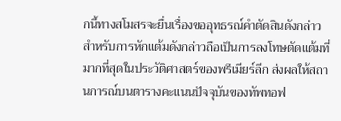กนี้ทางสโมสรจะยื่นเรื่องขออุทธรณ์คำตัดสินดังกล่าว
สำหรับการหักแต้มดังกล่าวถือเป็นการลงโทษตัดแต้มที่มากที่สุดในประวัติศาสตร์ของพรีเมียร์ลีก ส่งผลให้สถานการณ์บนตารางคะแนนปัจจุบันของทัพทอฟ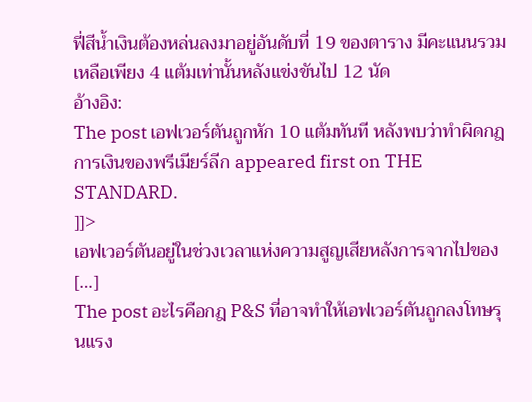ฟี่สีน้ำเงินต้องหล่นลงมาอยู่อันดับที่ 19 ของตาราง มีคะแนนรวมเหลือเพียง 4 แต้มเท่านั้นหลังแข่งขันไป 12 นัด
อ้างอิง:
The post เอฟเวอร์ตันถูกหัก 10 แต้มทันที หลังพบว่าทำผิดกฎการเงินของพรีเมียร์ลีก appeared first on THE STANDARD.
]]>
เอฟเวอร์ตันอยู่ในช่วงเวลาแห่งความสูญเสียหลังการจากไปของ […]
The post อะไรคือกฎ P&S ที่อาจทำให้เอฟเวอร์ตันถูกลงโทษรุนแรง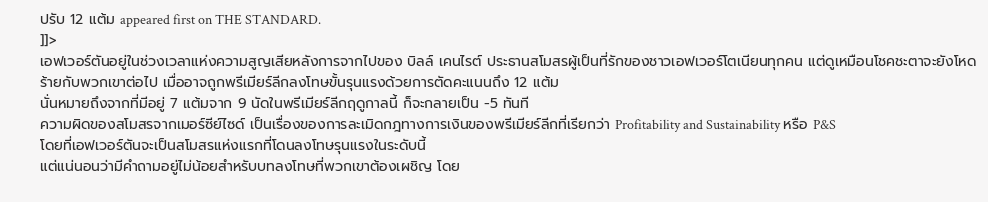ปรับ 12 แต้ม appeared first on THE STANDARD.
]]>
เอฟเวอร์ตันอยู่ในช่วงเวลาแห่งความสูญเสียหลังการจากไปของ บิลล์ เคนไรต์ ประธานสโมสรผู้เป็นที่รักของชาวเอฟเวอร์โตเนียนทุกคน แต่ดูเหมือนโชคชะตาจะยังโหดร้ายกับพวกเขาต่อไป เมื่ออาจถูกพรีเมียร์ลีกลงโทษขั้นรุนแรงด้วยการตัดคะแนนถึง 12 แต้ม
นั่นหมายถึงจากที่มีอยู่ 7 แต้มจาก 9 นัดในพรีเมียร์ลีกฤดูกาลนี้ ก็จะกลายเป็น -5 ทันที
ความผิดของสโมสรจากเมอร์ซีย์ไซด์ เป็นเรื่องของการละเมิดกฎทางการเงินของพรีเมียร์ลีกที่เรียกว่า Profitability and Sustainability หรือ P&S
โดยที่เอฟเวอร์ตันจะเป็นสโมสรแห่งแรกที่โดนลงโทษรุนแรงในระดับนี้
แต่แน่นอนว่ามีคำถามอยู่ไม่น้อยสำหรับบทลงโทษที่พวกเขาต้องเผชิญ โดย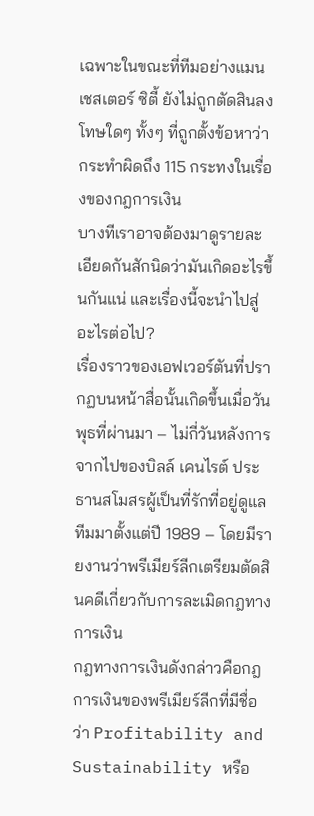เฉพาะในขณะที่ทีมอย่างแมนเชสเตอร์ ซิตี้ ยังไม่ถูกตัดสินลงโทษใดๆ ทั้งๆ ที่ถูกตั้งข้อหาว่ากระทำผิดถึง 115 กระทงในเรื่องของกฎการเงิน
บางทีเราอาจต้องมาดูรายละเอียดกันสักนิดว่ามันเกิดอะไรขึ้นกันแน่ และเรื่องนี้จะนำไปสู่อะไรต่อไป?
เรื่องราวของเอฟเวอร์ตันที่ปรากฏบนหน้าสื่อนั้นเกิดขึ้นเมื่อวันพุธที่ผ่านมา – ไม่กี่วันหลังการจากไปของบิลล์ เคนไรต์ ประธานสโมสรผู้เป็นที่รักที่อยู่ดูแลทีมมาตั้งแต่ปี 1989 – โดยมีรายงานว่าพรีเมียร์ลีกเตรียมตัดสินคดีเกี่ยวกับการละเมิดกฎทางการเงิน
กฎทางการเงินดังกล่าวคือกฎการเงินของพรีเมียร์ลีกที่มีชื่อว่า Profitability and Sustainability หรือ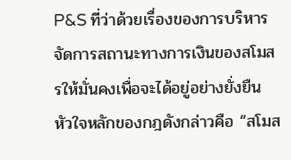P&S ที่ว่าด้วยเรื่องของการบริหารจัดการสถานะทางการเงินของสโมสรให้มั่นคงเพื่อจะได้อยู่อย่างยั่งยืน
หัวใจหลักของกฎดังกล่าวคือ “สโมส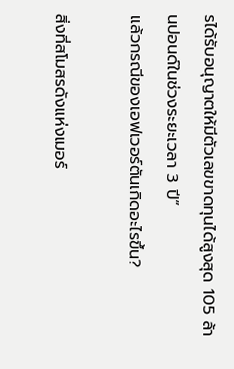รได้รับอนุญาตให้มีตัวเลขขาดทุนได้สูงสุด 105 ล้านปอนด์ในช่วงระยะเวลา 3 ปี”
แล้วกรณีของเอฟเวอร์ตันเกิดอะไรขึ้น?

สิ่งที่สโมสรดังแห่งเมอร์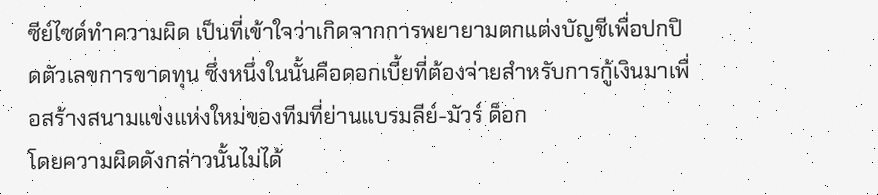ซีย์ไซด์ทำความผิด เป็นที่เข้าใจว่าเกิดจากการพยายามตกแต่งบัญชีเพื่อปกปิดตัวเลขการขาดทุน ซึ่งหนึ่งในนั้นคือดอกเบี้ยที่ต้องจ่ายสำหรับการกู้เงินมาเพื่อสร้างสนามแข่งแห่งใหม่ของทีมที่ย่านแบรมลีย์-มัวร์ ด็อก
โดยความผิดดังกล่าวนั้นไม่ได้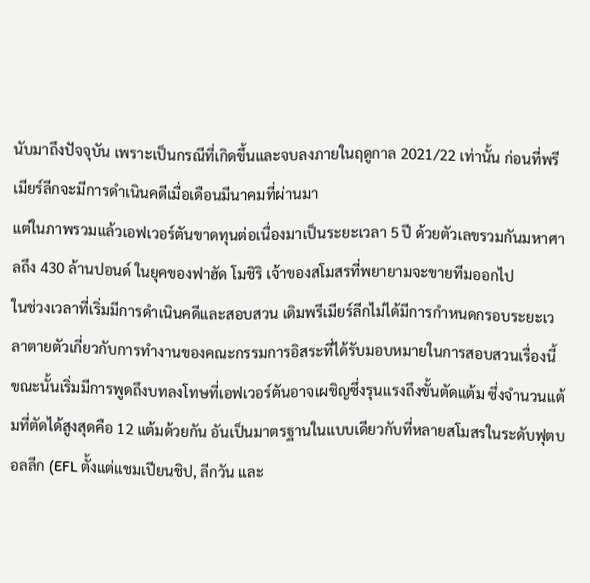นับมาถึงปัจจุบัน เพราะเป็นกรณีที่เกิดขึ้นและจบลงภายในฤดูกาล 2021/22 เท่านั้น ก่อนที่พรีเมียร์ลีกจะมีการดำเนินคดีเมื่อเดือนมีนาคมที่ผ่านมา
แต่ในภาพรวมแล้วเอฟเวอร์ตันขาดทุนต่อเนื่องมาเป็นระยะเวลา 5 ปี ด้วยตัวเลขรวมกันมหาศาลถึง 430 ล้านปอนด์ ในยุคของฟาฮัด โมชิริ เจ้าของสโมสรที่พยายามจะขายทีมออกไป
ในช่วงเวลาที่เริ่มมีการดำเนินคดีและสอบสวน เดิมพรีเมียร์ลีกไม่ได้มีการกำหนดกรอบระยะเวลาตายตัวเกี่ยวกับการทำงานของคณะกรรมการอิสระที่ได้รับมอบหมายในการสอบสวนเรื่องนี้
ขณะนั้นเริ่มมีการพูดถึงบทลงโทษที่เอฟเวอร์ตันอาจเผชิญซึ่งรุนแรงถึงขั้นตัดแต้ม ซึ่งจำนวนแต้มที่ตัดได้สูงสุดคือ 12 แต้มด้วยกัน อันเป็นมาตรฐานในแบบเดียวกับที่หลายสโมสรในระดับฟุตบอลลีก (EFL ตั้งแต่แชมเปียนชิป, ลีกวัน และ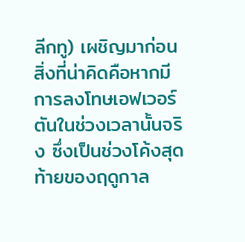ลีกทู) เผชิญมาก่อน
สิ่งที่น่าคิดคือหากมีการลงโทษเอฟเวอร์ตันในช่วงเวลานั้นจริง ซึ่งเป็นช่วงโค้งสุดท้ายของฤดูกาล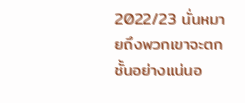2022/23 นั่นหมายถึงพวกเขาจะตกชั้นอย่างแน่นอ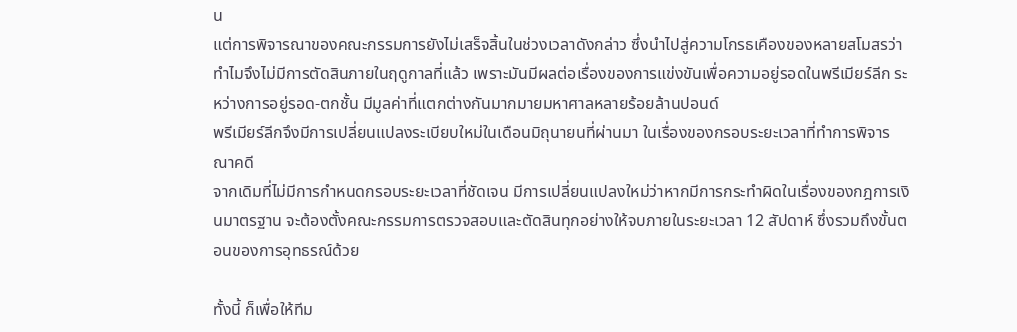น
แต่การพิจารณาของคณะกรรมการยังไม่เสร็จสิ้นในช่วงเวลาดังกล่าว ซึ่งนำไปสู่ความโกรธเคืองของหลายสโมสรว่าทำไมจึงไม่มีการตัดสินภายในฤดูกาลที่แล้ว เพราะมันมีผลต่อเรื่องของการแข่งขันเพื่อความอยู่รอดในพรีเมียร์ลีก ระหว่างการอยู่รอด-ตกชั้น มีมูลค่าที่แตกต่างกันมากมายมหาศาลหลายร้อยล้านปอนด์
พรีเมียร์ลีกจึงมีการเปลี่ยนแปลงระเบียบใหม่ในเดือนมิถุนายนที่ผ่านมา ในเรื่องของกรอบระยะเวลาที่ทำการพิจารณาคดี
จากเดิมที่ไม่มีการกำหนดกรอบระยะเวลาที่ชัดเจน มีการเปลี่ยนแปลงใหม่ว่าหากมีการกระทำผิดในเรื่องของกฎการเงินมาตรฐาน จะต้องตั้งคณะกรรมการตรวจสอบและตัดสินทุกอย่างให้จบภายในระยะเวลา 12 สัปดาห์ ซึ่งรวมถึงขั้นตอนของการอุทธรณ์ด้วย

ทั้งนี้ ก็เพื่อให้ทีม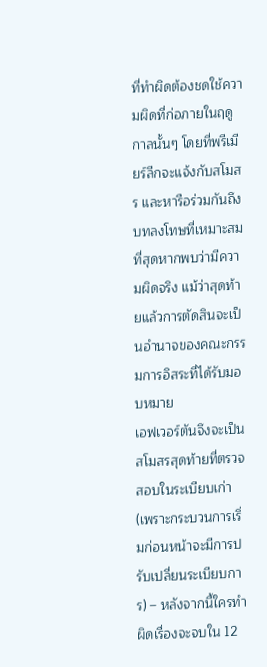ที่ทำผิดต้องชดใช้ความผิดที่ก่อภายในฤดูกาลนั้นๆ โดยที่พรีเมียร์ลีกจะแจ้งกับสโมสร และหารือร่วมกันถึงบทลงโทษที่เหมาะสมที่สุดหากพบว่ามีความผิดจริง แม้ว่าสุดท้ายแล้วการตัดสินจะเป็นอำนาจของคณะกรรมการอิสระที่ได้รับมอบหมาย
เอฟเวอร์ตันจึงจะเป็นสโมสรสุดท้ายที่ตรวจสอบในระเบียบเก่า (เพราะกระบวนการเริ่มก่อนหน้าจะมีการปรับเปลี่ยนระเบียบการ) – หลังจากนี้ใครทำผิดเรื่องจะจบใน 12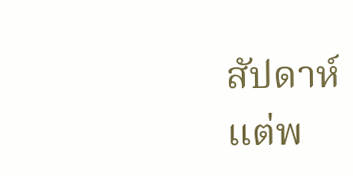สัปดาห์
แต่พ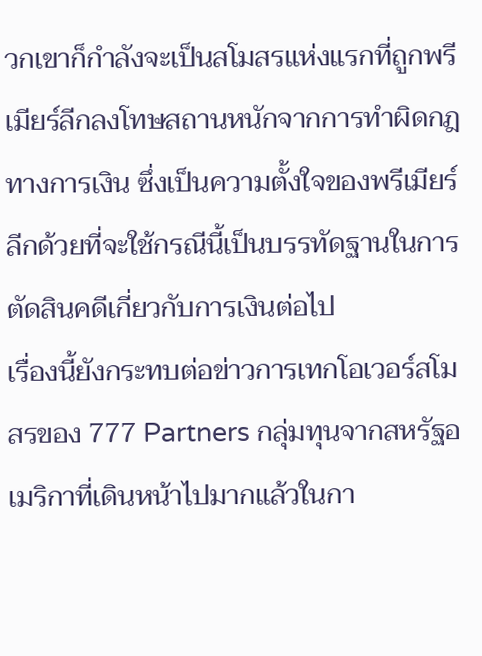วกเขาก็กำลังจะเป็นสโมสรแห่งแรกที่ถูกพรีเมียร์ลีกลงโทษสถานหนักจากการทำผิดกฎทางการเงิน ซึ่งเป็นความตั้งใจของพรีเมียร์ลีกด้วยที่จะใช้กรณีนี้เป็นบรรทัดฐานในการตัดสินคดีเกี่ยวกับการเงินต่อไป
เรื่องนี้ยังกระทบต่อข่าวการเทกโอเวอร์สโมสรของ 777 Partners กลุ่มทุนจากสหรัฐอเมริกาที่เดินหน้าไปมากแล้วในกา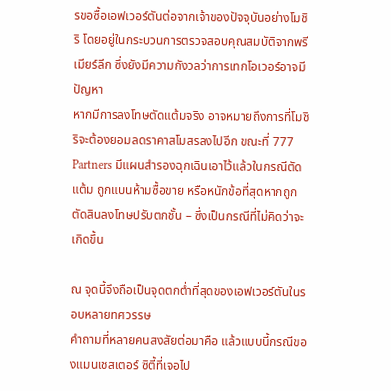รขอซื้อเอฟเวอร์ตันต่อจากเจ้าของปัจจุบันอย่างโมชิริ โดยอยู่ในกระบวนการตรวจสอบคุณสมบัติจากพรีเมียร์ลีก ซึ่งยังมีความกังวลว่าการเทกโอเวอร์อาจมีปัญหา
หากมีการลงโทษตัดแต้มจริง อาจหมายถึงการที่โมชิริจะต้องยอมลดราคาสโมสรลงไปอีก ขณะที่ 777 Partners มีแผนสำรองฉุกเฉินเอาไว้แล้วในกรณีตัดแต้ม ถูกแบนห้ามซื้อขาย หรือหนักข้อที่สุดหากถูกตัดสินลงโทษปรับตกชั้น – ซึ่งเป็นกรณีที่ไม่คิดว่าจะเกิดขึ้น

ณ จุดนี้จึงถือเป็นจุดตกต่ำที่สุดของเอฟเวอร์ตันในรอบหลายทศวรรษ
คำถามที่หลายคนสงสัยต่อมาคือ แล้วแบบนี้กรณีของแมนเชสเตอร์ ซิตี้ที่เจอไป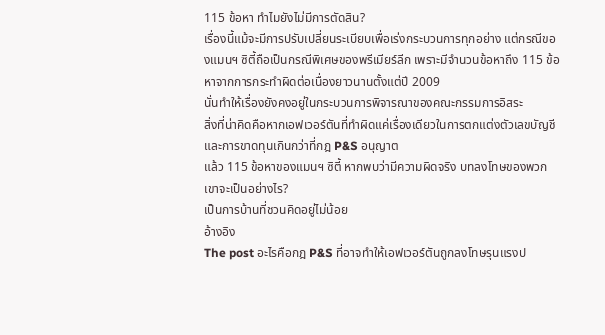115 ข้อหา ทำไมยังไม่มีการตัดสิน?
เรื่องนี้แม้จะมีการปรับเปลี่ยนระเบียบเพื่อเร่งกระบวนการทุกอย่าง แต่กรณีของแมนฯ ซิตี้ถือเป็นกรณีพิเศษของพรีเมียร์ลีก เพราะมีจำนวนข้อหาถึง 115 ข้อหาจากการกระทำผิดต่อเนื่องยาวนานตั้งแต่ปี 2009
นั่นทำให้เรื่องยังคงอยู่ในกระบวนการพิจารณาของคณะกรรมการอิสระ
สิ่งที่น่าคิดคือหากเอฟเวอร์ตันที่ทำผิดแค่เรื่องเดียวในการตกแต่งตัวเลขบัญชีและการขาดทุนเกินกว่าที่กฎ P&S อนุญาต
แล้ว 115 ข้อหาของแมนฯ ซิตี้ หากพบว่ามีความผิดจริง บทลงโทษของพวกเขาจะเป็นอย่างไร?
เป็นการบ้านที่ชวนคิดอยู่ไม่น้อย
อ้างอิง
The post อะไรคือกฎ P&S ที่อาจทำให้เอฟเวอร์ตันถูกลงโทษรุนแรงป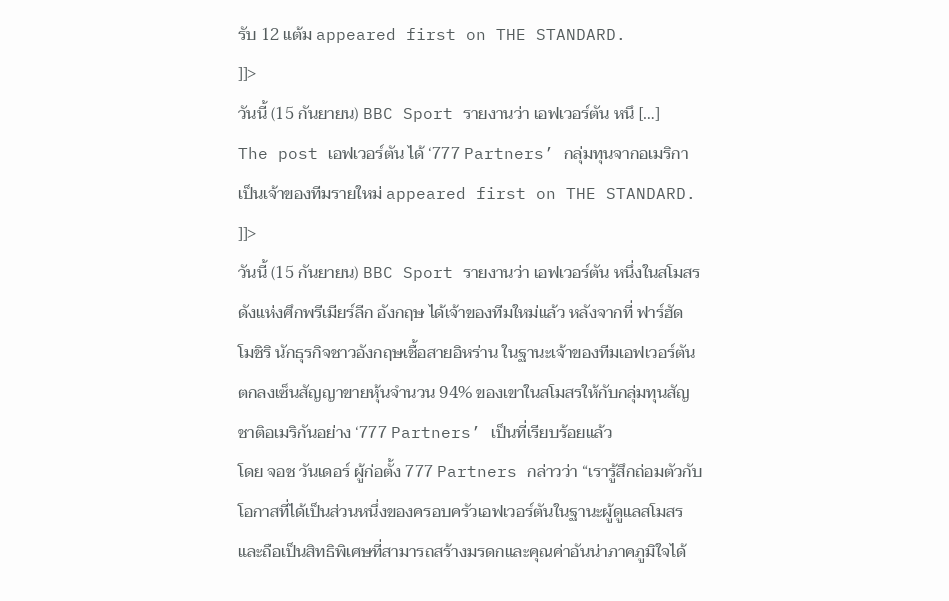รับ 12 แต้ม appeared first on THE STANDARD.
]]>
วันนี้ (15 กันยายน) BBC Sport รายงานว่า เอฟเวอร์ตัน หนึ […]
The post เอฟเวอร์ตัน ได้ ‘777 Partners’ กลุ่มทุนจากอเมริกา เป็นเจ้าของทีมรายใหม่ appeared first on THE STANDARD.
]]>
วันนี้ (15 กันยายน) BBC Sport รายงานว่า เอฟเวอร์ตัน หนึ่งในสโมสรดังแห่งศึกพรีเมียร์ลีก อังกฤษ ได้เจ้าของทีมใหม่แล้ว หลังจากที่ ฟาร์ฮัด โมชิริ นักธุรกิจชาวอังกฤษเชื้อสายอิหร่าน ในฐานะเจ้าของทีมเอฟเวอร์ตัน ตกลงเซ็นสัญญาขายหุ้นจำนวน 94% ของเขาในสโมสรให้กับกลุ่มทุนสัญชาติอเมริกันอย่าง ‘777 Partners’ เป็นที่เรียบร้อยแล้ว
โดย จอช วันเดอร์ ผู้ก่อตั้ง 777 Partners กล่าวว่า “เรารู้สึกถ่อมตัวกับโอกาสที่ได้เป็นส่วนหนึ่งของครอบครัวเอฟเวอร์ตันในฐานะผู้ดูแลสโมสร และถือเป็นสิทธิพิเศษที่สามารถสร้างมรดกและคุณค่าอันน่าภาคภูมิใจได้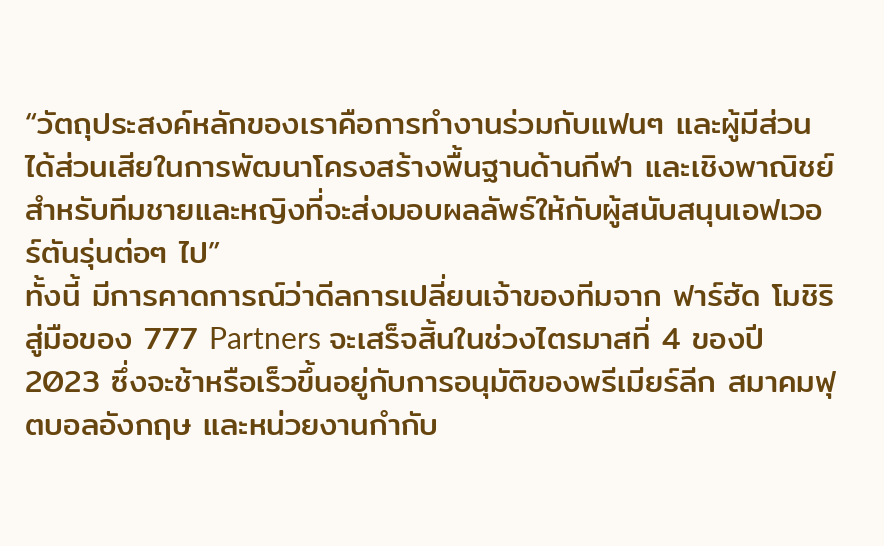“วัตถุประสงค์หลักของเราคือการทำงานร่วมกับแฟนๆ และผู้มีส่วนได้ส่วนเสียในการพัฒนาโครงสร้างพื้นฐานด้านกีฬา และเชิงพาณิชย์สำหรับทีมชายและหญิงที่จะส่งมอบผลลัพธ์ให้กับผู้สนับสนุนเอฟเวอร์ตันรุ่นต่อๆ ไป”
ทั้งนี้ มีการคาดการณ์ว่าดีลการเปลี่ยนเจ้าของทีมจาก ฟาร์ฮัด โมชิริ สู่มือของ 777 Partners จะเสร็จสิ้นในช่วงไตรมาสที่ 4 ของปี 2023 ซึ่งจะช้าหรือเร็วขึ้นอยู่กับการอนุมัติของพรีเมียร์ลีก สมาคมฟุตบอลอังกฤษ และหน่วยงานกำกับ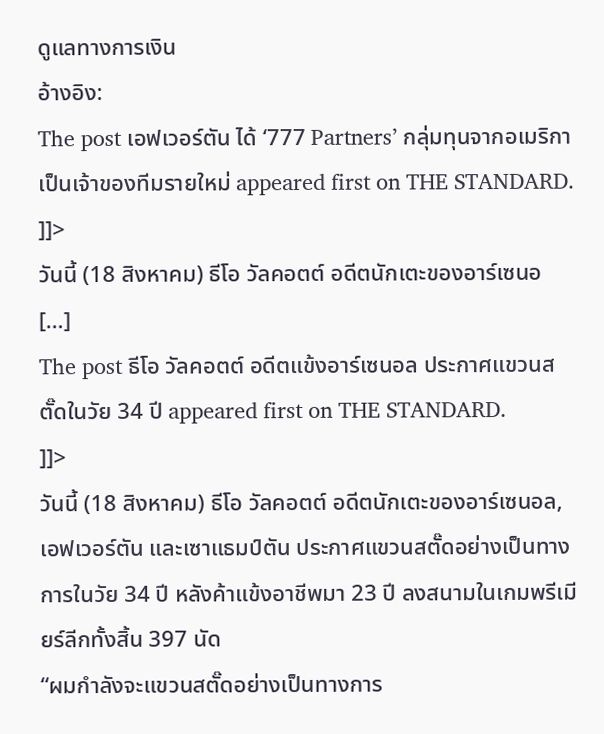ดูแลทางการเงิน
อ้างอิง:
The post เอฟเวอร์ตัน ได้ ‘777 Partners’ กลุ่มทุนจากอเมริกา เป็นเจ้าของทีมรายใหม่ appeared first on THE STANDARD.
]]>
วันนี้ (18 สิงหาคม) ธีโอ วัลคอตต์ อดีตนักเตะของอาร์เซนอ […]
The post ธีโอ วัลคอตต์ อดีตแข้งอาร์เซนอล ประกาศแขวนสตั๊ดในวัย 34 ปี appeared first on THE STANDARD.
]]>
วันนี้ (18 สิงหาคม) ธีโอ วัลคอตต์ อดีตนักเตะของอาร์เซนอล, เอฟเวอร์ตัน และเซาแธมป์ตัน ประกาศแขวนสตั๊ดอย่างเป็นทางการในวัย 34 ปี หลังค้าแข้งอาชีพมา 23 ปี ลงสนามในเกมพรีเมียร์ลีกทั้งสิ้น 397 นัด
“ผมกำลังจะแขวนสตั๊ดอย่างเป็นทางการ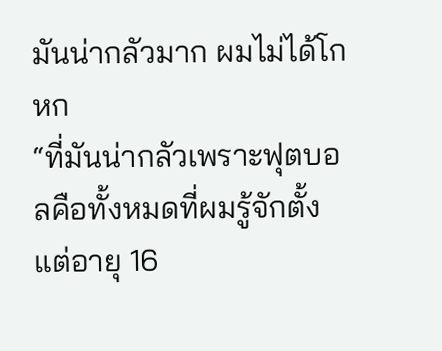มันน่ากลัวมาก ผมไม่ได้โกหก
“ที่มันน่ากลัวเพราะฟุตบอลคือทั้งหมดที่ผมรู้จักตั้งแต่อายุ 16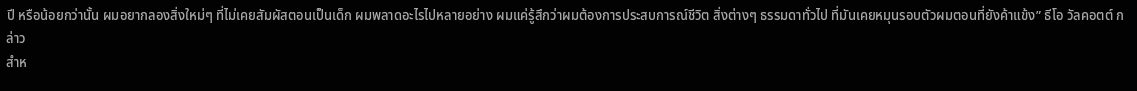ปี หรือน้อยกว่านั้น ผมอยากลองสิ่งใหม่ๆ ที่ไม่เคยสัมผัสตอนเป็นเด็ก ผมพลาดอะไรไปหลายอย่าง ผมแค่รู้สึกว่าผมต้องการประสบการณ์ชีวิต สิ่งต่างๆ ธรรมดาทั่วไป ที่มันเคยหมุนรอบตัวผมตอนที่ยังค้าแข้ง” ธีโอ วัลคอตต์ กล่าว
สำห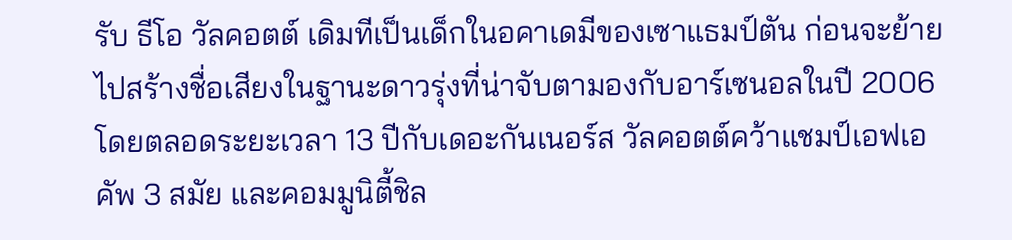รับ ธีโอ วัลคอตต์ เดิมทีเป็นเด็กในอคาเดมีของเซาแธมป์ตัน ก่อนจะย้ายไปสร้างชื่อเสียงในฐานะดาวรุ่งที่น่าจับตามองกับอาร์เซนอลในปี 2006 โดยตลอดระยะเวลา 13 ปีกับเดอะกันเนอร์ส วัลคอตต์คว้าแชมป์เอฟเอคัพ 3 สมัย และคอมมูนิตี้ชิล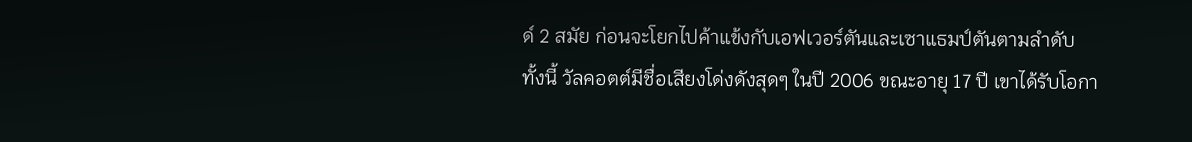ด์ 2 สมัย ก่อนจะโยกไปค้าแข้งกับเอฟเวอร์ตันและเซาแธมป์ตันตามลำดับ
ทั้งนี้ วัลคอตต์มีชื่อเสียงโด่งดังสุดๆ ในปี 2006 ขณะอายุ 17 ปี เขาได้รับโอกา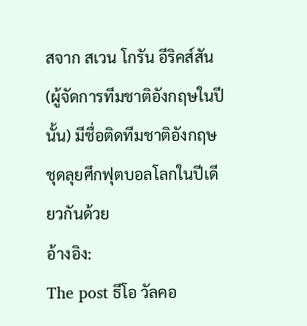สจาก สเวน โกรัน อีริคส์สัน (ผู้จัดการทีมชาติอังกฤษในปีนั้น) มีชื่อติดทีมชาติอังกฤษชุดลุยศึกฟุตบอลโลกในปีเดียวกันด้วย
อ้างอิง:
The post ธีโอ วัลคอ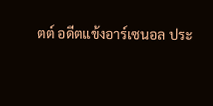ตต์ อดีตแข้งอาร์เซนอล ประ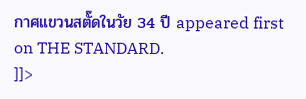กาศแขวนสตั๊ดในวัย 34 ปี appeared first on THE STANDARD.
]]>